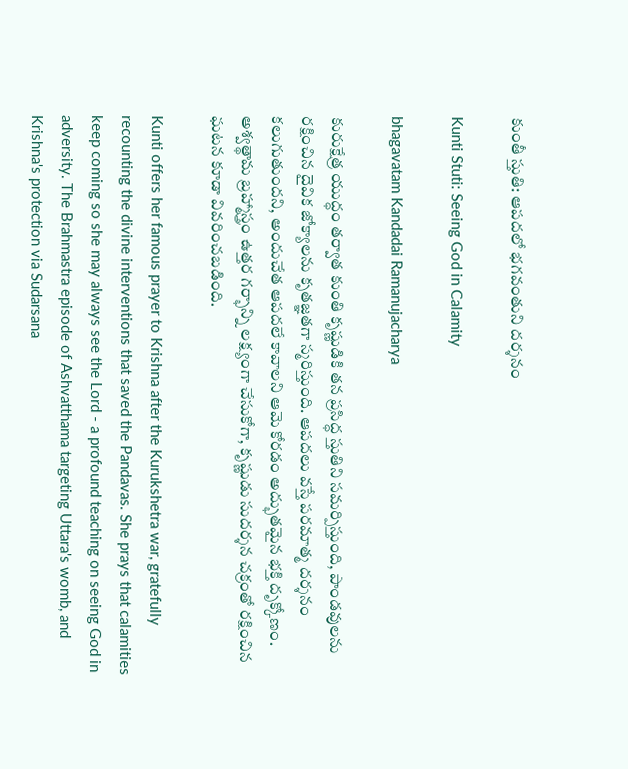కుంతీ స్తుతి: ఆపదలో భగవంతుని దర్శనం

Kunti Stuti: Seeing God in Calamity

bhagavatam Kandadai Ramanujacharya

కురుక్షేత్ర యుద్ధం తర్వాత కుంతి కృష్ణుడికి తన ప్రసిద్ధ స్తుతిని సమర్పిస్తుంది, పాండవులను రక్షించిన దైవిక జోక్యాలను కృతజ్ఞతగా స్మరిస్తుంది. ఆపదలు వస్తే పరమాత్మ దర్శనం కలుగుతుందని, అందుచేత ఆపదలే కావాలని ఆమె కోరడం అద్భుతమైన భక్తి దృక్కోణం. అశ్వత్థామ బ్రహ్మాస్త్రం ఉత్తర గర్భాన్ని లక్ష్యంగా చేసుకోగా, కృష్ణుడు సుదర్శన చక్రంతో రక్షించిన ఘటన కూడా వివరించబడింది.

Kunti offers her famous prayer to Krishna after the Kurukshetra war, gratefully recounting the divine interventions that saved the Pandavas. She prays that calamities keep coming so she may always see the Lord - a profound teaching on seeing God in adversity. The Brahmastra episode of Ashvatthama targeting Uttara's womb, and Krishna's protection via Sudarsana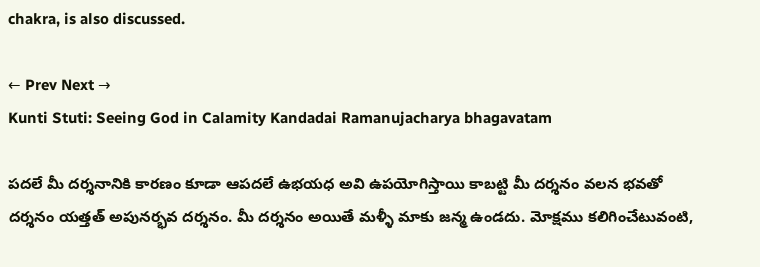chakra, is also discussed.

← Prev Next →
Kunti Stuti: Seeing God in Calamity Kandadai Ramanujacharya bhagavatam

పదలే మీ దర్శనానికి కారణం కూడా ఆపదలే ఉభయధ అవి ఉపయోగిస్తాయి కాబట్టి మీ దర్శనం వలన భవతో దర్శనం యత్తత్ అపునర్భవ దర్శనం. మీ దర్శనం అయితే మళ్ళీ మాకు జన్మ ఉండదు. మోక్షము కలిగించేటువంటి,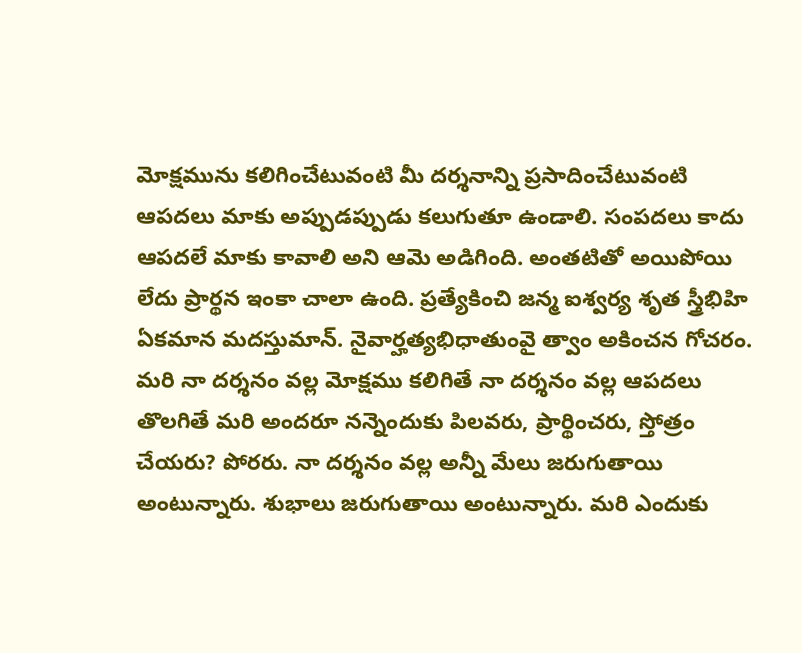మోక్షమును కలిగించేటువంటి మీ దర్శనాన్ని ప్రసాదించేటువంటి ఆపదలు మాకు అప్పుడప్పుడు కలుగుతూ ఉండాలి. సంపదలు కాదు ఆపదలే మాకు కావాలి అని ఆమె అడిగింది. అంతటితో అయిపోయి లేదు ప్రార్థన ఇంకా చాలా ఉంది. ప్రత్యేకించి జన్మ ఐశ్వర్య శృత స్త్రీభిహి ఏకమాన మదస్తుమాన్. నైవార్హత్యభిధాతుంవై త్వాం అకించన గోచరం. మరి నా దర్శనం వల్ల మోక్షము కలిగితే నా దర్శనం వల్ల ఆపదలు తొలగితే మరి అందరూ నన్నెందుకు పిలవరు, ప్రార్థించరు, స్తోత్రం చేయరు? పోరరు. నా దర్శనం వల్ల అన్నీ మేలు జరుగుతాయి అంటున్నారు. శుభాలు జరుగుతాయి అంటున్నారు. మరి ఎందుకు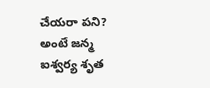చేయరా పని? అంటే జన్మ ఐశ్వర్య శృత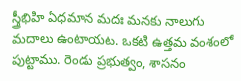స్త్రీభిహి ఏధమాన మదః మనకు నాలుగు మదాలు ఉంటాయట. ఒకటి ఉత్తమ వంశంలో పుట్టాము. రెండు ప్రభుత్వం, శాసనం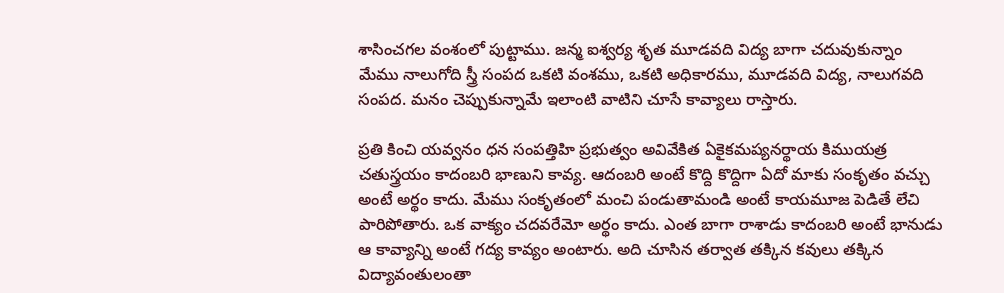శాసించగల వంశంలో పుట్టాము. జన్మ ఐశ్వర్య శృత మూడవది విద్య బాగా చదువుకున్నాం మేము నాలుగోది స్త్రీ సంపద ఒకటి వంశము, ఒకటి అధికారము, మూడవది విద్య, నాలుగవది సంపద. మనం చెప్పుకున్నామే ఇలాంటి వాటిని చూసే కావ్యాలు రాస్తారు.

ప్రతి కించి యవ్వనం ధన సంపత్తిహి ప్రభుత్వం అవివేకిత ఏకైకమప్యనర్థాయ కిముయత్ర చతుస్త్రయం కాదంబరి భాణుని కావ్య. ఆదంబరి అంటే కొద్ది కొద్దిగా ఏదో మాకు సంకృతం వచ్చు అంటే అర్థం కాదు. మేము సంకృతంలో మంచి పండుతామండి అంటే కాయమూజ పెడితే లేచి పారిపోతారు. ఒక వాక్యం చదవరేమో అర్థం కాదు. ఎంత బాగా రాశాడు కాదంబరి అంటే భానుడు ఆ కావ్యాన్ని అంటే గద్య కావ్యం అంటారు. అది చూసిన తర్వాత తక్కిన కవులు తక్కిన విద్యావంతులంతా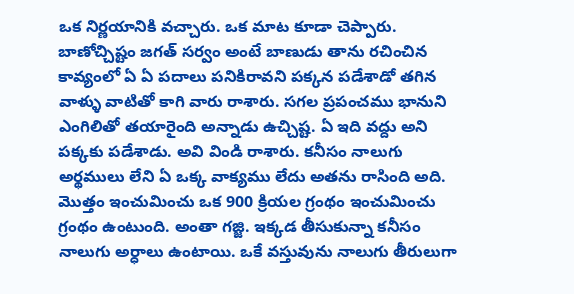ఒక నిర్ణయానికి వచ్చారు. ఒక మాట కూడా చెప్పారు. బాణోచ్చిష్టం జగత్ సర్వం అంటే బాణుడు తాను రచించిన కావ్యంలో ఏ ఏ పదాలు పనికిరావని పక్కన పడేశాడో తగిన వాళ్ళు వాటితో కాగి వారు రాశారు. సగల ప్రపంచము భానుని ఎంగిలితో తయారైంది అన్నాడు ఉచ్చిష్ట. ఏ ఇది వద్దు అని పక్కకు పడేశాడు. అవి విండి రాశారు. కనీసం నాలుగు అర్థములు లేని ఏ ఒక్క వాక్యము లేదు అతను రాసింది అది. మొత్తం ఇంచుమించు ఒక 900 క్రియల గ్రంథం ఇంచుమించు గ్రంథం ఉంటుంది. అంతా గజ్జి. ఇక్కడ తీసుకున్నా కనీసం నాలుగు అర్ధాలు ఉంటాయి. ఒకే వస్తువును నాలుగు తీరులుగా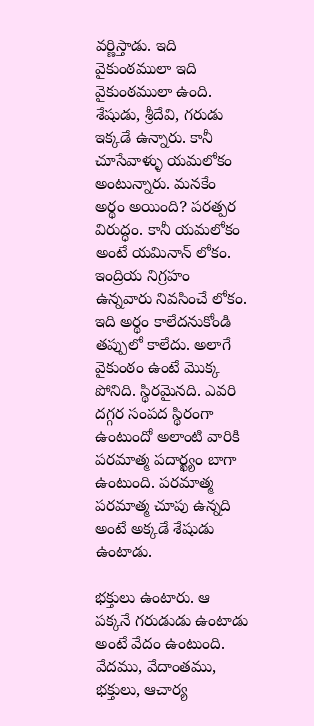వర్ణిస్తాడు. ఇది వైకుంఠములా ఇది వైకుంఠములా ఉంది. శేషుడు, శ్రీదేవి, గరుడు ఇక్కడే ఉన్నారు. కానీ చూసేవాళ్ళు యమలోకం అంటున్నారు. మనకేం అర్థం అయింది? పరత్పర విరుద్ధం. కానీ యమలోకం అంటే యమినాన్ లోకం. ఇంద్రియ నిగ్రహం ఉన్నవారు నివసించే లోకం. ఇది అర్థం కాలేదనుకోండి తప్పులో కాలేదు. అలాగే వైకుంఠం ఉంటే మొక్క పోనిది. స్థిరమైనది. ఎవరి దగ్గర సంపద స్థిరంగా ఉంటుందో అలాంటి వారికి పరమాత్మ పదార్ఖ్యం బాగా ఉంటుంది. పరమాత్మ పరమాత్మ చూపు ఉన్నది అంటే అక్కడే శేషుడు ఉంటాడు.

భక్తులు ఉంటారు. ఆ పక్కనే గరుడుడు ఉంటాడు అంటే వేదం ఉంటుంది. వేదము, వేదాంతము, భక్తులు, ఆచార్య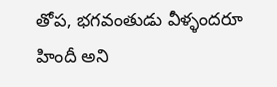తోప, భగవంతుడు వీళ్ళందరూ హిందీ అని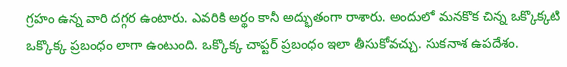గ్రహం ఉన్న వారి దగ్గర ఉంటారు. ఎవరికి అర్థం కానీ అద్భుతంగా రాశారు. అందులో మనకొక చిన్న ఒక్కొక్కటి ఒక్కొక్క ప్రబంధం లాగా ఉంటుంది. ఒక్కొక్క చాప్టర్ ప్రబంధం ఇలా తీసుకోవచ్చు. సుకనాశ ఉపదేశం.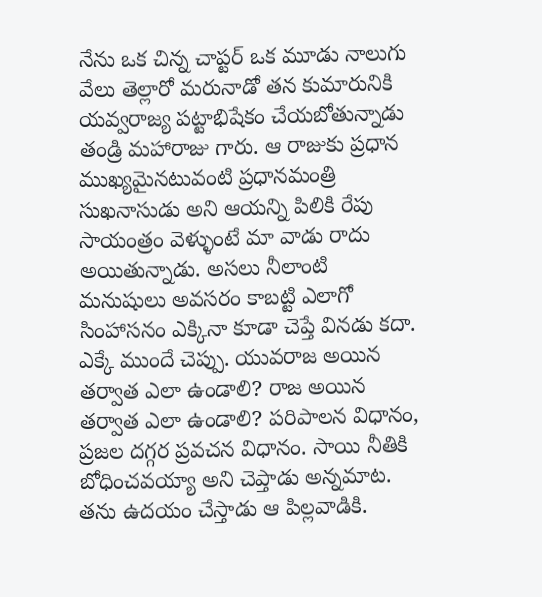నేను ఒక చిన్న చాప్టర్ ఒక మూడు నాలుగు వేలు తెల్లారో మరునాడో తన కుమారునికి యవ్వరాజ్య పట్టాభిషేకం చేయబోతున్నాడు తండ్రి మహారాజు గారు. ఆ రాజుకు ప్రధాన ముఖ్యమైనటువంటి ప్రధానమంత్రి సుఖనాసుడు అని ఆయన్ని పిలికి రేపు సాయంత్రం వెళ్ళుంటే మా వాడు రాదు అయితున్నాడు. అసలు నీలాంటి మనుషులు అవసరం కాబట్టి ఎలాగో సింహాసనం ఎక్కినా కూడా చెప్తే వినడు కదా. ఎక్కే ముందే చెప్పు. యువరాజ అయిన తర్వాత ఎలా ఉండాలి? రాజ అయిన తర్వాత ఎలా ఉండాలి? పరిపాలన విధానం, ప్రజల దగ్గర ప్రవచన విధానం. సాయి నీతికి బోధించవయ్యా అని చెప్తాడు అన్నమాట. తను ఉదయం చేస్తాడు ఆ పిల్లవాడికి.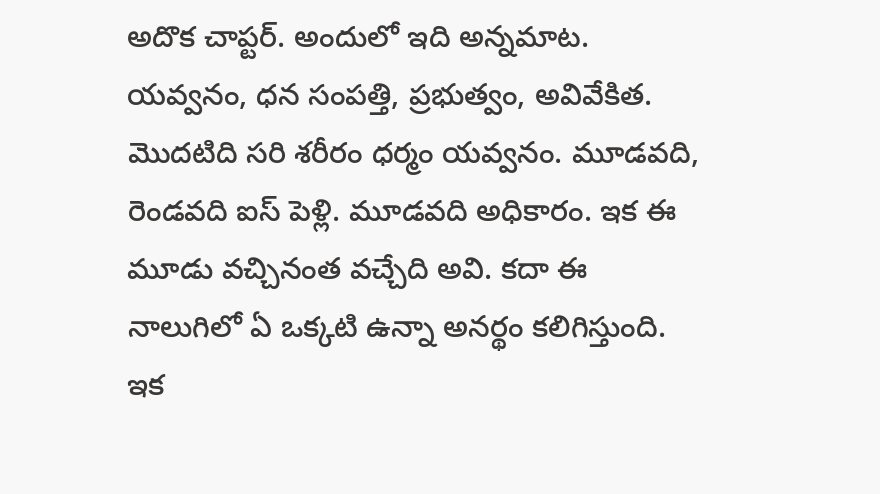అదొక చాప్టర్. అందులో ఇది అన్నమాట. యవ్వనం, ధన సంపత్తి, ప్రభుత్వం, అవివేకిత. మొదటిది సరి శరీరం ధర్మం యవ్వనం. మూడవది, రెండవది ఐస్ పెళ్లి. మూడవది అధికారం. ఇక ఈ మూడు వచ్చినంత వచ్చేది అవి. కదా ఈ నాలుగిలో ఏ ఒక్కటి ఉన్నా అనర్థం కలిగిస్తుంది. ఇక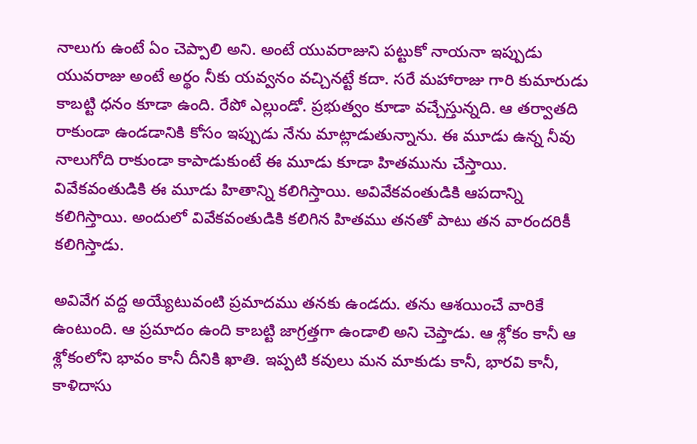నాలుగు ఉంటే ఏం చెప్పాలి అని. అంటే యువరాజుని పట్టుకో నాయనా ఇప్పుడు యువరాజు అంటే అర్థం నీకు యవ్వనం వచ్చినట్టే కదా. సరే మహారాజు గారి కుమారుడు కాబట్టి ధనం కూడా ఉంది. రేపో ఎల్లుండో. ప్రభుత్వం కూడా వచ్చేస్తున్నది. ఆ తర్వాతది రాకుండా ఉండడానికి కోసం ఇప్పుడు నేను మాట్లాడుతున్నాను. ఈ మూడు ఉన్న నీవు నాలుగోది రాకుండా కాపాడుకుంటే ఈ మూడు కూడా హితమును చేస్తాయి. వివేకవంతుడికి ఈ మూడు హితాన్ని కలిగిస్తాయి. అవివేకవంతుడికి ఆపదాన్ని కలిగిస్తాయి. అందులో వివేకవంతుడికి కలిగిన హితము తనతో పాటు తన వారందరికీ కలిగిస్తాడు.

అవివేగ వద్ద అయ్యేటువంటి ప్రమాదము తనకు ఉండదు. తను ఆశయించే వారికే ఉంటుంది. ఆ ప్రమాదం ఉంది కాబట్టి జాగ్రత్తగా ఉండాలి అని చెప్తాడు. ఆ శ్లోకం కానీ ఆ శ్లోకంలోని భావం కానీ దీనికి ఖాతి. ఇప్పటి కవులు మన మాకుడు కానీ, భారవి కానీ, కాళిదాసు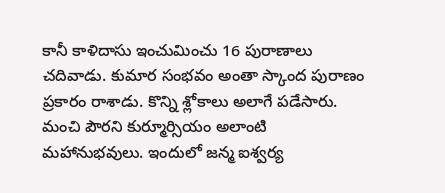కానీ కాళిదాసు ఇంచుమించు 16 పురాణాలు చదివాడు. కుమార సంభవం అంతా స్కాంద పురాణం ప్రకారం రాశాడు. కొన్ని శ్లోకాలు అలాగే పడేసారు. మంచి పౌరని కుర్మూర్సియం అలాంటి మహానుభవులు. ఇందులో జన్మ ఐశ్వర్య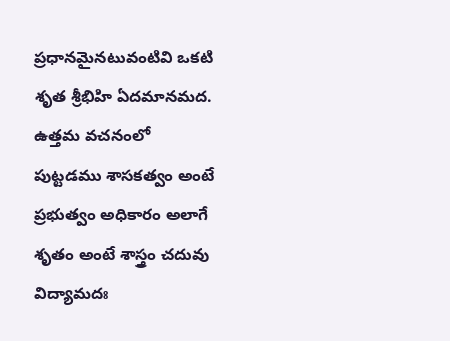ప్రధానమైనటువంటివి ఒకటి శృత శ్రీభిహి ఏదమానమద. ఉత్తమ వచనంలో పుట్టడము శాసకత్వం అంటే ప్రభుత్వం అధికారం అలాగే శృతం అంటే శాస్త్రం చదువు విద్యామదః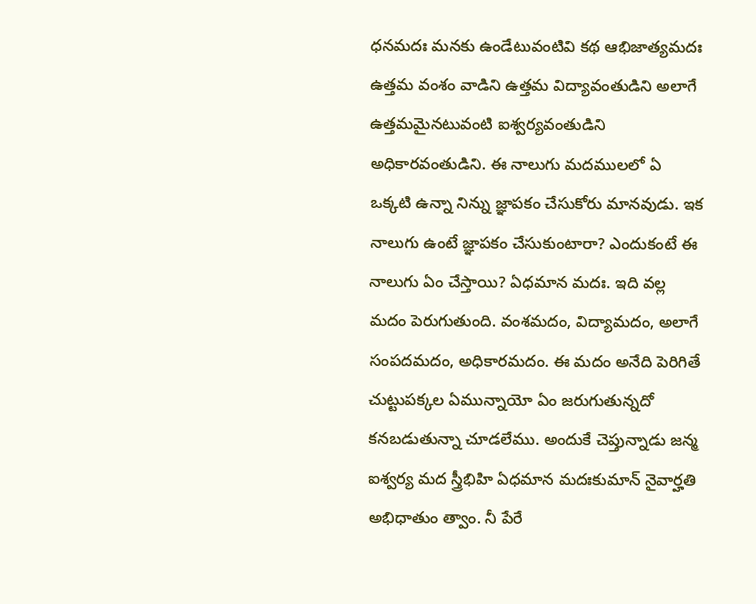ధనమదః మనకు ఉండేటువంటివి కథ ఆభిజాత్యమదః ఉత్తమ వంశం వాడిని ఉత్తమ విద్యావంతుడిని అలాగే ఉత్తమమైనటువంటి ఐశ్వర్యవంతుడిని అధికారవంతుడిని. ఈ నాలుగు మదములలో ఏ ఒక్కటి ఉన్నా నిన్ను జ్ఞాపకం చేసుకోరు మానవుడు. ఇక నాలుగు ఉంటే జ్ఞాపకం చేసుకుంటారా? ఎందుకంటే ఈ నాలుగు ఏం చేస్తాయి? ఏధమాన మదః. ఇది వల్ల మదం పెరుగుతుంది. వంశమదం, విద్యామదం, అలాగే సంపదమదం, అధికారమదం. ఈ మదం అనేది పెరిగితే చుట్టుపక్కల ఏమున్నాయో ఏం జరుగుతున్నదో కనబడుతున్నా చూడలేము. అందుకే చెప్తున్నాడు జన్మ ఐశ్వర్య మద స్త్రీభిహి ఏధమాన మదఃకుమాన్ నైవార్హతి అభిధాతుం త్వాం. నీ పేరే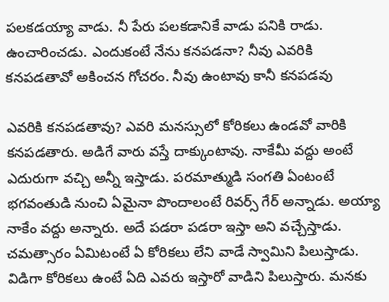పలకడయ్యా వాడు. నీ పేరు పలకడానికే వాడు పనికి రాడు. ఉంచారించడు. ఎందుకంటే నేను కనపడనా? నీవు ఎవరికి కనపడతావో అకించన గోచరం. నీవు ఉంటావు కానీ కనపడవు

ఎవరికి కనపడతావు? ఎవరి మనస్సులో కోరికలు ఉండవో వారికి కనపడతారు. అడిగే వారు వస్తే దాక్కుంటావు. నాకేమీ వద్దు అంటే ఎదురుగా వచ్చి అన్నీ ఇస్తాడు. పరమాత్ముడి సంగతి ఏంటంటే భగవంతుడి నుంచి ఏమైనా పొందాలంటే రివర్స్ గేర్ అన్నాడు. అయ్యా నాకేం వద్దు అన్నారు. అదే పడరా పడరా ఇస్తా అని వచ్చేస్తాడు. చమత్సారం ఏమిటంటే ఏ కోరికలు లేని వాడే స్వామిని పిలుస్తాడు. విడిగా కోరికలు ఉంటే ఏది ఎవరు ఇస్తారో వాడిని పిలుస్తారు. మనకు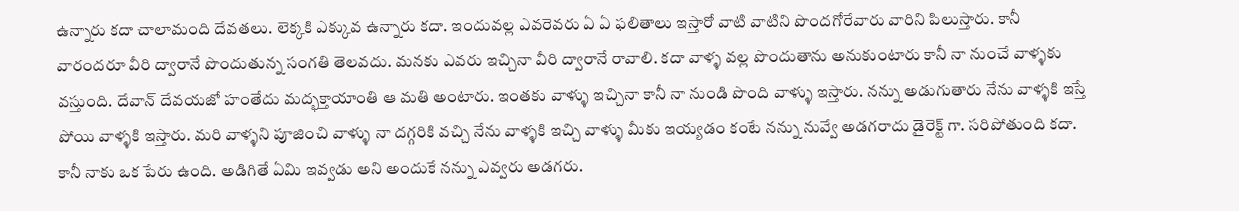ఉన్నారు కదా చాలామంది దేవతలు. లెక్కకి ఎక్కువ ఉన్నారు కదా. ఇందువల్ల ఎవరెవరు ఏ ఏ ఫలితాలు ఇస్తారో వాటి వాటిని పొందగోరేవారు వారిని పిలుస్తారు. కానీ వారందరూ వీరి ద్వారానే పొందుతున్న సంగతి తెలవదు. మనకు ఎవరు ఇచ్చినా వీరి ద్వారానే రావాలి. కదా వాళ్ళ వల్ల పొందుతాను అనుకుంటారు కానీ నా నుంచే వాళ్ళకు వస్తుంది. దేవాన్ దేవయజో హంతేదు మద్భక్తాయాంతి ఆ మతి అంటారు. ఇంతకు వాళ్ళు ఇచ్చినా కానీ నా నుండి పొంది వాళ్ళు ఇస్తారు. నన్ను అడుగుతారు నేను వాళ్ళకి ఇస్తే పోయి వాళ్ళకి ఇస్తారు. మరి వాళ్ళని పూజించి వాళ్ళు నా దగ్గరికి వచ్చి నేను వాళ్ళకి ఇచ్చి వాళ్ళు మీకు ఇయ్యడం కంటే నన్ను నువ్వే అడగరాదు డైరెక్ట్ గా. సరిపోతుంది కదా. కానీ నాకు ఒక పేరు ఉంది. అడిగితే ఏమి ఇవ్వడు అని అందుకే నన్ను ఎవ్వరు అడగరు.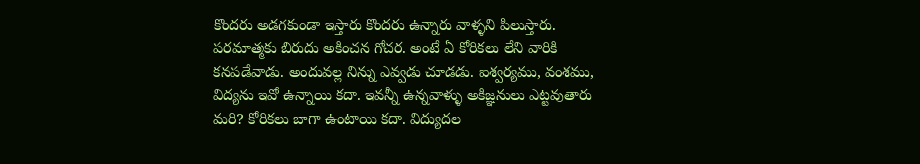కొందరు అడగకుండా ఇస్తారు కొందరు ఉన్నారు వాళ్ళని పిలుస్తారు. పరమాత్మకు బిరుదు అకించన గోచర. అంటే ఏ కోరికలు లేని వారికి కనపడేవాడు. అందువల్ల నిన్ను ఎవ్వడు చూడడు. ఐశ్వర్యము, వంశము, విద్యను ఇవో ఉన్నాయి కదా. ఇవన్నీ ఉన్నవాళ్ళు అకిజ్ఞనులు ఎట్టవుతారు మరి? కోరికలు బాగా ఉంటాయి కదా. విద్యుదల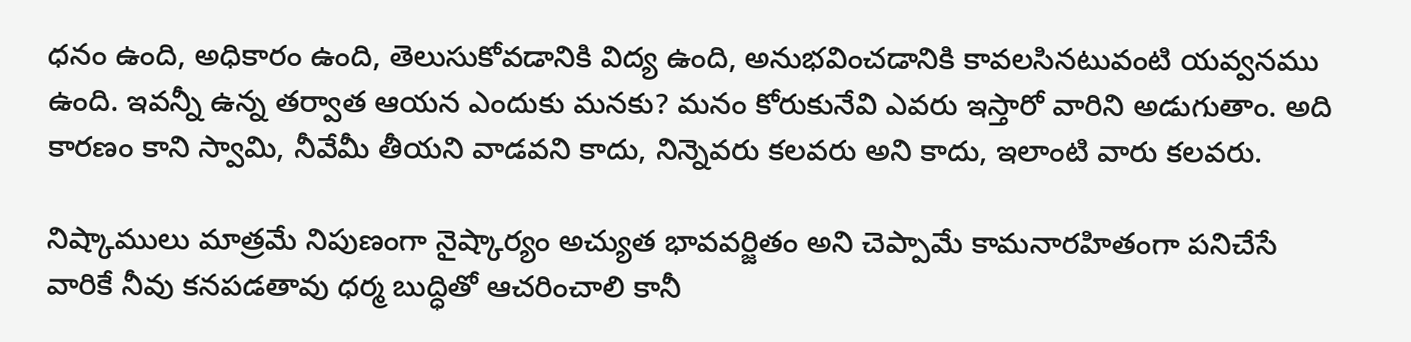ధనం ఉంది, అధికారం ఉంది, తెలుసుకోవడానికి విద్య ఉంది, అనుభవించడానికి కావలసినటువంటి యవ్వనము ఉంది. ఇవన్నీ ఉన్న తర్వాత ఆయన ఎందుకు మనకు? మనం కోరుకునేవి ఎవరు ఇస్తారో వారిని అడుగుతాం. అది కారణం కాని స్వామి, నీవేమీ తీయని వాడవని కాదు, నిన్నెవరు కలవరు అని కాదు, ఇలాంటి వారు కలవరు.

నిష్కాములు మాత్రమే నిపుణంగా నైష్కార్యం అచ్యుత భావవర్జితం అని చెప్పామే కామనారహితంగా పనిచేసే వారికే నీవు కనపడతావు ధర్మ బుద్ధితో ఆచరించాలి కానీ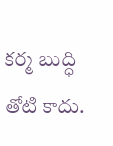కర్మ బుద్ధి తోటి కాదు.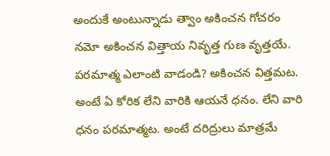అందుకే అంటున్నాడు త్వాం అకించన గోచరం నమో అకించన విత్తాయ నివృత్త గుణ వృత్తయే. పరమాత్మ ఎలాంటి వాడండి? అకించన విత్తమట. అంటే ఏ కోరిక లేని వారికి ఆయనే ధనం. లేని వారి ధనం పరమాత్మట. అంటే దరిద్రులు మాత్రమే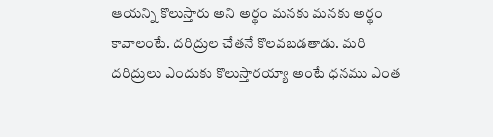ఆయన్ని కొలుస్తారు అని అర్థం మనకు మనకు అర్థం కావాలంటే. దరిద్రుల చేతనే కొలవబడతాడు. మరి దరిద్రులు ఎందుకు కొలుస్తారయ్యా అంటే ధనము ఎంత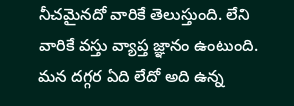నీచమైనదో వారికే తెలుస్తుంది. లేని వారికే వస్తు వ్యాప్త జ్ఞానం ఉంటుంది. మన దగ్గర ఏది లేదో అది ఉన్న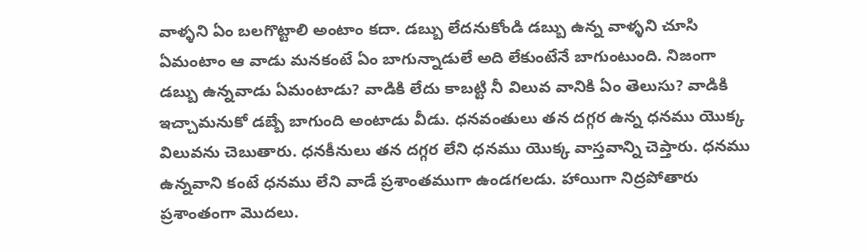వాళ్ళని ఏం బలగొట్టాలి అంటాం కదా. డబ్బు లేదనుకోండి డబ్బు ఉన్న వాళ్ళని చూసి ఏమంటాం ఆ వాడు మనకంటే ఏం బాగున్నాడులే అది లేకుంటేనే బాగుంటుంది. నిజంగా డబ్బు ఉన్నవాడు ఏమంటాడు? వాడికి లేదు కాబట్టి నీ విలువ వానికి ఏం తెలుసు? వాడికి ఇచ్చామనుకో డబ్బే బాగుంది అంటాడు వీడు. ధనవంతులు తన దగ్గర ఉన్న ధనము యొక్క విలువను చెబుతారు. ధనకీనులు తన దగ్గర లేని ధనము యొక్క వాస్తవాన్ని చెప్తారు. ధనము ఉన్నవాని కంటే ధనము లేని వాడే ప్రశాంతముగా ఉండగలడు. హాయిగా నిద్రపోతారు ప్రశాంతంగా మొదలు.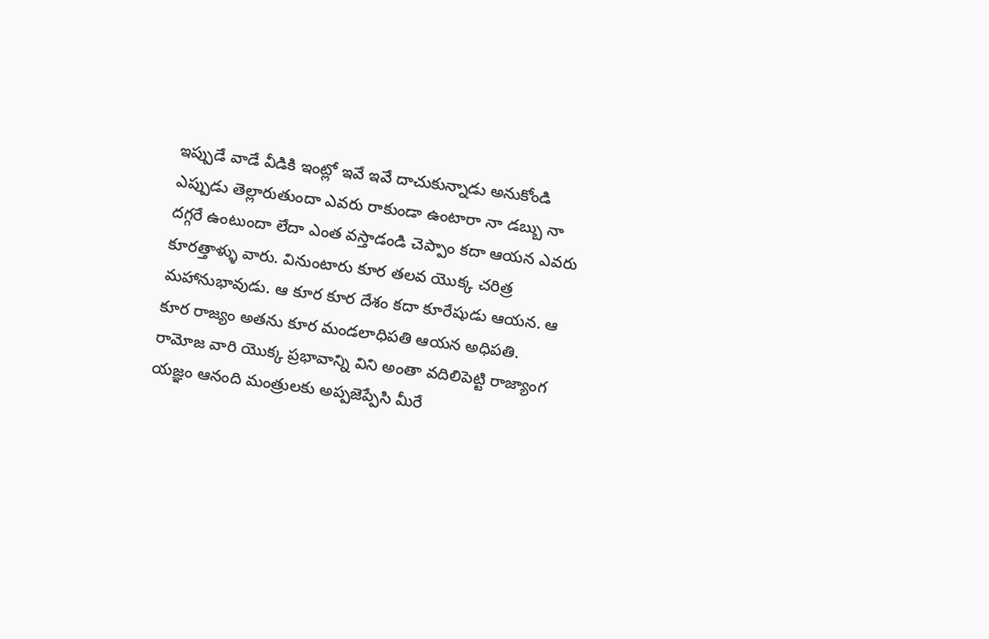ఇప్పుడే వాడే వీడికి ఇంట్లో ఇవే ఇవే దాచుకున్నాడు అనుకోండి ఎప్పుడు తెల్లారుతుందా ఎవరు రాకుండా ఉంటారా నా డబ్బు నా దగ్గరే ఉంటుందా లేదా ఎంత వస్తాడండి చెప్పాం కదా ఆయన ఎవరు కూరత్తాళ్ళు వారు. వినుంటారు కూర తలవ యొక్క చరిత్ర మహానుభావుడు. ఆ కూర కూర దేశం కదా కూరేషుడు ఆయన. ఆ కూర రాజ్యం అతను కూర మండలాధిపతి ఆయన అధిపతి. రామోజ వారి యొక్క ప్రభావాన్ని విని అంతా వదిలిపెట్టి రాజ్యాంగ యజ్ఞం ఆనంది మంత్రులకు అప్పజెప్పేసి మీరే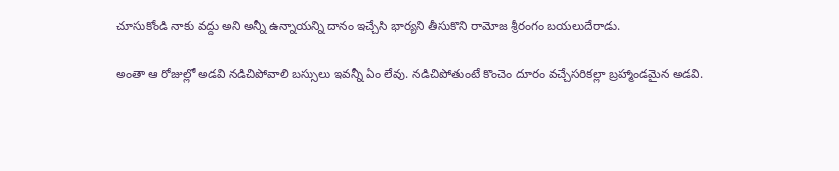చూసుకోండి నాకు వద్దు అని అన్నీ ఉన్నాయన్ని దానం ఇచ్చేసి భార్యని తీసుకొని రామోజ శ్రీరంగం బయలుదేరాడు.

అంతా ఆ రోజుల్లో అడవి నడిచిపోవాలి బస్సులు ఇవన్నీ ఏం లేవు. నడిచిపోతుంటే కొంచెం దూరం వచ్చేసరికల్లా బ్రహ్మాండమైన అడవి.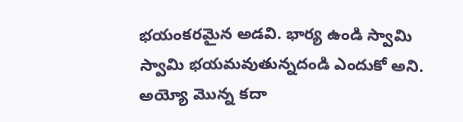భయంకరమైన అడవి. భార్య ఉండి స్వామి స్వామి భయమవుతున్నదండి ఎందుకో అని. అయ్యో మొన్న కదా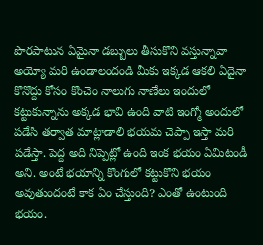పొరపాటున ఏమైనా డబ్బులు తీసుకొని వస్తున్నావా అయ్యో మరి ఉండాలందండి మీకు ఇక్కడ ఆకలి ఏదైనా కొనొద్దు కోసం కొంచెం నాలుగు నాణేలు ఇందులో కట్టుకున్నాను అక్కడ భావి ఉంది వాటి ఇంగ్మో అందులో పడేసి తర్వాత మాట్లాడాలి భయమ చెప్పా ఇస్తా మరి పడేస్తా. పెద్ద అది నిప్పెట్లో ఉంది ఇంక భయం ఏమిటండీ అని. అంటే భయాన్ని కొంగులో కట్టుకొని భయం అవుతుందంటే కాక ఏం చేస్తుంది? ఎంతో ఉంటుంది భయం.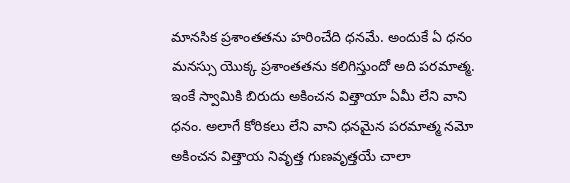మానసిక ప్రశాంతతను హరించేది ధనమే. అందుకే ఏ ధనం మనస్సు యొక్క ప్రశాంతతను కలిగిస్తుందో అది పరమాత్మ. ఇంకే స్వామికి బిరుదు అకించన విత్తాయా ఏమీ లేని వాని ధనం. అలాగే కోరికలు లేని వాని ధనమైన పరమాత్మ నమో అకించన విత్తాయ నివృత్త గుణవృత్తయే చాలా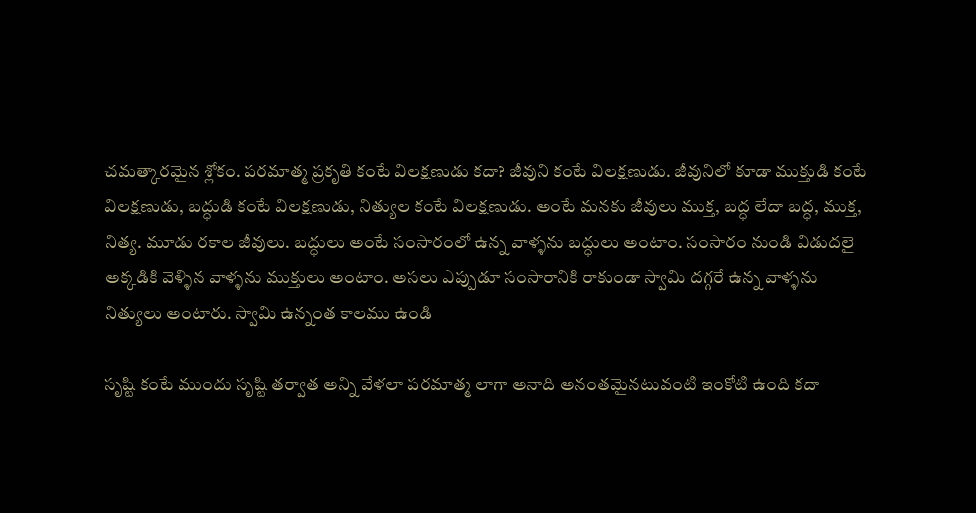చమత్కారమైన శ్లోకం. పరమాత్మ ప్రకృతి కంటే విలక్షణుడు కదా? జీవుని కంటే విలక్షణుడు. జీవునిలో కూడా ముక్తుడి కంటే విలక్షణుడు, బద్ధుడి కంటే విలక్షణుడు, నిత్యుల కంటే విలక్షణుడు. అంటే మనకు జీవులు ముక్త, బద్ధ లేదా బద్ధ, ముక్త, నిత్య. మూడు రకాల జీవులు. బద్ధులు అంటే సంసారంలో ఉన్న వాళ్ళను బద్ధులు అంటాం. సంసారం నుండి విడుదలై అక్కడికి వెళ్ళిన వాళ్ళను ముక్తులు అంటాం. అసలు ఎప్పుడూ సంసారానికి రాకుండా స్వామి దగ్గరే ఉన్న వాళ్ళను నిత్యులు అంటారు. స్వామి ఉన్నంత కాలము ఉండి

సృష్టి కంటే ముందు సృష్టి తర్వాత అన్ని వేళలా పరమాత్మ లాగా అనాది అనంతమైనటువంటి ఇంకోటి ఉంది కదా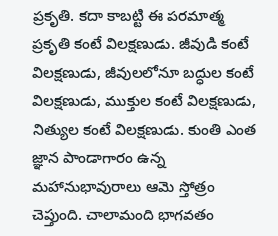ప్రకృతి. కదా కాబట్టి ఈ పరమాత్మ ప్రకృతి కంటే విలక్షణుడు. జీవుడి కంటే విలక్షణుడు, జీవులలోనూ బద్ధుల కంటే విలక్షణుడు, ముక్తుల కంటే విలక్షణుడు, నిత్యుల కంటే విలక్షణుడు. కుంతి ఎంత జ్ఞాన పాండాగారం ఉన్న మహానుభావురాలు ఆమె స్తోత్రం చెప్తుంది. చాలామంది భాగవతం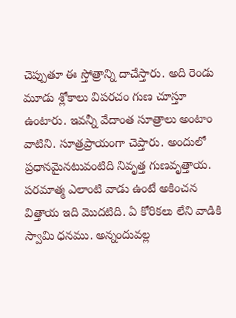చెప్పుతూ ఈ స్తోత్రాన్ని దాచేస్తారు. అది రెండు మూడు శ్లోకాలు విపరచం గుణ చూస్తూ ఉంటారు. ఇవన్నీ వేదాంత సూత్రాలు అంటాం వాటిని. సూత్రప్రాయంగా చెప్తారు. అందులో ప్రధానమైనటువంటిది నివృత్త గుణవృత్తాయ. పరమాత్మ ఎలాంటి వాడు ఉంటే అకించన విత్తాయ ఇది మొదటిది. ఏ కోరికలు లేని వాడికి స్వామి ధనము. అన్నందువల్ల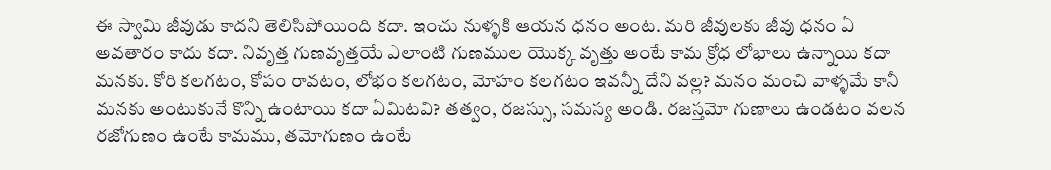ఈ స్వామి జీవుడు కాదని తెలిసిపోయింది కదా. ఇంచు నుళ్ళకి ఆయన ధనం అంట. మరి జీవులకు జీవు ధనం ఏ అవతారం కాదు కదా. నివృత్త గుణవృత్తయే ఎలాంటి గుణముల యొక్క వృత్తు అంటే కామ క్రోధ లోభాలు ఉన్నాయి కదా మనకు. కోరి కలగటం, కోపం రావటం, లోభం కలగటం, మోహం కలగటం ఇవన్నీ దేని వల్ల? మనం మంచి వాళ్ళమే కానీ మనకు అంటుకునే కొన్ని ఉంటాయి కదా ఏమిటవి? తత్వం, రజస్సు, సమస్య అండి. రజస్తమో గుణాలు ఉండటం వలన రజోగుణం ఉంటే కామము, తమోగుణం ఉంటే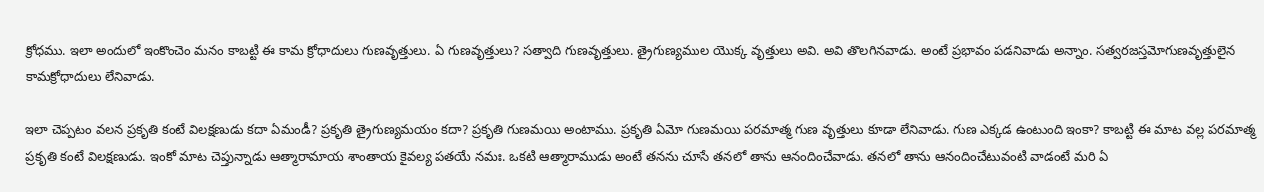క్రోధము. ఇలా అందులో ఇంకొంచెం మనం కాబట్టి ఈ కామ క్రోధాదులు గుణవృత్తులు. ఏ గుణవృత్తులు? సత్వాది గుణవృత్తులు. త్రైగుణ్యముల యొక్క వృత్తులు అవి. అవి తొలగినవాడు. అంటే ప్రభావం పడనివాడు అన్నాం. సత్వరజస్తమోగుణవృత్తులైన కామక్రోధాదులు లేనివాడు.

ఇలా చెప్పటం వలన ప్రకృతి కంటే విలక్షణుడు కదా ఏమండీ? ప్రకృతి త్రైగుణ్యమయం కదా? ప్రకృతి గుణమయి అంటాము. ప్రకృతి ఏమో గుణమయి పరమాత్మ గుణ వృత్తులు కూడా లేనివాడు. గుణ ఎక్కడ ఉంటుంది ఇంకా? కాబట్టి ఈ మాట వల్ల పరమాత్మ ప్రకృతి కంటే విలక్షణుడు. ఇంకో మాట చెప్తున్నాడు ఆత్మారామాయ శాంతాయ కైవల్య పతయే నమః. ఒకటి ఆత్మారాముడు అంటే తనను చూసే తనలో తాను ఆనందించేవాడు. తనలో తాను ఆనందించేటువంటి వాడంటే మరి ఏ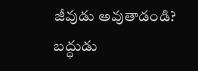జీవుడు అవుతాడండి? బద్ధుడు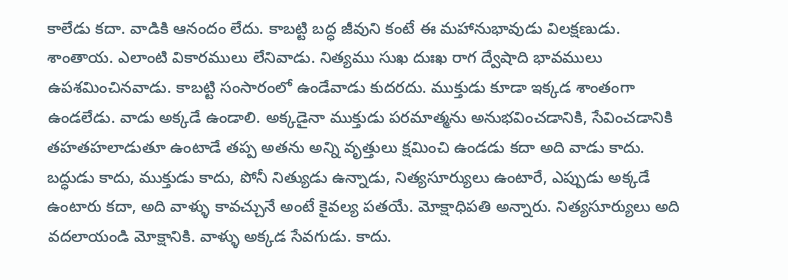కాలేడు కదా. వాడికి ఆనందం లేదు. కాబట్టి బద్ధ జీవుని కంటే ఈ మహానుభావుడు విలక్షణుడు. శాంతాయ. ఎలాంటి వికారములు లేనివాడు. నిత్యము సుఖ దుఃఖ రాగ ద్వేషాది భావములు ఉపశమించినవాడు. కాబట్టి సంసారంలో ఉండేవాడు కుదరదు. ముక్తుడు కూడా ఇక్కడ శాంతంగా ఉండలేడు. వాడు అక్కడే ఉండాలి. అక్కడైనా ముక్తుడు పరమాత్మను అనుభవించడానికి, సేవించడానికి తహతహలాడుతూ ఉంటాడే తప్ప అతను అన్ని వృత్తులు క్షమించి ఉండడు కదా అది వాడు కాదు. బద్ధుడు కాదు, ముక్తుడు కాదు, పోనీ నిత్యుడు ఉన్నాడు, నిత్యసూర్యులు ఉంటారే, ఎప్పుడు అక్కడే ఉంటారు కదా, అది వాళ్ళు కావచ్చునే అంటే కైవల్య పతయే. మోక్షాధిపతి అన్నారు. నిత్యసూర్యులు అది వదలాయండి మోక్షానికి. వాళ్ళు అక్కడ సేవగుడు. కాదు.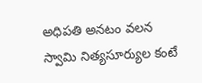అధిపతి అనటం వలన స్వామి నిత్యసూర్యుల కంటే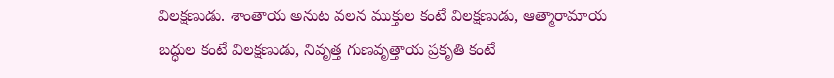విలక్షణుడు. శాంతాయ అనుట వలన ముక్తుల కంటే విలక్షణుడు, ఆత్మారామాయ బద్ధుల కంటే విలక్షణుడు, నివృత్త గుణవృత్తాయ ప్రకృతి కంటే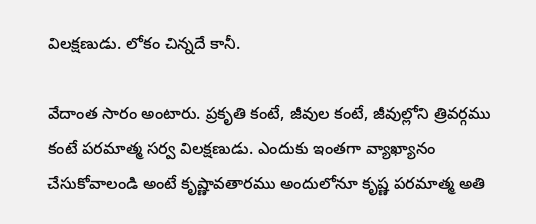విలక్షణుడు. లోకం చిన్నదే కానీ.

వేదాంత సారం అంటారు. ప్రకృతి కంటే, జీవుల కంటే, జీవుల్లోని త్రివర్గము కంటే పరమాత్మ సర్వ విలక్షణుడు. ఎందుకు ఇంతగా వ్యాఖ్యానం చేసుకోవాలండి అంటే కృష్ణావతారము అందులోనూ కృష్ణ పరమాత్మ అతి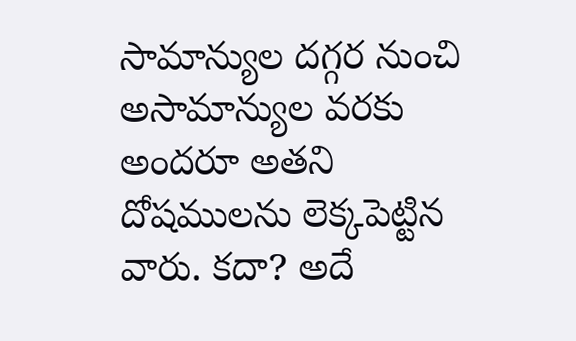సామాన్యుల దగ్గర నుంచి అసామాన్యుల వరకు అందరూ అతని దోషములను లెక్కపెట్టిన వారు. కదా? అదే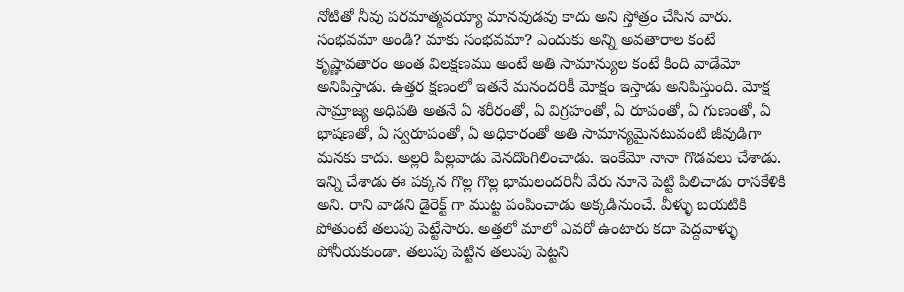నోటితో నీవు పరమాత్మవయ్యా మానవుడవు కాదు అని స్తోత్రం చేసిన వారు. సంభవమా అండి? మాకు సంభవమా? ఎందుకు అన్ని అవతారాల కంటే కృష్ణావతారం అంత విలక్షణము అంటే అతి సామాన్యుల కంటే కింది వాడేమో అనిపిస్తాడు. ఉత్తర క్షణంలో ఇతనే మనందరికీ మోక్షం ఇస్తాడు అనిపిస్తుంది. మోక్ష సామ్రాజ్య అధిపతి అతనే ఏ శరీరంతో, ఏ విగ్రహంతో, ఏ రూపంతో, ఏ గుణంతో, ఏ భాషణతో, ఏ స్వరూపంతో, ఏ అధికారంతో అతి సామాన్యమైనటువంటి జీవుడిగా మనకు కాదు. అల్లరి పిల్లవాడు వెనదొంగిలించాడు. ఇంకేమో నానా గొడవలు చేశాడు. ఇన్ని చేశాడు ఈ పక్కన గొల్ల గొల్ల భామలందరినీ వేరు నూనె పెట్టి పిలిచాడు రాసకేళికి అని. రాని వాడని డైరెక్ట్ గా ముట్ట పంపించాడు అక్కడినుంచే. వీళ్ళు బయటికి పోతుంటే తలుపు పెట్టేసారు. అత్తలో మాలో ఎవరో ఉంటారు కదా పెద్దవాళ్ళు పోనీయకుండా. తలుపు పెట్టిన తలుపు పెట్టని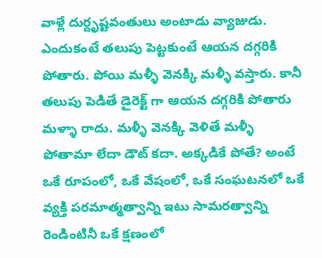వాళ్లే దుర్దృష్టవంతులు అంటాడు వ్యాజుడు. ఎందుకంటే తలుపు పెట్టకుంటే ఆయన దగ్గరికి పోతారు. పోయి మళ్ళీ వెనక్కి మళ్ళీ వస్తారు. కానీ తలుపు పెడితే డైరెక్ట్ గా ఆయన దగ్గరికి పోతారు మళ్ళా రాదు. మళ్ళీ వెనక్కి వెళితే మళ్ళీ పోతామా లేదా డౌట్ కదా. అక్కడికే పోతే? అంటే ఒకే రూపంలో, ఒకే వేషంలో, ఒకే సంఘటనలో ఒకే వ్యక్తి పరమాత్మత్వాన్ని ఇటు సామరత్వాన్ని రెండింటినీ ఒకే క్షణంలో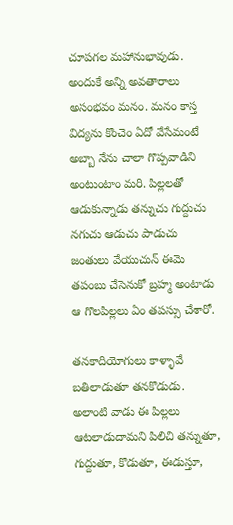చూపగల మహానుభావుడు. అందుకే అన్ని అవతారాలు అసంభవం మనం. మనం కాస్త విద్యను కొంచెం ఏదో వేసేమంటే అబ్బా నేను చాలా గొప్పవాడిని అంటుంటాం మరి. పిల్లలతో ఆడుకున్నాడు తన్నుచు గుద్దుచు నగుచు ఆడుచు పాడుచు జంతులు వేయుచున్ ఈమె తపంబు చేసెనుకో బ్రహ్మ అంటాడు ఆ గొలపిల్లలు ఏం తపస్సు చేశారో.

తనకాదియోగులు కాళ్ళావే బతిలాడుతూ తనకొడుడు. అలాంటి వాడు ఈ పిల్లలు ఆటలాడుదామని పిలిచి తన్నుతూ, గుద్దుతూ, కొడుతూ, ఈడుస్తూ,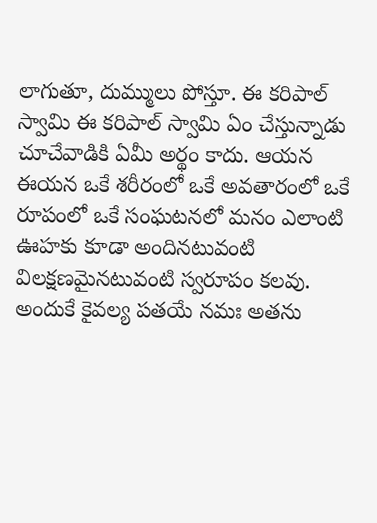లాగుతూ, దుమ్ములు పోస్తూ. ఈ కరిపాల్ స్వామి ఈ కరిపాల్ స్వామి ఏం చేస్తున్నాడు చూచేవాడికి ఏమీ అర్థం కాదు. ఆయన ఈయన ఒకే శరీరంలో ఒకే అవతారంలో ఒకే రూపంలో ఒకే సంఘటనలో మనం ఎలాంటి ఊహకు కూడా అందినటువంటి విలక్షణమైనటువంటి స్వరూపం కలవు. అందుకే కైవల్య పతయే నమః అతను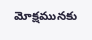మోక్షమునకు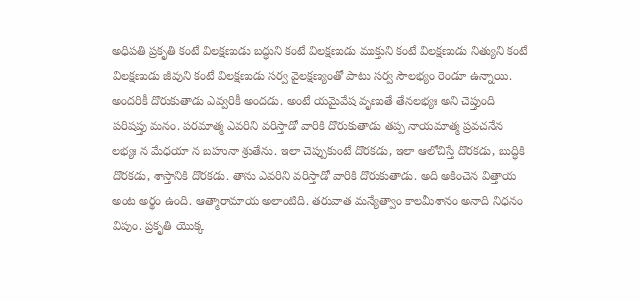అధిపతి ప్రకృతి కంటే విలక్షణుడు బద్ధుని కంటే విలక్షణుడు ముక్తుని కంటే విలక్షణుడు నిత్యుని కంటే విలక్షణుడు జీవుని కంటే విలక్షణుడు సర్వ వైలక్షణ్యంతో పాటు సర్వ సౌలభ్యం రెండూ ఉన్నాయి. అందరికీ దొరుకుతాడు ఎవ్వరికీ అందడు. అంటే యమైవేష వృణుతే తేనలభ్యః అని చెప్తుంది పరిషప్తు మనం. పరమాత్మ ఎవరిని వరిస్తాడో వారికి దొరుకుతాడు తప్ప నాయమాత్మ ప్రవచనేన లభ్యః న మేధయా న బహునా శ్రుతేను. ఇలా చెప్పుకుంటే దొరకడు, ఇలా ఆలోచిస్తే దొరకడు, బుద్ధికి దొరకడు, శాస్తానికి దొరకడు. తాను ఎవరిని వరిస్తాడో వారికి దొరుకుతాడు. అది అకించెన విత్తాయ అంట అర్థం ఉంది. ఆత్మారామాయ అలాంటిది. తరువాత మన్యేత్వాం కాలమీశానం అనాది నిధనం విపుం. ప్రకృతి యొక్క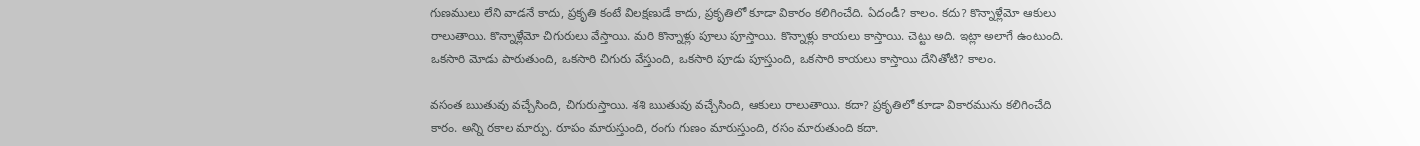గుణములు లేని వాడనే కాదు, ప్రకృతి కంటే విలక్షణుడే కాదు, ప్రకృతిలో కూడా వికారం కలిగించేది. ఏదండీ? కాలం. కదు? కొన్నాళ్లేమో ఆకులు రాలుతాయి. కొన్నాళ్లేమో చిగురులు వేస్తాయి. మరి కొన్నాళ్లు పూలు పూస్తాయి. కొన్నాళ్లు కాయలు కాస్తాయి. చెట్టు అది. ఇట్లా అలాగే ఉంటుంది. ఒకసారి మోడు పారుతుంది, ఒకసారి చిగురు వేస్తుంది, ఒకసారి పూడు పూస్తుంది, ఒకసారి కాయలు కాస్తాయి దేనితోటి? కాలం.

వసంత ఋతువు వచ్చేసింది, చిగురుస్తాయి. శశి ఋతువు వచ్చేసింది, ఆకులు రాలుతాయి. కదా? ప్రకృతిలో కూడా వికారమును కలిగించేది కారం. అన్ని రకాల మార్పు. రూపం మారుస్తుంది, రంగు గుణం మారుస్తుంది, రసం మారుతుంది కదా.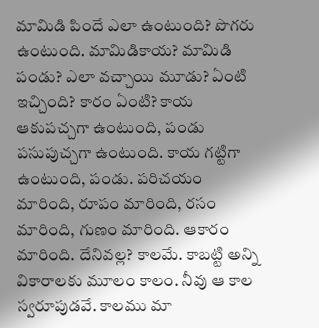మామిడి పిందే ఎలా ఉంటుంది? పొగరు ఉంటుంది. మామిడికాయ? మామిడి పండు? ఎలా వచ్చాయి మూడు? ఏంటి ఇచ్చింది? కారం ఏంటి? కాయ ఆకుపచ్చగా ఉంటుంది, పండు పసుపుచ్చగా ఉంటుంది. కాయ గట్టిగా ఉంటుంది, పండు. పరిచయం మారింది, రూపం మారింది, రసం మారింది, గుణం మారింది. ఆకారం మారింది. దేనివల్ల? కాలమే. కాబట్టి అన్ని వికారాలకు మూలం కాలం. నీవు ఆ కాల స్వరూపుడవే. కాలము మా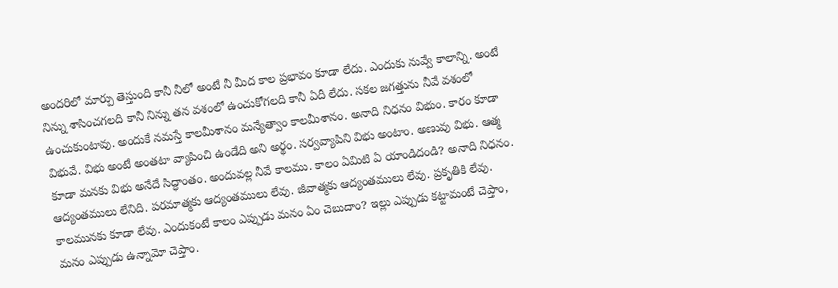అందరిలో మార్పు తెస్తుంది కానీ నీలో అంటే నీ మీద కాల ప్రభావం కూడా లేదు. ఎందుకు నువ్వే కాలాన్ని. అంటే నిన్ను శాసించగలది కానీ నిన్ను తన వశంలో ఉంచుకోగలది కానీ ఏదీ లేదు. సకల జగత్తును నీవే వశంలో ఉంచుకుంటావు. అందుకే నమస్తే కాలమీశానం మన్యేత్వాం కాలమీశానం. అనాది నిధనం విభుం. కారం కూడా విభువే. విభు అంటే అంతటా వ్యాపించి ఉండేది అని అర్థం. సర్వవ్యాపిని విభు అంటాం. అణువు విభు. ఆత్మ కూడా మనకు విభు అనేదే సిద్ధాంతం. అందువల్ల నీవే కాలము. కాలం ఏమిటి ఏ యాండిదండి? అనాది నిధనం. ఆద్యంతములు లేనిది. పరమాత్మకు ఆద్యంతములు లేవు. జీవాత్మకు ఆద్యంతములు లేవు. ప్రకృతికి లేవు. కాలమునకు కూడా లేవు. ఎందుకంటే కాలం ఎప్పుడు మనం ఏం చెబుదాం? ఇల్లు ఎప్పుడు కట్టామంటే చెప్తాం, మనం ఎప్పుడు ఉన్నామో చెప్తాం.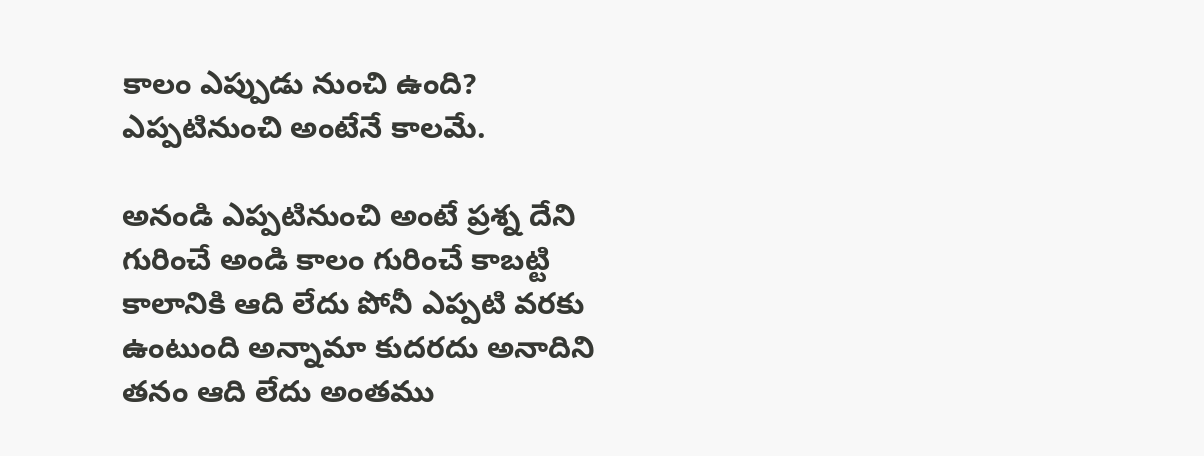కాలం ఎప్పుడు నుంచి ఉంది? ఎప్పటినుంచి అంటేనే కాలమే.

అనండి ఎప్పటినుంచి అంటే ప్రశ్న దేని గురించే అండి కాలం గురించే కాబట్టి కాలానికి ఆది లేదు పోనీ ఎప్పటి వరకు ఉంటుంది అన్నామా కుదరదు అనాదిని తనం ఆది లేదు అంతము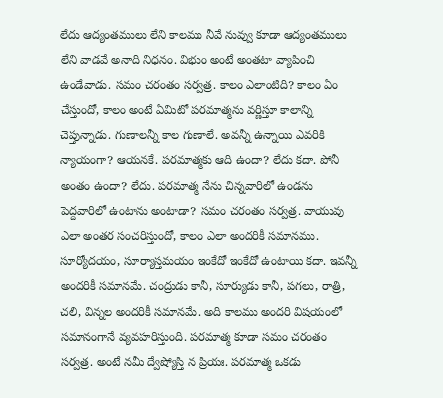లేదు ఆద్యంతములు లేని కాలము నీవే నువ్వు కూడా ఆద్యంతములు లేని వాడవే అనాది నిధనం. విభుం అంటే అంతటా వ్యాపించి ఉండేవాడు. సమం చరంతం సర్వత్ర. కాలం ఎలాంటిది? కాలం ఏం చేస్తుందో, కాలం అంటే ఏమిటో పరమాత్మను వర్ణిస్తూ కాలాన్ని చెప్తున్నాడు. గుణాలన్నీ కాల గుణాలే. అవన్నీ ఉన్నాయి ఎవరికి న్యాయంగా? ఆయనకే. పరమాత్మకు ఆది ఉందా? లేదు కదా. పోనీ అంతం ఉందా? లేదు. పరమాత్మ నేను చిన్నవారిలో ఉండను పెద్దవారిలో ఉంటాను అంటాడా? సమం చరంతం సర్వత్ర. వాయువు ఎలా అంతర సంచరిస్తుందో, కాలం ఎలా అందరికీ సమానము. సూర్యోదయం, సూర్యాస్తమయం ఇంకేదో ఇంకేదో ఉంటాయి కదా. ఇవన్నీ అందరికీ సమానమే. చంద్రుడు కానీ, సూర్యుడు కానీ, పగలు, రాత్రి, చలి, విన్నల అందరికీ సమానమే. అది కాలము అందరి విషయంలో సమానంగానే వ్యవహరిస్తుంది. పరమాత్మ కూడా సమం చరంతం సర్వత్ర. అంటే నమీ ద్వేష్యోస్తి న ప్రియః. పరమాత్మ ఒకడు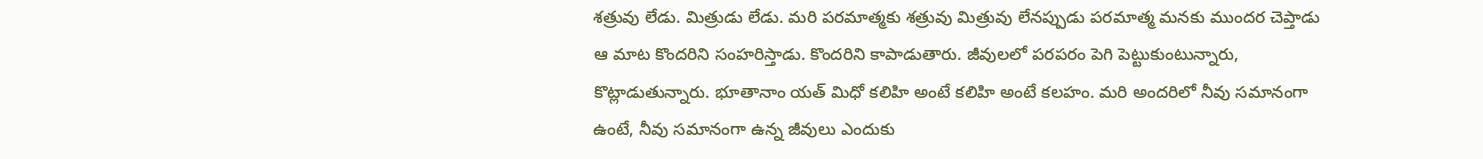శత్రువు లేడు. మిత్రుడు లేడు. మరి పరమాత్మకు శత్రువు మిత్రువు లేనప్పుడు పరమాత్మ మనకు ముందర చెప్తాడు ఆ మాట కొందరిని సంహరిస్తాడు. కొందరిని కాపాడుతారు. జీవులలో పరపరం పెగి పెట్టుకుంటున్నారు, కొట్లాడుతున్నారు. భూతానాం యత్ మిధో కలిహి అంటే కలిహి అంటే కలహం. మరి అందరిలో నీవు సమానంగా ఉంటే, నీవు సమానంగా ఉన్న జీవులు ఎందుకు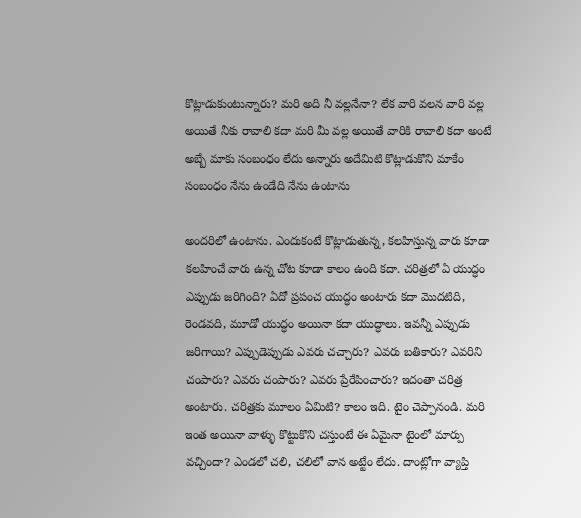కొట్లాడుకుంటున్నారు? మరి అది నీ వల్లనేనా? లేక వారి వలన వారి వల్ల అయితే నీకు రావాలి కదా మరి మీ వల్ల అయితే వారికి రావాలి కదా అంటే అబ్బే మాకు సంబంధం లేదు అన్నారు అదేమిటి కొట్లాడుకొని మాకేం సంబంధం నేను ఉండేది నేను ఉంటాను

అందరిలో ఉంటాను. ఎందుకంటే కొట్లాడుతున్న, కలహిస్తున్న వారు కూడా కలహించే వారు ఉన్న చోట కూడా కాలం ఉంది కదా. చరిత్రలో ఏ యుద్ధం ఎప్పుడు జరిగింది? ఏదో ప్రపంచ యుద్ధం అంటారు కదా మొదటిది, రెండవది, మూడో యుద్ధం అయినా కదా యుద్ధాలు. ఇవన్నీ ఎప్పుడు జరిగాయి? ఎప్పుడెప్పుడు ఎవరు చచ్చారు? ఎవరు బతికారు? ఎవరిని చంపారు? ఎవరు చంపారు? ఎవరు ప్రేరేపించారు? ఇదంతా చరిత్ర అంటారు. చరిత్రకు మూలం ఏమిటి? కాలం ఇది. టైం చెప్పానండి. మరి ఇంత అయినా వాళ్ళు కొట్టుకొని చస్తుంటే ఈ ఏమైనా టైంలో మార్పు వచ్చిందా? ఎండలో చలి, చలిలో వాన అట్టేం లేదు. దాంట్లోగా వ్యాప్తి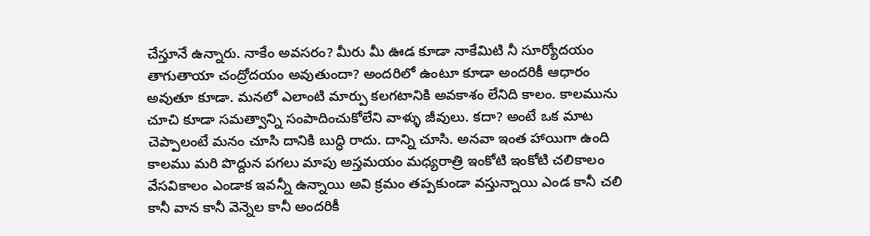చేస్తూనే ఉన్నారు. నాకేం అవసరం? మీరు మీ ఊడ కూడా నాకేమిటి నీ సూర్యోదయం తాగుతాయా చంద్రోదయం అవుతుందా? అందరిలో ఉంటూ కూడా అందరికీ ఆధారం అవుతూ కూడా. మనలో ఎలాంటి మార్పు కలగటానికి అవకాశం లేనిది కాలం. కాలమును చూచి కూడా సమత్వాన్ని సంపాదించుకోలేని వాళ్ళు జీవులు. కదా? అంటే ఒక మాట చెప్పాలంటే మనం చూసి దానికి బుద్ధి రాదు. దాన్ని చూసి. అనవా ఇంత హాయిగా ఉంది కాలము మరి పొద్దున పగలు మాపు అస్తమయం మధ్యరాత్రి ఇంకోటి ఇంకోటి చలికాలం వేసవికాలం ఎండాక ఇవన్నీ ఉన్నాయి అవి క్రమం తప్పకుండా వస్తున్నాయి ఎండ కానీ చలి కానీ వాన కానీ వెన్నెల కానీ అందరికీ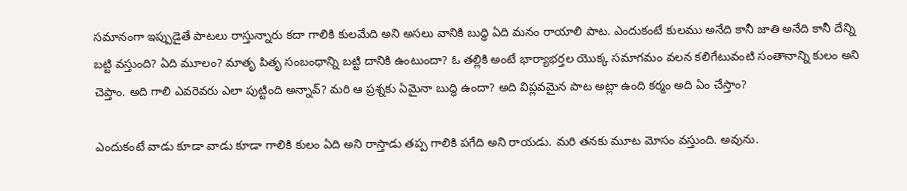సమానంగా ఇప్పుడైతే పాటలు రాస్తున్నారు కదా గాలికి కులమేది అని అసలు వానికి బుద్ధి ఏది మనం రాయాలి పాట. ఎందుకంటే కులము అనేది కానీ జాతి అనేది కానీ దేన్ని బట్టి వస్తుంది? ఏది మూలం? మాతృ పితృ సంబంధాన్ని బట్టి దానికి ఉంటుందా? ఓ తల్లికి అంటే భార్యాభర్తల యొక్క సమాగమం వలన కలిగేటువంటి సంతానాన్ని కులం అని చెప్తాం. అది గాలి ఎవరెవరు ఎలా పుట్టింది అన్నావ్? మరి ఆ ప్రశ్నకు ఏమైనా బుద్ధి ఉందా? అది విప్లవమైన పాట అట్లా ఉంది కర్మం అది ఏం చేస్తాం?

ఎందుకంటే వాడు కూడా వాడు కూడా గాలికి కులం ఏది అని రాస్తాడు తప్ప గాలికి పగేది అని రాయడు. మరి తనకు మూట మోసం వస్తుంది. అవును.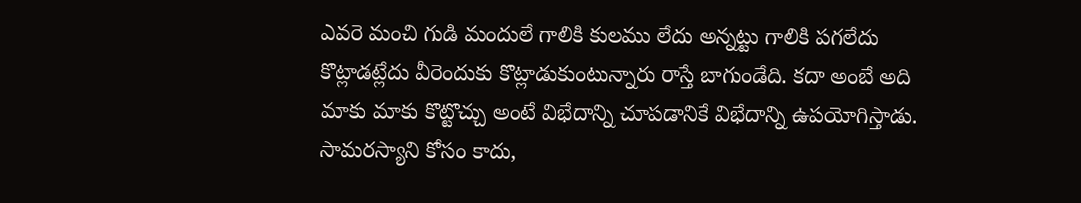ఎవరె మంచి గుడి మందులే గాలికి కులము లేదు అన్నట్టు గాలికి పగలేదు కొట్లాడట్లేదు వీరెందుకు కొట్లాడుకుంటున్నారు రాస్తే బాగుండేది. కదా అంబే అది మాకు మాకు కొట్టొచ్చు అంటే విభేదాన్ని చూపడానికే విభేదాన్ని ఉపయోగిస్తాడు. సామరస్యాని కోసం కాదు,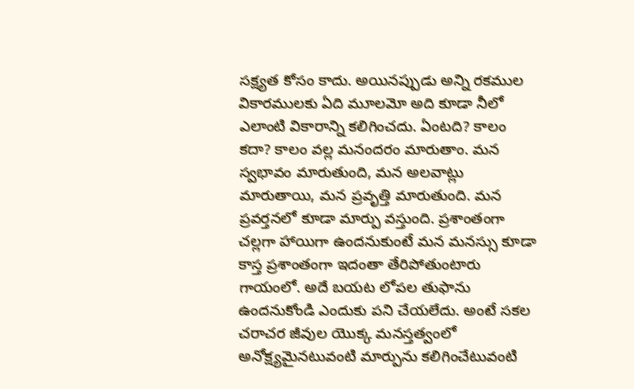సక్ష్యత కోసం కాదు. అయినప్పుడు అన్ని రకముల వికారములకు ఏది మూలమో అది కూడా నీలో ఎలాంటి వికారాన్ని కలిగించదు. ఏంటది? కాలం కదా? కాలం వల్ల మనందరం మారుతాం. మన స్వభావం మారుతుంది, మన అలవాట్లు మారుతాయి, మన ప్రవృత్తి మారుతుంది. మన ప్రవర్తనలో కూడా మార్పు వస్తుంది. ప్రశాంతంగా చల్లగా హాయిగా ఉందనుకుంటే మన మనస్సు కూడా కాస్త ప్రశాంతంగా ఇదంతా తేరిపోతుంటారు గాయంలో. అదే బయట లోపల తుఫాను ఉందనుకోండి ఎందుకు పని చేయలేదు. అంటే సకల చరాచర జీవుల యొక్క మనస్తత్వంలో అనోక్ష్యమైనటువంటి మార్పును కలిగించేటువంటి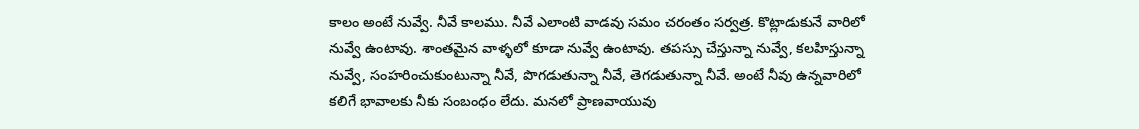కాలం అంటే నువ్వే. నీవే కాలము. నీవే ఎలాంటి వాడవు సమం చరంతం సర్వత్ర. కొట్లాడుకునే వారిలో నువ్వే ఉంటావు. శాంతమైన వాళ్ళలో కూడా నువ్వే ఉంటావు. తపస్సు చేస్తున్నా నువ్వే, కలహిస్తున్నా నువ్వే, సంహరించుకుంటున్నా నీవే, పొగడుతున్నా నీవే, తెగడుతున్నా నీవే. అంటే నీవు ఉన్నవారిలో కలిగే భావాలకు నీకు సంబంధం లేదు. మనలో ప్రాణవాయువు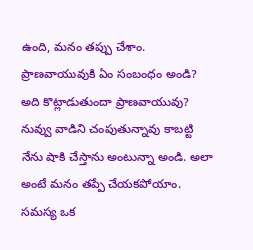ఉంది, మనం తప్పు చేశాం. ప్రాణవాయువుకి ఏం సంబంధం అండి? అది కొట్లాడుతుందా ప్రాణవాయువు? నువ్వు వాడిని చంపుతున్నావు కాబట్టి నేను షాకి చేస్తాను అంటున్నా అండి. అలా అంటే మనం తప్పే చేయకపోయాం. సమస్య ఒక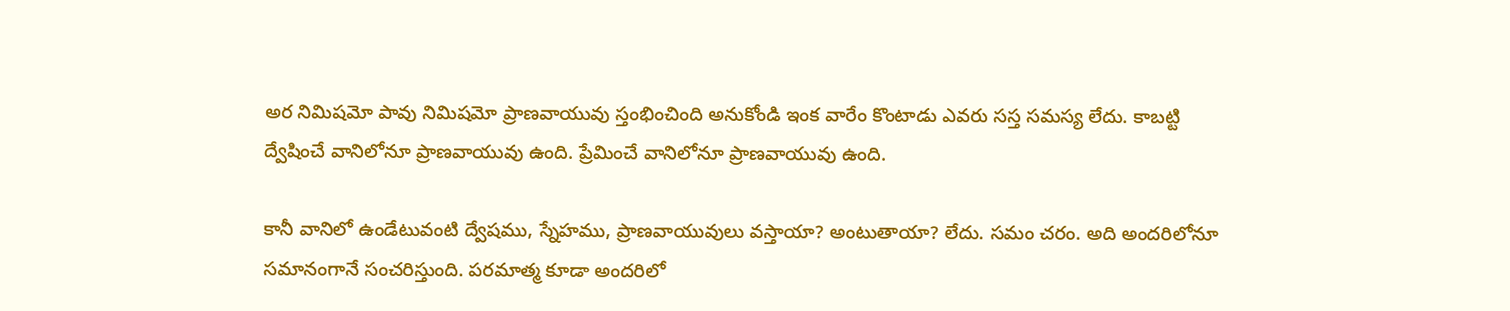అర నిమిషమో పావు నిమిషమో ప్రాణవాయువు స్తంభించింది అనుకోండి ఇంక వారేం కొంటాడు ఎవరు సస్త సమస్య లేదు. కాబట్టి ద్వేషించే వానిలోనూ ప్రాణవాయువు ఉంది. ప్రేమించే వానిలోనూ ప్రాణవాయువు ఉంది.

కానీ వానిలో ఉండేటువంటి ద్వేషము, స్నేహము, ప్రాణవాయువులు వస్తాయా? అంటుతాయా? లేదు. సమం చరం. అది అందరిలోనూ సమానంగానే సంచరిస్తుంది. పరమాత్మ కూడా అందరిలో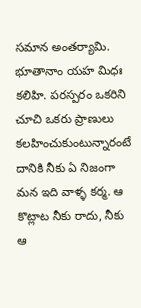సమాన అంతర్యామి. భూతానాం యహ మిధః కలిహి. పరస్పరం ఒకరిని చూచి ఒకరు ప్రాణులు కలహించుకుంటున్నారంటే దానికి నీకు ఏ నిజంగా మన ఇది వాళ్ళ కర్మ. ఆ కొట్లాట నీకు రాదు, నీకు ఆ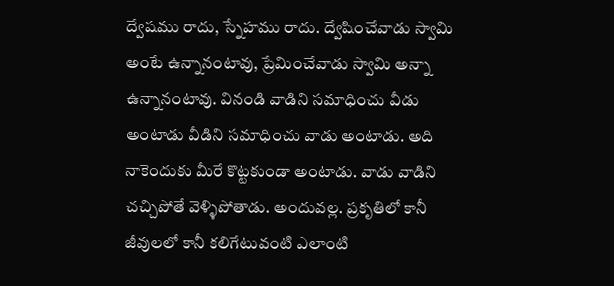ద్వేషము రాదు, స్నేహము రాదు. ద్వేషించేవాడు స్వామి అంటే ఉన్నానంటావు, ప్రేమించేవాడు స్వామి అన్నా ఉన్నానంటావు. వినండి వాడిని సమాధించు వీడు అంటాడు వీడిని సమాధించు వాడు అంటాడు. అది నాకెందుకు మీరే కొట్టకుండా అంటాడు. వాడు వాడిని చచ్చిపోతే వెళ్ళిపోతాడు. అందువల్ల. ప్రకృతిలో కానీ జీవులలో కానీ కలిగేటువంటి ఎలాంటి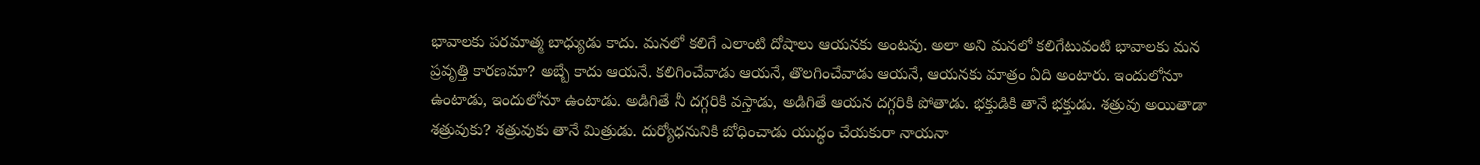భావాలకు పరమాత్మ బాధ్యుడు కాదు. మనలో కలిగే ఎలాంటి దోషాలు ఆయనకు అంటవు. అలా అని మనలో కలిగేటువంటి భావాలకు మన ప్రవృత్తి కారణమా? అబ్బే కాదు ఆయనే. కలిగించేవాడు ఆయనే, తొలగించేవాడు ఆయనే, ఆయనకు మాత్రం ఏది అంటారు. ఇందులోనూ ఉంటాడు, ఇందులోనూ ఉంటాడు. అడిగితే నీ దగ్గరికి వస్తాడు, అడిగితే ఆయన దగ్గరికి పోతాడు. భక్తుడికి తానే భక్తుడు. శత్రువు అయితాడా శత్రువుకు? శత్రువుకు తానే మిత్రుడు. దుర్యోధనునికి బోధించాడు యుద్ధం చేయకురా నాయనా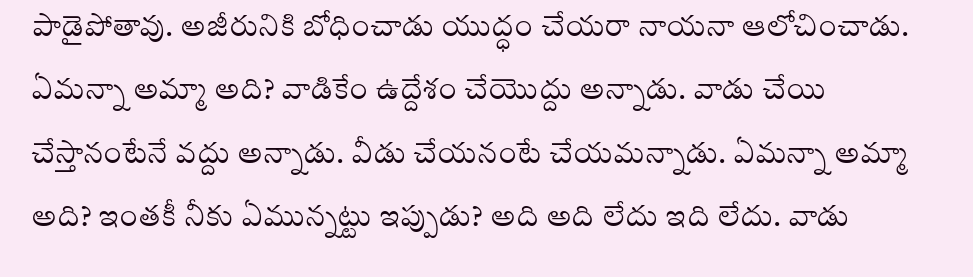పాడైపోతావు. అజీరునికి బోధించాడు యుద్ధం చేయరా నాయనా ఆలోచించాడు. ఏమన్నా అమ్మా అది? వాడికేం ఉద్దేశం చేయొద్దు అన్నాడు. వాడు చేయి చేస్తానంటేనే వద్దు అన్నాడు. వీడు చేయనంటే చేయమన్నాడు. ఏమన్నా అమ్మా అది? ఇంతకీ నీకు ఏమున్నట్టు ఇప్పుడు? అది అది లేదు ఇది లేదు. వాడు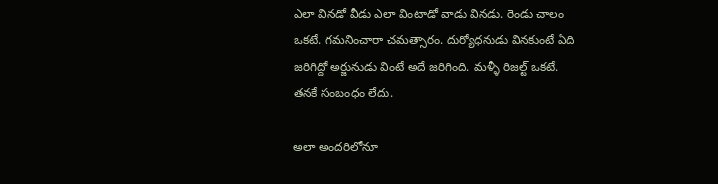ఎలా వినడో వీడు ఎలా వింటాడో వాడు వినడు. రెండు చాలం ఒకటే. గమనించారా చమత్సారం. దుర్యోధనుడు వినకుంటే ఏది జరిగిద్దో అర్జునుడు వింటే అదే జరిగింది. మళ్ళీ రిజల్ట్ ఒకటే. తనకే సంబంధం లేదు.

అలా అందరిలోనూ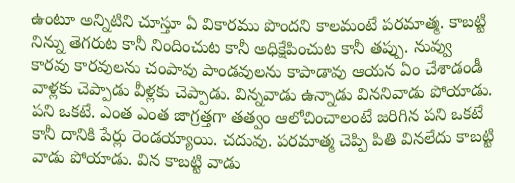ఉంటూ అన్నిటిని చూస్తూ ఏ వికారము పొందని కాలమంటే పరమాత్మ. కాబట్టి నిన్ను తెగరుట కానీ నిందించుట కానీ అధిక్షేపించుట కానీ తప్పు. నువ్వు కారవు కారవులను చంపావు పాండవులను కాపాడావు ఆయన ఏం చేశాడండీ వాళ్లకు చెప్పాడు వీళ్లకు చెప్పాడు. విన్నవాడు ఉన్నాడు విననివాడు పోయాడు. పని ఒకటే. ఎంత ఎంత జాగ్రత్తగా తత్వం ఆలోచించాలంటే జరిగిన పని ఒకటే కానీ దానికి పేర్లు రెండయ్యాయి. చదువు. పరమాత్మ చెప్పి పితి వినలేదు కాబట్టి వాడు పోయాడు. విన కాబట్టి వాడు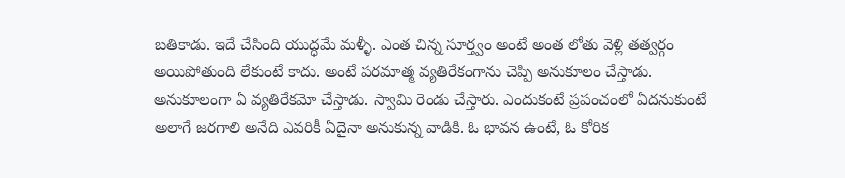బతికాడు. ఇదే చేసింది యుద్ధమే మళ్ళీ. ఎంత చిన్న సూర్త్వం అంటే అంత లోతు వెళ్లి తత్వర్గం అయిపోతుంది లేకుంటే కాదు. అంటే పరమాత్మ వ్యతిరేకంగాను చెప్పి అనుకూలం చేస్తాడు. అనుకూలంగా ఏ వ్యతిరేకమో చేస్తాడు. స్వామి రెండు చేస్తారు. ఎందుకంటే ప్రపంచంలో ఏదనుకుంటే అలాగే జరగాలి అనేది ఎవరికీ ఏదైనా అనుకున్న వాడికి. ఓ భావన ఉంటే, ఓ కోరిక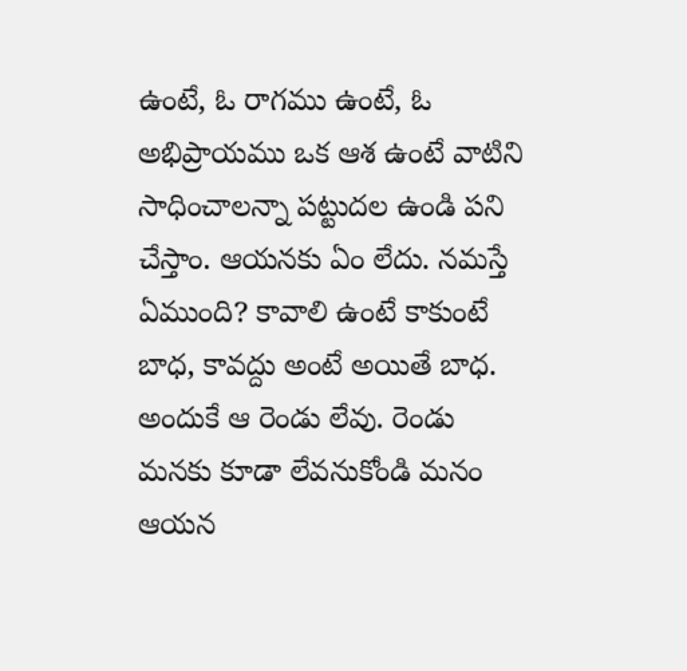ఉంటే, ఓ రాగము ఉంటే, ఓ అభిప్రాయము ఒక ఆశ ఉంటే వాటిని సాధించాలన్నా పట్టుదల ఉండి పని చేస్తాం. ఆయనకు ఏం లేదు. నమస్తే ఏముంది? కావాలి ఉంటే కాకుంటే బాధ, కావద్దు అంటే అయితే బాధ. అందుకే ఆ రెండు లేవు. రెండు మనకు కూడా లేవనుకోండి మనం ఆయన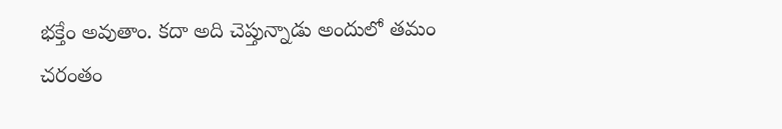భక్తేం అవుతాం. కదా అది చెప్తున్నాడు అందులో తమం చరంతం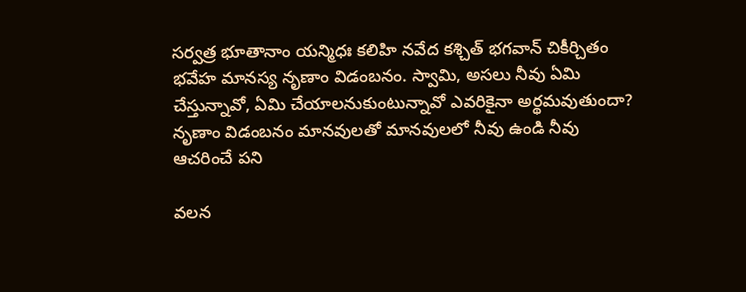సర్వత్ర భూతానాం యన్మిధః కలిహి నవేద కశ్చిత్ భగవాన్ చికీర్చితం భవేహ మానస్య నృణాం విడంబనం. స్వామి, అసలు నీవు ఏమి చేస్తున్నావో, ఏమి చేయాలనుకుంటున్నావో ఎవరికైనా అర్థమవుతుందా? నృణాం విడంబనం మానవులతో మానవులలో నీవు ఉండి నీవు ఆచరించే పని

వలన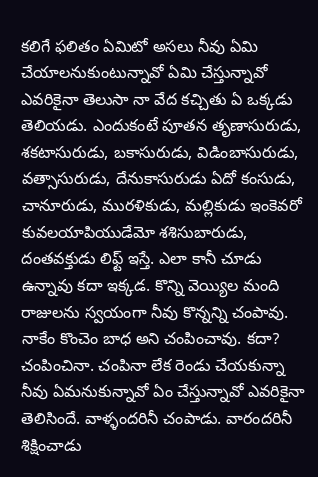కలిగే ఫలితం ఏమిటో అసలు నీవు ఏమి చేయాలనుకుంటున్నావో ఏమి చేస్తున్నావో ఎవరికైనా తెలుసా నా వేద కచ్చితు ఏ ఒక్కడు తెలియడు. ఎందుకంటే పూతన తృణాసురుడు, శకటాసురుడు, బకాసురుడు, విడింబాసురుడు, వత్సాసురుడు, దేనుకాసురుడు ఏదో కంసుడు, చానూరుడు, మురళికుడు, మల్లికుడు ఇంకెవరో కువలయాపియుడేమో శశిసుబారుడు, దంతవక్తుడు లిఫ్ట్ ఇస్తే. ఎలా కానీ చూడు ఉన్నావు కదా ఇక్కడ. కొన్ని వెయ్యిల మంది రాజులను స్వయంగా నీవు కొన్నన్ని చంపావు. నాకేం కొంచెం బాధ అని చంపించావు. కదా? చంపించినా. చంపినా లేక రెండు చేయకున్నా నీవు ఏమనుకున్నావో ఏం చేస్తున్నావో ఎవరికైనా తెలిసిందే. వాళ్ళందరినీ చంపాడు. వారందరినీ శిక్షించాడు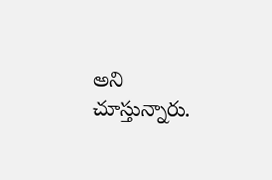అని చూస్తున్నారు.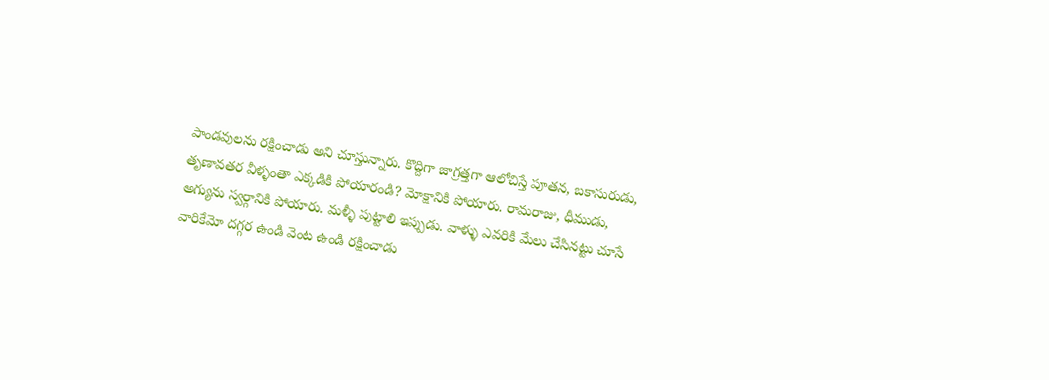పాండవులను రక్షించాడు అని చూస్తున్నారు. కొద్దిగా జాగ్రత్తగా ఆలోచిస్తే పూతన, బకాసురుడు, తృణావతర వీళ్ళంతా ఎక్కడికి పోయారండి? మోక్షానికి పోయారు. రామరాజు, ధీముడు, అగ్యును స్వర్గానికి పోయారు. మళ్ళీ పుట్టాలి ఇప్పుడు. వాళ్ళు ఎవరికి మేలు చేసినట్టు చూసే వారికేమో దగ్గర ఉండి వెంట ఉండి రక్షించాడు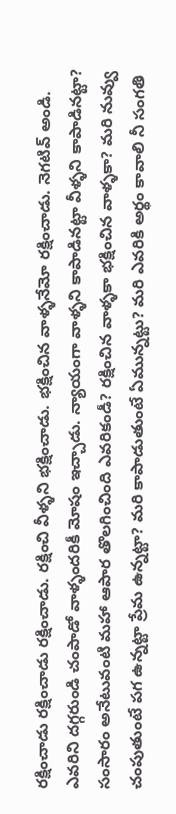రక్షించాడు రక్షించాడు రక్షించాడు. రక్షించి వీళ్ళని భక్షించాడు. భక్షించిన వాళ్ళనేమో రక్షించాడు. నెగటివ్ అండి. ఎవరిని దగ్గరుండి చంపాడో వాళ్ళందరికీ మోషం ఇచ్చాడు. న్యాయంగా వాళ్ళని కాపాడినట్టా వీళ్ళని కాపాడినట్టా? సంసారం అనేటువంటి మహా ఆపార తొలగించింది ఎవరికండీ? రక్షించిన వాళ్ళకా భక్షించిన వాళ్ళకా? మరి నువ్వు చంపుతుంటే పగ ఉన్నట్టా ప్రేమ ఉన్నట్టా? మరి కాపాడుతుంటే ఏమున్నట్టు? మరి ఎవరికి అర్థం కావాలి నీ సంగతి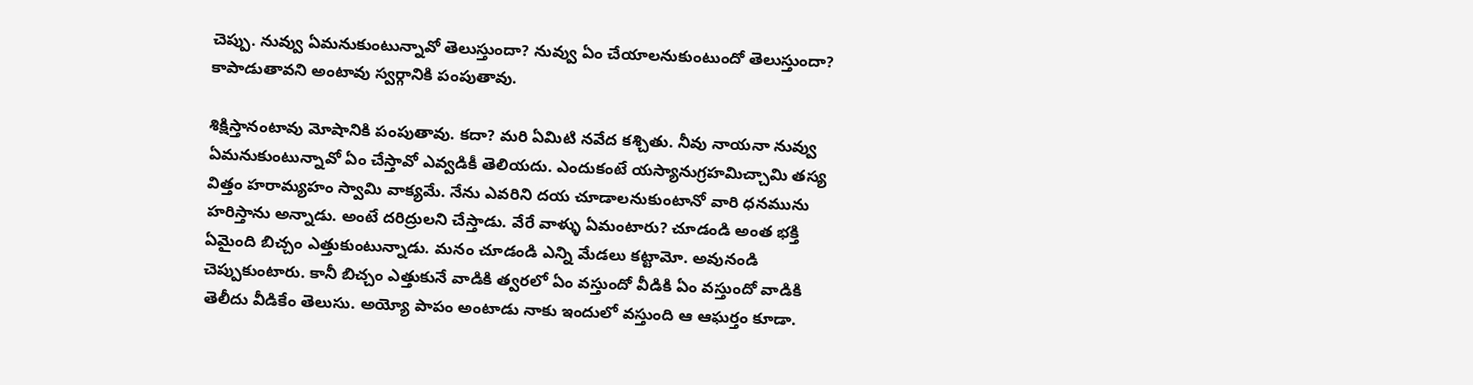చెప్పు. నువ్వు ఏమనుకుంటున్నావో తెలుస్తుందా? నువ్వు ఏం చేయాలనుకుంటుందో తెలుస్తుందా? కాపాడుతావని అంటావు స్వర్గానికి పంపుతావు.

శిక్షిస్తానంటావు మోషానికి పంపుతావు. కదా? మరి ఏమిటి నవేద కశ్చితు. నీవు నాయనా నువ్వు ఏమనుకుంటున్నావో ఏం చేస్తావో ఎవ్వడికీ తెలియదు. ఎందుకంటే యస్యానుగ్రహమిచ్చామి తస్య విత్తం హరామ్యహం స్వామి వాక్యమే. నేను ఎవరిని దయ చూడాలనుకుంటానో వారి ధనమును హరిస్తాను అన్నాడు. అంటే దరిద్రులని చేస్తాడు. వేరే వాళ్ళు ఏమంటారు? చూడండి అంత భక్తి ఏమైంది బిచ్చం ఎత్తుకుంటున్నాడు. మనం చూడండి ఎన్ని మేడలు కట్టామో. అవునండి చెప్పుకుంటారు. కానీ బిచ్చం ఎత్తుకునే వాడికి త్వరలో ఏం వస్తుందో వీడికి ఏం వస్తుందో వాడికి తెలీదు వీడికేం తెలుసు. అయ్యో పాపం అంటాడు నాకు ఇందులో వస్తుంది ఆ ఆఘర్తం కూడా.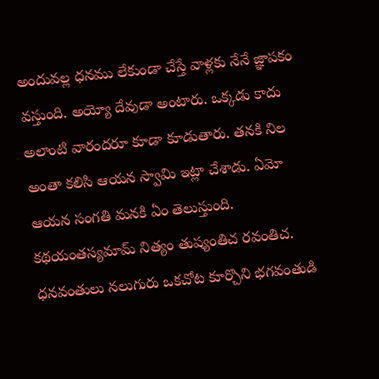అందువల్ల ధనము లేకుండా చేస్తే వాళ్లకు నేనే జ్ఞాపకం వస్తుంది. అయ్యో దేవుడా అంటారు. ఒక్కడు కాదు అలాంటి వారందరూ కూడా కూడుతారు. తనకి నిల అంతా కలిసి ఆయన స్వామి ఇట్లా చేశాడు. ఏమో ఆయన సంగతి మనకి ఏం తెలుస్తుంది. కథయంతస్యమామ్ నిత్యం తుష్యంతిచ రవంతిచ. ధనవంతులు నలుగురు ఒకచోట కూర్చొని భగవంతుడి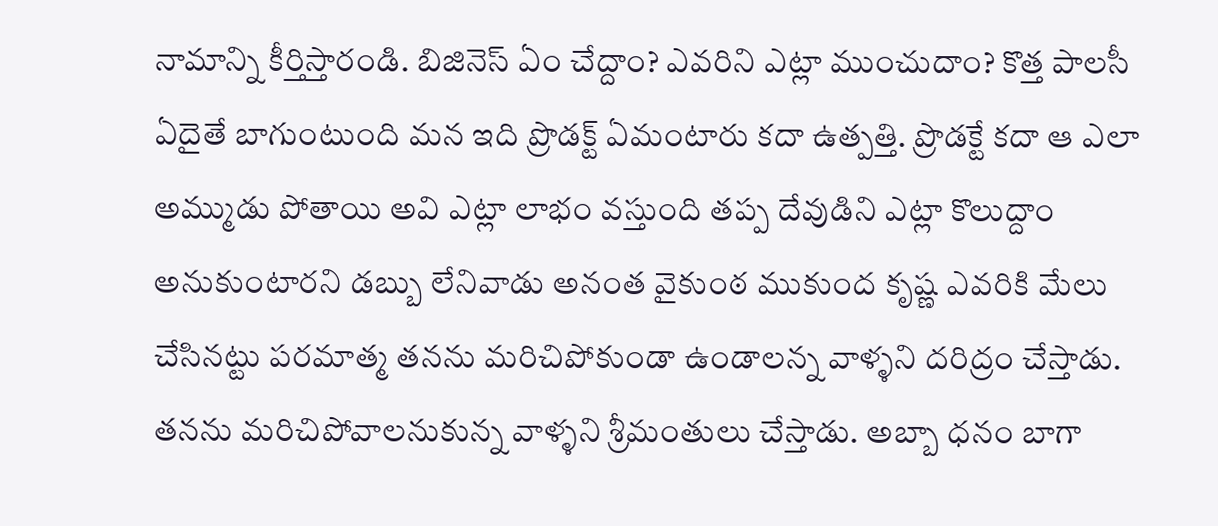నామాన్ని కీర్తిస్తారండి. బిజినెస్ ఏం చేద్దాం? ఎవరిని ఎట్లా ముంచుదాం? కొత్త పాలసీ ఏదైతే బాగుంటుంది మన ఇది ప్రొడక్ట్ ఏమంటారు కదా ఉత్పత్తి. ప్రొడక్టే కదా ఆ ఎలా అమ్ముడు పోతాయి అవి ఎట్లా లాభం వస్తుంది తప్ప దేవుడిని ఎట్లా కొలుద్దాం అనుకుంటారని డబ్బు లేనివాడు అనంత వైకుంఠ ముకుంద కృష్ణ ఎవరికి మేలు చేసినట్టు పరమాత్మ తనను మరిచిపోకుండా ఉండాలన్న వాళ్ళని దరిద్రం చేస్తాడు. తనను మరిచిపోవాలనుకున్న వాళ్ళని శ్రీమంతులు చేస్తాడు. అబ్బా ధనం బాగా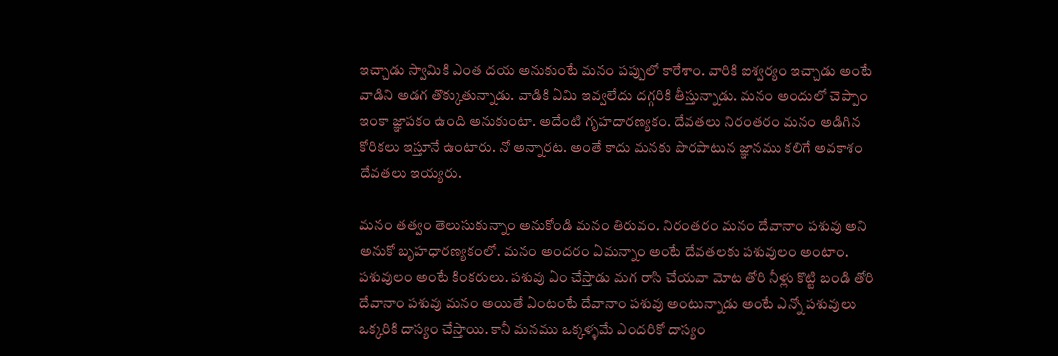ఇచ్చాడు స్వామికి ఎంత దయ అనుకుంటే మనం పప్పులో కారేశాం. వారికి ఐశ్వర్యం ఇచ్చాడు అంటే వాడిని అడగ తొక్కుతున్నాడు. వాడికి ఏమి ఇవ్వలేదు దగ్గరికి తీస్తున్నాడు. మనం అందులో చెప్పాం ఇంకా జ్ఞాపకం ఉంది అనుకుంటా. అదేంటి గృహదారణ్యకం. దేవతలు నిరంతరం మనం అడిగిన కోరికలు ఇస్తూనే ఉంటారు. నో అన్నారట. అంతే కాదు మనకు పొరపాటున జ్ఞానము కలిగే అవకాశం దేవతలు ఇయ్యరు.

మనం తత్వం తెలుసుకున్నాం అనుకోండి మనం తిరువం. నిరంతరం మనం దేవానాం పశువు అని అనుకో బృహధారణ్యకంలో. మనం అందరం ఏమన్నాం అంటే దేవతలకు పశువులం అంటాం. పశువులం అంటే కింకరులు. పశువు ఏం చేస్తాడు మగ రాసి చేయవా మోట తోరి నీళ్లు కొట్టి బండి తోరి దేవానాం పశువు మనం అయితే ఏంటంటే దేవానాం పశువు అంటున్నాడు అంటే ఎన్నో పశువులు ఒక్కరికి దాస్యం చేస్తాయి. కానీ మనము ఒక్కళ్ళమే ఎందరికో దాస్యం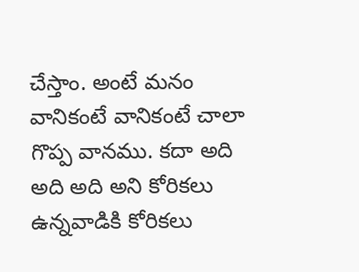చేస్తాం. అంటే మనం వానికంటే వానికంటే చాలా గొప్ప వానము. కదా అది అది అది అని కోరికలు ఉన్నవాడికి కోరికలు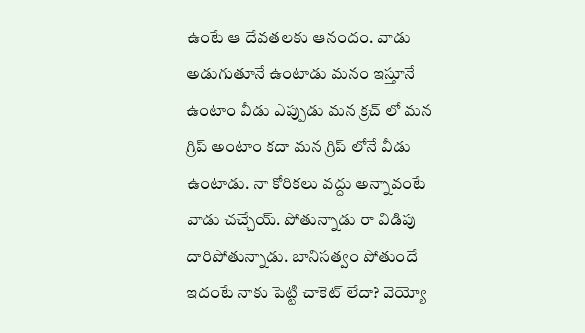ఉంటే ఆ దేవతలకు ఆనందం. వాడు అడుగుతూనే ఉంటాడు మనం ఇస్తూనే ఉంటాం వీడు ఎప్పుడు మన క్రచ్ లో మన గ్రిప్ అంటాం కదా మన గ్రిప్ లోనే వీడు ఉంటాడు. నా కోరికలు వద్దు అన్నావంటే వాడు చచ్చేయ్. పోతున్నాడు రా విడిపు దారిపోతున్నాడు. బానిసత్వం పోతుందే ఇదంటే నాకు పెట్టి చాకెట్ లేదా? వెయ్యో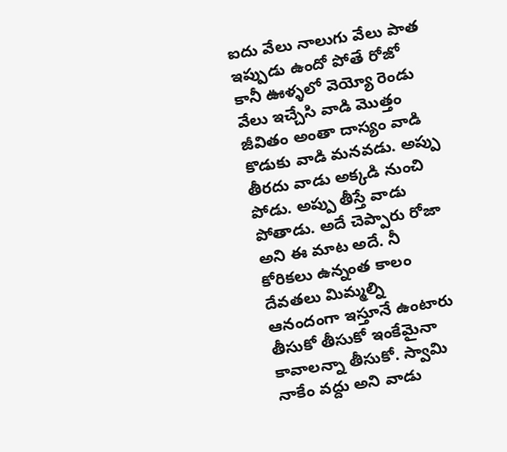ఐదు వేలు నాలుగు వేలు పాత ఇప్పుడు ఉందో పోతే రోజో కానీ ఊళ్ళలో వెయ్యో రెండు వేలు ఇచ్చేసి వాడి మొత్తం జీవితం అంతా దాస్యం వాడి కొడుకు వాడి మనవడు. అప్పు తీరదు వాడు అక్కడి నుంచి పోడు. అప్పు తీస్తే వాడు పోతాడు. అదే చెప్పారు రోజా అని ఈ మాట అదే. నీ కోరికలు ఉన్నంత కాలం దేవతలు మిమ్మల్ని ఆనందంగా ఇస్తూనే ఉంటారు తీసుకో తీసుకో ఇంకేమైనా కావాలన్నా తీసుకో. స్వామి నాకేం వద్దు అని వాడు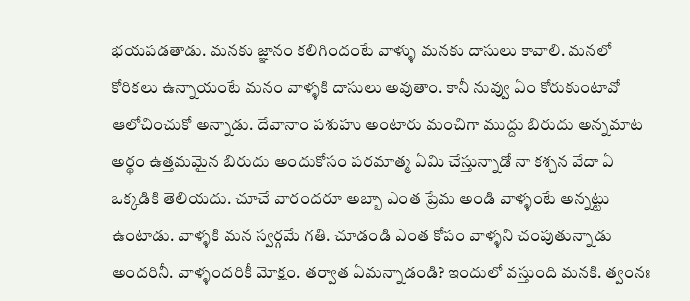భయపడతాడు. మనకు జ్ఞానం కలిగిందంటే వాళ్ళు మనకు దాసులు కావాలి. మనలో కోరికలు ఉన్నాయంటే మనం వాళ్ళకి దాసులు అవుతాం. కానీ నువ్వు ఏం కోరుకుంటావో ఆలోచించుకో అన్నాడు. దేవానాం పశుహు అంటారు మంచిగా ముద్దు బిరుదు అన్నమాట అర్థం ఉత్తమమైన బిరుదు అందుకోసం పరమాత్మ ఏమి చేస్తున్నాడో నా కశ్చన వేదా ఏ ఒక్కడికి తెలియదు. చూచే వారందరూ అబ్బా ఎంత ప్రేమ అండి వాళ్ళంటే అన్నట్టు ఉంటాడు. వాళ్ళకి మన స్వర్గమే గతి. చూడండి ఎంత కోపం వాళ్ళని చంపుతున్నాడు అందరినీ. వాళ్ళందరికీ మోక్షం. తర్వాత ఏమన్నాడండి? ఇందులో వస్తుంది మనకి. త్వంనః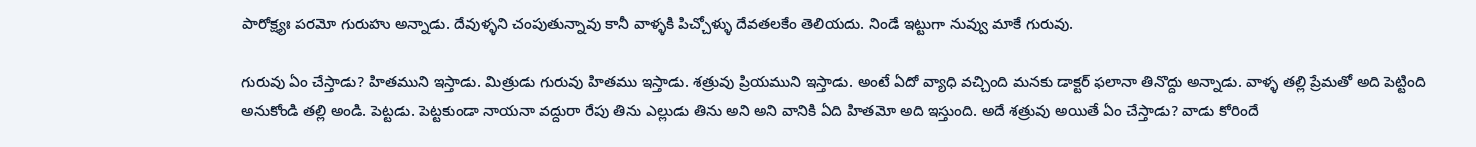పారోక్ష్యః పరమో గురుహు అన్నాడు. దేవుళ్ళని చంపుతున్నావు కానీ వాళ్ళకి పిచ్చోళ్ళు దేవతలకేం తెలియదు. నిండే ఇట్టుగా నువ్వు మాకే గురువు.

గురువు ఏం చేస్తాడు? హితముని ఇస్తాడు. మిత్రుడు గురువు హితము ఇస్తాడు. శత్రువు ప్రియముని ఇస్తాడు. అంటే ఏదో వ్యాధి వచ్చింది మనకు డాక్టర్ ఫలానా తినొద్దు అన్నాడు. వాళ్ళ తల్లి ప్రేమతో అది పెట్టింది అనుకోండి తల్లి అండి. పెట్టడు. పెట్టకుండా నాయనా వద్దురా రేపు తిను ఎల్లుడు తిను అని అని వానికి ఏది హితమో అది ఇస్తుంది. అదే శత్రువు అయితే ఏం చేస్తాడు? వాడు కోరిందే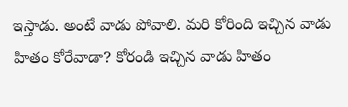ఇస్తాడు. అంటే వాడు పోవాలి. మరి కోరింది ఇచ్చిన వాడు హితం కోరేవాడా? కోరండి ఇచ్చిన వాడు హితం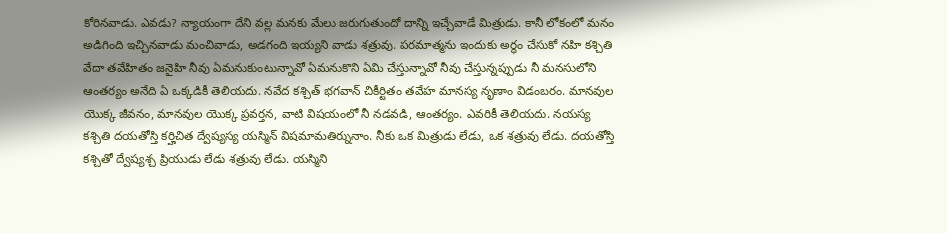కోరినవాడు. ఎవడు? న్యాయంగా దేని వల్ల మనకు మేలు జరుగుతుందో దాన్ని ఇచ్చేవాడే మిత్రుడు. కానీ లోకంలో మనం అడిగింది ఇచ్చినవాడు మంచివాడు, అడగంది ఇయ్యని వాడు శత్రువు. పరమాత్మను ఇందుకు అర్థం చేసుకో నహి కశ్చితి వేదా తవేహితం జనైహి నీవు ఏమనుకుంటున్నావో ఏమనుకొని ఏమి చేస్తున్నావో నీవు చేస్తున్నప్పుడు నీ మనసులోని ఆంతర్యం అనేది ఏ ఒక్కడికీ తెలియదు. నవేద కశ్చిత్ భగవాన్ చికీర్టితం తవేహ మానస్య నృణాం విడంబరం. మానవుల యొక్క జీవనం, మానవుల యొక్క ప్రవర్తన, వాటి విషయంలో నీ నడవడి, ఆంతర్యం. ఎవరికీ తెలియదు. నయస్య కశ్చితి దయతోస్తి కర్హిచిత ద్వేష్యస్య యస్మిన్ విషమామతిర్నునాం. నీకు ఒక మిత్రుడు లేడు, ఒక శత్రువు లేడు. దయతోస్తి కశ్చితో ద్వేష్యశ్చ ప్రియుడు లేడు శత్రువు లేడు. యస్మిని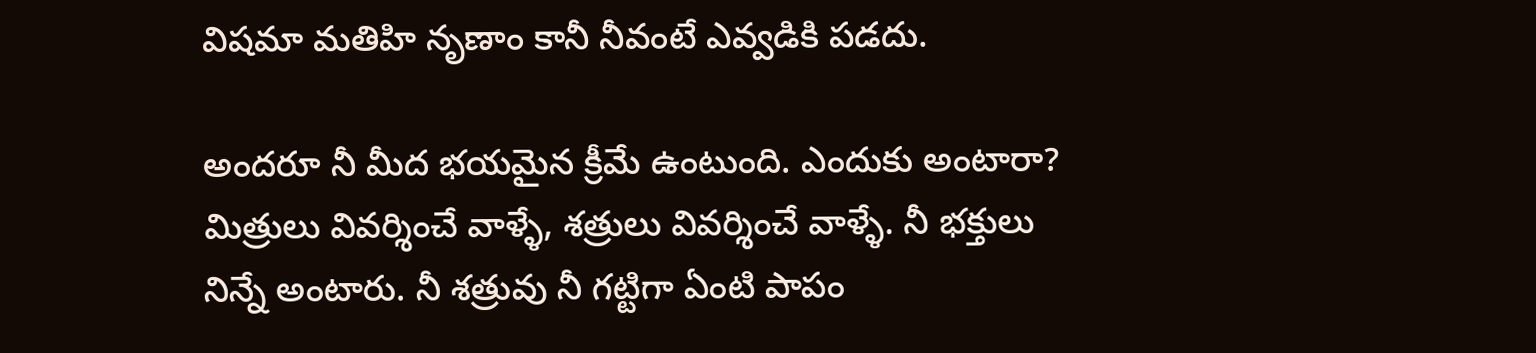విషమా మతిహి నృణాం కానీ నీవంటే ఎవ్వడికి పడదు.

అందరూ నీ మీద భయమైన క్రీమే ఉంటుంది. ఎందుకు అంటారా? మిత్రులు వివర్శించే వాళ్ళే, శత్రులు వివర్శించే వాళ్ళే. నీ భక్తులు నిన్నే అంటారు. నీ శత్రువు నీ గట్టిగా ఏంటి పాపం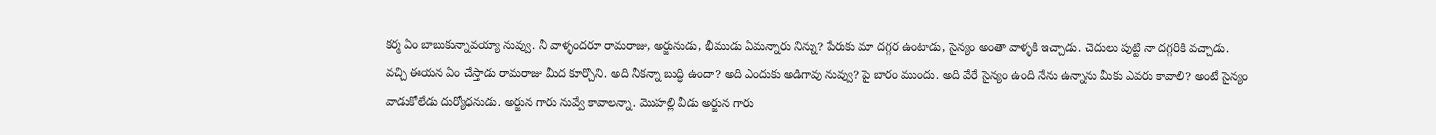కర్మ ఏం బాబుకున్నావయ్యా నువ్వు. నీ వాళ్ళందరూ రామరాజు, అర్జునుడు, భీముడు ఏమన్నారు నిన్ను? పేరుకు మా దగ్గర ఉంటాడు, సైన్యం అంతా వాళ్ళకి ఇచ్చాడు. చెదులు పుట్టి నా దగ్గరికి వచ్చాడు. వచ్చి ఈయన ఏం చేస్తాడు రామరాజు మీద కూర్చొని. అది నీకన్నా బుద్ధి ఉందా? అది ఎందుకు అడిగావు నువ్వు? పై బారం ముందు. అది వేరే సైన్యం ఉంది నేను ఉన్నాను మీకు ఎవరు కావాలి? అంటే సైన్యం వాడుకోలేడు దుర్యోధనుడు. అర్జున గారు నువ్వే కావాలన్నా. మొహల్లి వీడు అర్జున గారు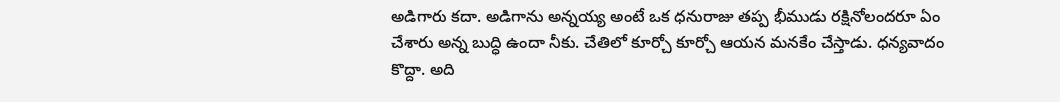అడిగారు కదా. అడిగాను అన్నయ్య అంటే ఒక ధనురాజు తప్ప భీముడు రక్షినోలందరూ ఏం చేశారు అన్న బుద్ధి ఉందా నీకు. చేతిలో కూర్చో కూర్చో ఆయన మనకేం చేస్తాడు. ధన్యవాదం కొద్దా. అది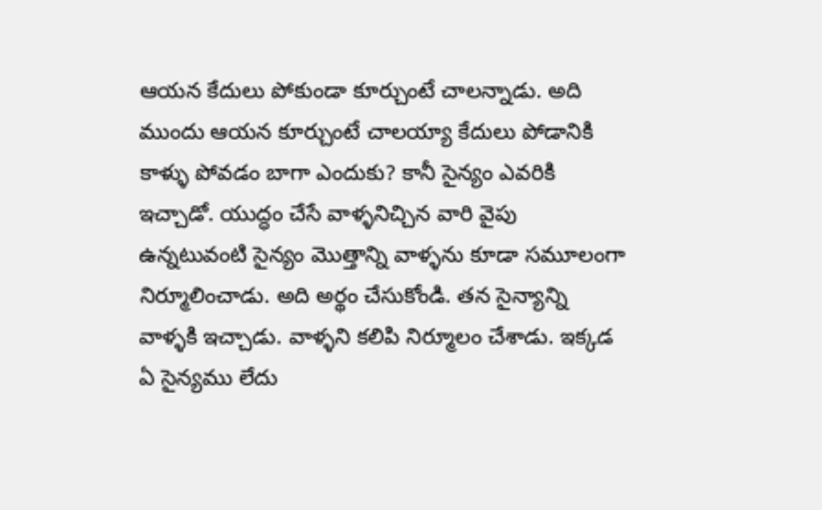ఆయన కేదులు పోకుండా కూర్చుంటే చాలన్నాడు. అది ముందు ఆయన కూర్చుంటే చాలయ్యా కేదులు పోడానికి కాళ్ళు పోవడం బాగా ఎందుకు? కానీ సైన్యం ఎవరికి ఇచ్చాడో. యుద్ధం చేసే వాళ్ళనిచ్చిన వారి వైపు ఉన్నటువంటి సైన్యం మొత్తాన్ని వాళ్ళను కూడా సమూలంగా నిర్మూలించాడు. అది అర్థం చేసుకోండి. తన సైన్యాన్ని వాళ్ళకి ఇచ్చాడు. వాళ్ళని కలిపి నిర్మూలం చేశాడు. ఇక్కడ ఏ సైన్యము లేదు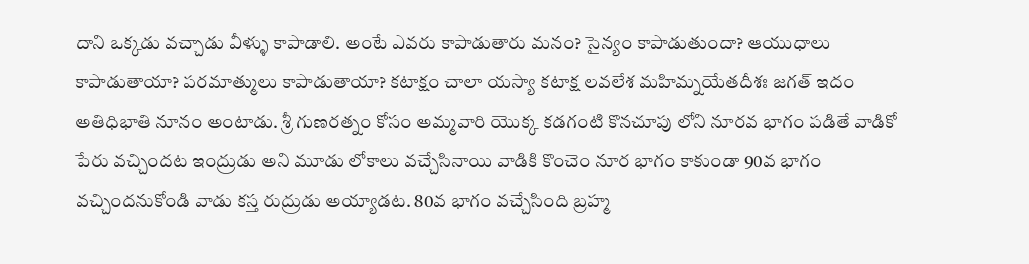దాని ఒక్కడు వచ్చాడు వీళ్ళు కాపాడాలి. అంటే ఎవరు కాపాడుతారు మనం? సైన్యం కాపాడుతుందా? ఆయుధాలు కాపాడుతాయా? పరమాత్ములు కాపాడుతాయా? కటాక్షం చాలా యస్యా కటాక్ష లవలేశ మహిమ్నయేతదీశః జగత్ ఇదం అతిధిభాతి నూనం అంటాడు. శ్రీ గుణరత్నం కోసం అమ్మవారి యొక్క కడగంటి కొనచూపు లోని నూరవ భాగం పడితే వాడికో పేరు వచ్చిందట ఇంద్రుడు అని మూడు లోకాలు వచ్చేసినాయి వాడికి కొంచెం నూర భాగం కాకుండా 90వ భాగం వచ్చిందనుకోండి వాడు కస్త రుద్రుడు అయ్యాడట. 80వ భాగం వచ్చేసింది బ్రహ్మ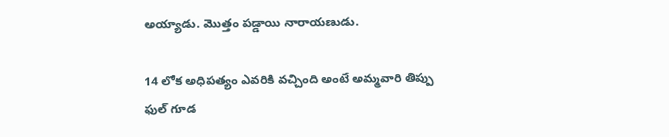అయ్యాడు. మొత్తం పడ్డాయి నారాయణుడు.

14 లోక అధిపత్యం ఎవరికి వచ్చింది అంటే అమ్మవారి తిప్పు ఫుల్ గూడ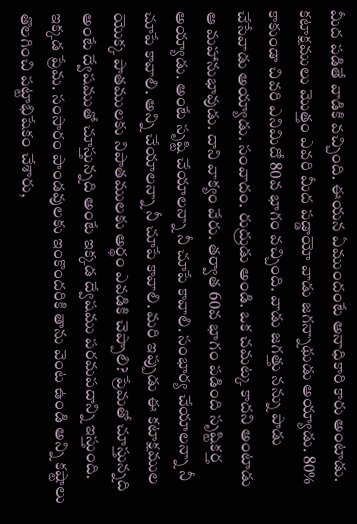మీద పడితే వాడికి వచ్చింది. ఈయన ఏముందంటే అనాధికారి కారు అంటాడు. కటాక్షములు మొత్తం ఎవరి మీద పడ్డాయో వాడు జగన్నాథుడు అయ్యాడు. 80% కాకుండా చివరి ఎనిమిదో 80వ భాగం వచ్చింది. వాడు జగత్తు నన్ను పాడు చేసేవాడు అయ్యాడు. సంవాదం. రుద్రుడు అండి. ఒక చమట్క కాదని అంటాడు ఆ మహానుభావుడు. దాని వాక్యం వేరు. తర్వాత 60వ భాగం పడింది సృష్టికర్త అయ్యాడు. అంటే సృష్టి చేయాలన్నా నీ చూపే కావాలి. సంభార్య చేయాలన్నా నీ చూపే కావాలి. అన్ని చేయాలన్నా నీ చూపే కావాలి. మరి ఇప్పుడు ఈ కటాక్షముల యొక్క పాతములకు నిపాతములకు అర్థం ఎవడికి చెప్పాలి? ప్రేమతో చూస్తున్నది అంటే ద్వేషముతో చూస్తున్నది అంటే ఇక్కడ ద్వేషము పరమపదాన్ని ఇస్తుంది. ఇక్కడ ప్రేమ. సంసారం పాండవులకు ఇంకొందరికి తాను వెంట ఉండి అన్ని కష్టాలు తొలగించి పట్టాభిషేకం చేశారు,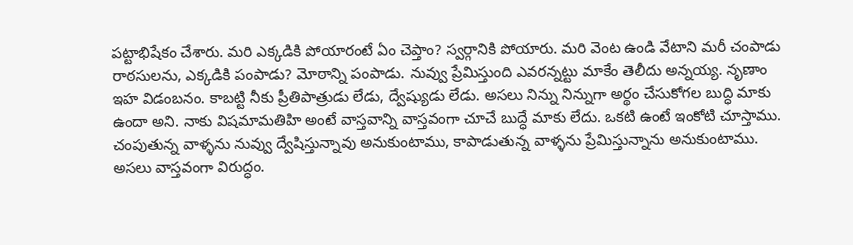పట్టాభిషేకం చేశారు. మరి ఎక్కడికి పోయారంటే ఏం చెప్తాం? స్వర్గానికి పోయారు. మరి వెంట ఉండి వేటాని మరీ చంపాడు రాఠసులను, ఎక్కడికి పంపాడు? మోఠాన్ని పంపాడు. నువ్వు ప్రేమిస్తుంది ఎవరన్నట్టు మాకేం తెలీదు అన్నయ్య. నృణాం ఇహ విడంబనం. కాబట్టి నీకు ప్రీతిపాత్రుడు లేడు, ద్వేష్యుడు లేడు. అసలు నిన్ను నిన్నుగా అర్థం చేసుకోగల బుద్ధి మాకు ఉందా అని. నాకు విషమామతిహి అంటే వాస్తవాన్ని వాస్తవంగా చూచే బుద్ధే మాకు లేదు. ఒకటి ఉంటే ఇంకోటి చూస్తాము. చంపుతున్న వాళ్ళను నువ్వు ద్వేషిస్తున్నావు అనుకుంటాము, కాపాడుతున్న వాళ్ళను ప్రేమిస్తున్నాను అనుకుంటాము. అసలు వాస్తవంగా విరుద్ధం.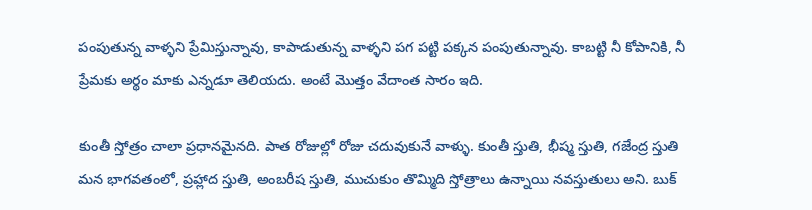పంపుతున్న వాళ్ళని ప్రేమిస్తున్నావు, కాపాడుతున్న వాళ్ళని పగ పట్టి పక్కన పంపుతున్నావు. కాబట్టి నీ కోపానికి, నీ ప్రేమకు అర్థం మాకు ఎన్నడూ తెలియదు. అంటే మొత్తం వేదాంత సారం ఇది.

కుంతీ స్తోత్రం చాలా ప్రధానమైనది. పాత రోజుల్లో రోజు చదువుకునే వాళ్ళు. కుంతీ స్తుతి, భీష్మ స్తుతి, గజేంద్ర స్తుతి మన భాగవతంలో, ప్రహ్లాద స్తుతి, అంబరీష స్తుతి, ముచుకుం తొమ్మిది స్తోత్రాలు ఉన్నాయి నవస్తుతులు అని. బుక్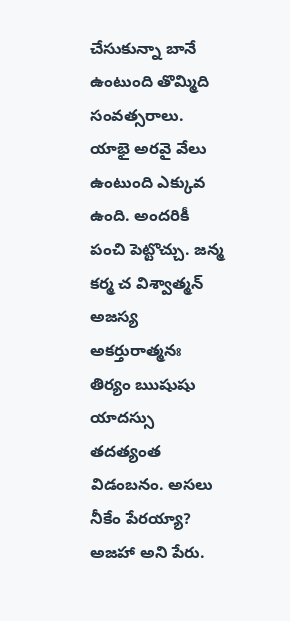చేసుకున్నా బానే ఉంటుంది తొమ్మిది సంవత్సరాలు. యాభై అరవై వేలు ఉంటుంది ఎక్కువ ఉంది. అందరికీ పంచి పెట్టొచ్చు. జన్మ కర్మ చ విశ్వాత్మన్ అజస్య అకర్తురాత్మనః తిర్యం ఋషుషు యాదస్సు తదత్యంత విడంబనం. అసలు నీకేం పేరయ్యా? అజహా అని పేరు.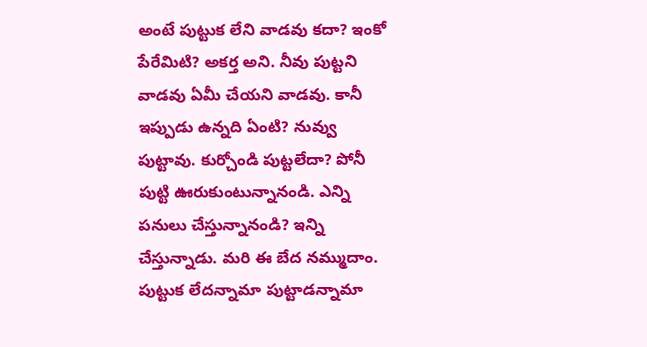అంటే పుట్టుక లేని వాడవు కదా? ఇంకో పేరేమిటి? అకర్త అని. నీవు పుట్టని వాడవు ఏమీ చేయని వాడవు. కానీ ఇప్పుడు ఉన్నది ఏంటి? నువ్వు పుట్టావు. కుర్చోండి పుట్టలేదా? పోనీ పుట్టి ఊరుకుంటున్నానండి. ఎన్ని పనులు చేస్తున్నానండి? ఇన్ని చేస్తున్నాడు. మరి ఈ బేద నమ్ముదాం. పుట్టుక లేదన్నామా పుట్టాడన్నామా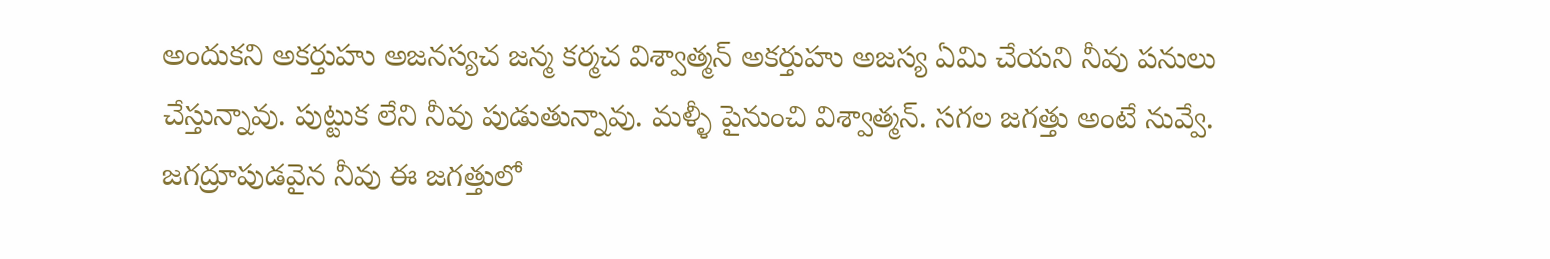అందుకని అకర్తుహు అజనస్యచ జన్మ కర్మచ విశ్వాత్మన్ అకర్తుహు అజస్య ఏమి చేయని నీవు పనులు చేస్తున్నావు. పుట్టుక లేని నీవు పుడుతున్నావు. మళ్ళీ పైనుంచి విశ్వాత్మన్. సగల జగత్తు అంటే నువ్వే. జగద్రూపుడవైన నీవు ఈ జగత్తులో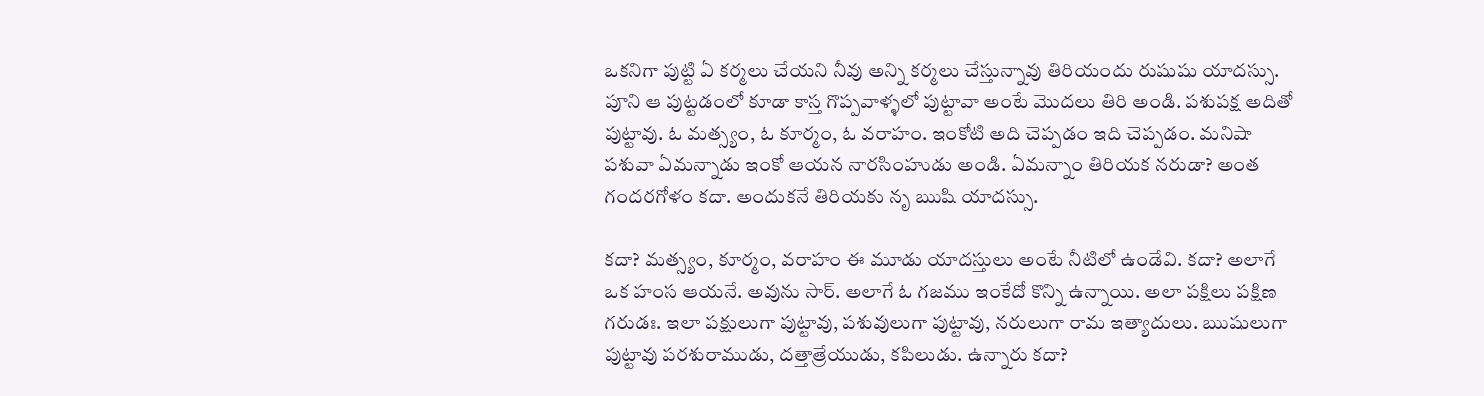ఒకనిగా పుట్టి ఏ కర్మలు చేయని నీవు అన్ని కర్మలు చేస్తున్నావు తిరియందు రుషుషు యాదస్సు. పూని ఆ పుట్టడంలో కూడా కాస్త గొప్పవాళ్ళలో పుట్టావా అంటే మొదలు తిరి అండి. పశుపక్ష అదితో పుట్టావు. ఓ మత్స్యం, ఓ కూర్మం, ఓ వరాహం. ఇంకోటి అది చెప్పడం ఇది చెప్పడం. మనిషా పశువా ఏమన్నాడు ఇంకో ఆయన నారసింహుడు అండి. ఏమన్నాం తిరియక నరుడా? అంత గందరగోళం కదా. అందుకనే తిరియకు నృ ఋషి యాదస్సు.

కదా? మత్స్యం, కూర్మం, వరాహం ఈ మూడు యాదస్తులు అంటే నీటిలో ఉండేవి. కదా? అలాగే ఒక హంస ఆయనే. అవును సార్. అలాగే ఓ గజము ఇంకేదో కొన్ని ఉన్నాయి. అలా పక్షిలు పక్షిణ గరుడః. ఇలా పక్షులుగా పుట్టావు, పశువులుగా పుట్టావు, నరులుగా రామ ఇత్యాదులు. ఋషులుగా పుట్టావు పరశురాముడు, దత్తాత్రేయుడు, కపిలుడు. ఉన్నారు కదా?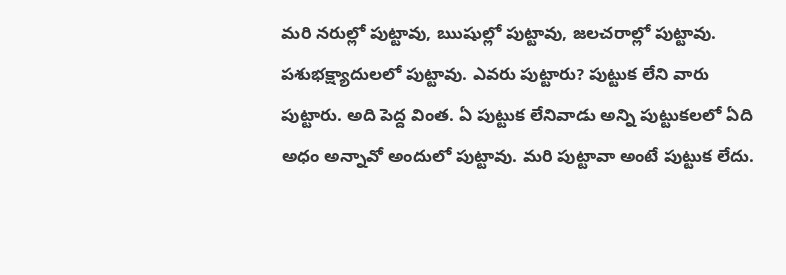మరి నరుల్లో పుట్టావు, ఋషుల్లో పుట్టావు, జలచరాల్లో పుట్టావు. పశుభక్ష్యాదులలో పుట్టావు. ఎవరు పుట్టారు? పుట్టుక లేని వారు పుట్టారు. అది పెద్ద వింత. ఏ పుట్టుక లేనివాడు అన్ని పుట్టుకలలో ఏది అధం అన్నావో అందులో పుట్టావు. మరి పుట్టావా అంటే పుట్టుక లేదు.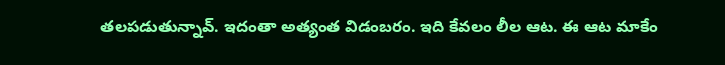తలపడుతున్నావ్. ఇదంతా అత్యంత విడంబరం. ఇది కేవలం లీల ఆట. ఈ ఆట మాకేం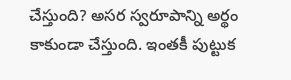చేస్తుంది? అసర స్వరూపాన్ని అర్థం కాకుండా చేస్తుంది. ఇంతకీ పుట్టుక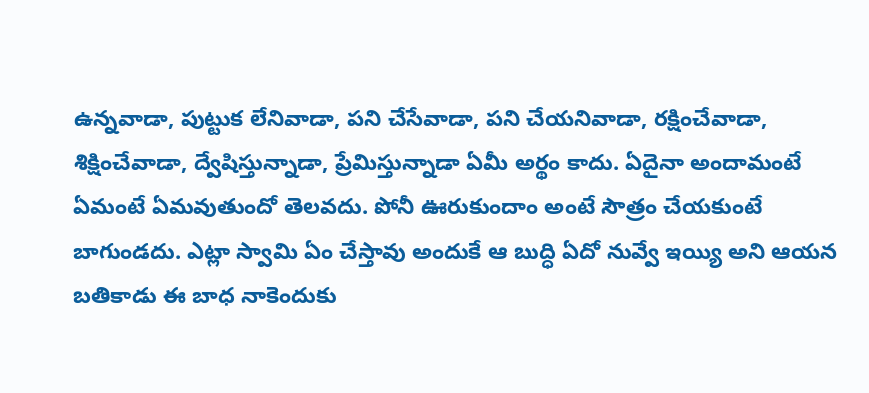ఉన్నవాడా, పుట్టుక లేనివాడా, పని చేసేవాడా, పని చేయనివాడా, రక్షించేవాడా, శిక్షించేవాడా, ద్వేషిస్తున్నాడా, ప్రేమిస్తున్నాడా ఏమీ అర్థం కాదు. ఏదైనా అందామంటే ఏమంటే ఏమవుతుందో తెలవదు. పోనీ ఊరుకుందాం అంటే సౌత్రం చేయకుంటే బాగుండదు. ఎట్లా స్వామి ఏం చేస్తావు అందుకే ఆ బుద్ధి ఏదో నువ్వే ఇయ్యి అని ఆయన బతికాడు ఈ బాధ నాకెందుకు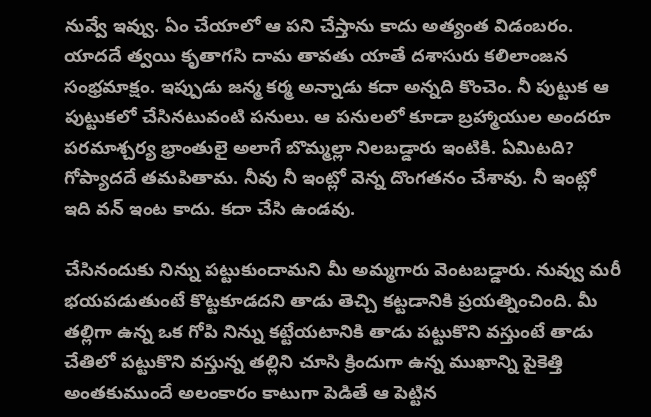నువ్వే ఇవ్వు. ఏం చేయాలో ఆ పని చేస్తాను కాదు అత్యంత విడంబరం. యాదదే త్వయి కృతాగసి దామ తావతు యాతే దశాసురు కలిలాంజన సంభ్రమాక్షం. ఇప్పుడు జన్మ కర్మ అన్నాడు కదా అన్నది కొంచెం. నీ పుట్టుక ఆ పుట్టుకలో చేసినటువంటి పనులు. ఆ పనులలో కూడా బ్రహ్మాయుల అందరూ పరమాశ్చర్య భ్రాంతులై అలాగే బొమ్మల్లా నిలబడ్డారు ఇంటికి. ఏమిటది? గోప్యాదదే తమపితామ. నీవు నీ ఇంట్లో వెన్న దొంగతనం చేశావు. నీ ఇంట్లో ఇది వన్ ఇంట కాదు. కదా చేసి ఉండవు.

చేసినందుకు నిన్ను పట్టుకుందామని మీ అమ్మగారు వెంటబడ్డారు. నువ్వు మరీ భయపడుతుంటే కొట్టకూడదని తాడు తెచ్చి కట్టడానికి ప్రయత్నించింది. మీ తల్లిగా ఉన్న ఒక గోపి నిన్ను కట్టేయటానికి తాడు పట్టుకొని వస్తుంటే తాడు చేతిలో పట్టుకొని వస్తున్న తల్లిని చూసి క్రిందుగా ఉన్న ముఖాన్ని పైకెత్తి అంతకుముందే అలంకారం కాటుగా పెడితే ఆ పెట్టిన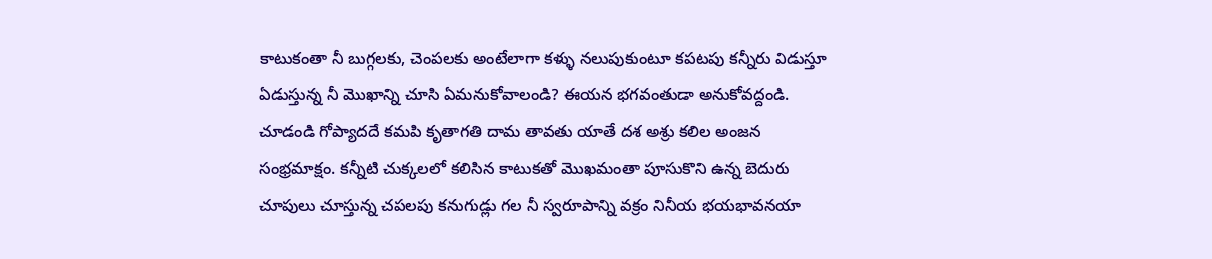కాటుకంతా నీ బుగ్గలకు, చెంపలకు అంటేలాగా కళ్ళు నలుపుకుంటూ కపటపు కన్నీరు విడుస్తూ ఏడుస్తున్న నీ మొఖాన్ని చూసి ఏమనుకోవాలండి? ఈయన భగవంతుడా అనుకోవద్దండి. చూడండి గోప్యాదదే కమపి కృతాగతి దామ తావతు యాతే దశ అశ్రు కలిల అంజన సంభ్రమాక్షం. కన్నీటి చుక్కలలో కలిసిన కాటుకతో మొఖమంతా పూసుకొని ఉన్న బెదురు చూపులు చూస్తున్న చపలపు కనుగుడ్లు గల నీ స్వరూపాన్ని వక్రం నినీయ భయభావనయా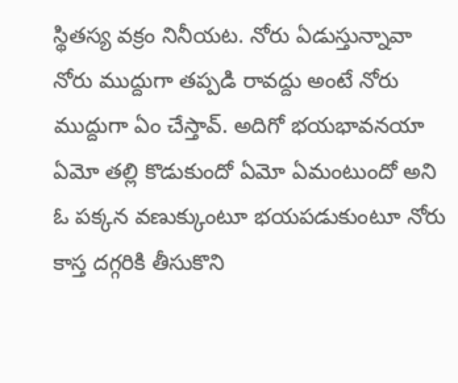స్థితస్య వక్రం నినీయట. నోరు ఏడుస్తున్నావా నోరు ముద్దుగా తప్పడి రావద్దు అంటే నోరు ముద్దుగా ఏం చేస్తావ్. అదిగో భయభావనయా ఏమో తల్లి కొడుకుందో ఏమో ఏమంటుందో అని ఓ పక్కన వణుక్కుంటూ భయపడుకుంటూ నోరు కాస్త దగ్గరికి తీసుకొని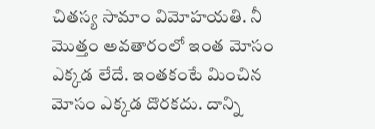చితస్య సామాం విమోహయతి. నీ మొత్తం అవతారంలో ఇంత మోసం ఎక్కడ లేదే. ఇంతకంటే మించిన మోసం ఎక్కడ దొరకదు. దాన్ని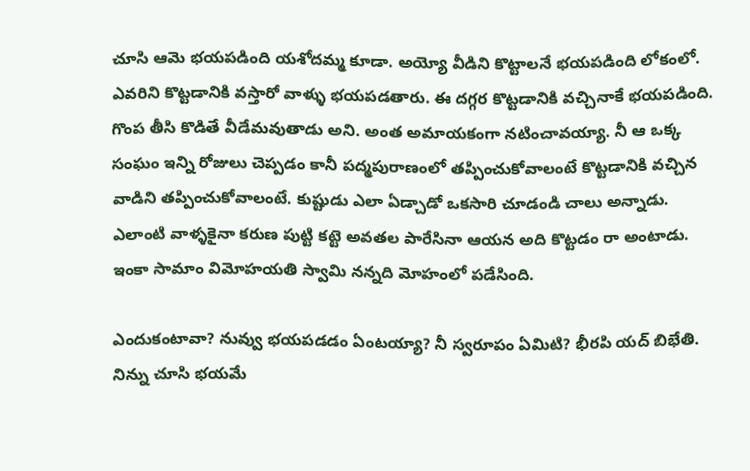చూసి ఆమె భయపడింది యశోదమ్మ కూడా. అయ్యో వీడిని కొట్టాలనే భయపడింది లోకంలో. ఎవరిని కొట్టడానికి వస్తారో వాళ్ళు భయపడతారు. ఈ దగ్గర కొట్టడానికి వచ్చినాకే భయపడింది. గొంప తీసి కొడితే వీడేమవుతాడు అని. అంత అమాయకంగా నటించావయ్యా. నీ ఆ ఒక్క సంఘం ఇన్ని రోజులు చెప్పడం కానీ పద్మపురాణంలో తప్పించుకోవాలంటే కొట్టడానికి వచ్చిన వాడిని తప్పించుకోవాలంటే. కుష్టుడు ఎలా ఏడ్చాడో ఒకసారి చూడండి చాలు అన్నాడు. ఎలాంటి వాళ్ళకైనా కరుణ పుట్టి కట్టె అవతల పారేసినా ఆయన అది కొట్టడం రా అంటాడు. ఇంకా సామాం విమోహయతి స్వామి నన్నది మోహంలో పడేసింది.

ఎందుకంటావా? నువ్వు భయపడడం ఏంటయ్యా? నీ స్వరూపం ఏమిటి? భీరపి యద్ బిభేతి. నిన్ను చూసి భయమే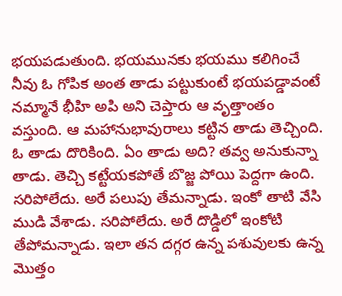భయపడుతుంది. భయమునకు భయము కలిగించే నీవు ఓ గోపిక అంత తాడు పట్టుకుంటే భయపడ్డావంటే నమ్మానే భీహి అపి అని చెప్తారు ఆ వృత్తాంతం వస్తుంది. ఆ మహానుభావురాలు కట్టిన తాడు తెచ్చింది. ఓ తాడు దొరికింది. ఏం తాడు అది? తవ్వ అనుకున్నా తాడు. తెచ్చి కట్టేయకపోతే బొజ్జ పోయి పెద్దగా ఉంది. సరిపోలేదు. అరే పలుపు తేమన్నాడు. ఇంకో తాటి వేసి ముడి వేశాడు. సరిపోలేదు. అరే దొడ్డిలో ఇంకోటి తేపోమన్నాడు. ఇలా తన దగ్గర ఉన్న పశువులకు ఉన్న మొత్తం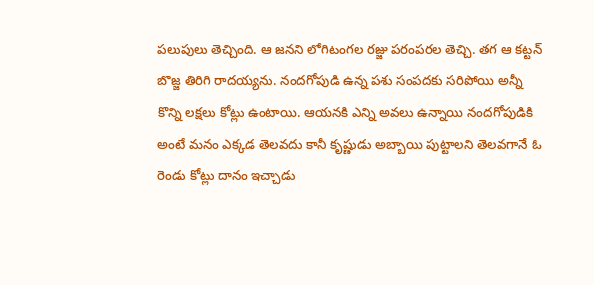పలుపులు తెచ్చింది. ఆ జనని లోగిటంగల రజ్జు పరంపరల తెచ్చి. తగ ఆ కట్టన్ బొజ్జ తిరిగి రాదయ్యను. నందగోపుడి ఉన్న పశు సంపదకు సరిపోయి అన్నీ కొన్ని లక్షలు కోట్లు ఉంటాయి. ఆయనకి ఎన్ని అవలు ఉన్నాయి నందగోపుడికి అంటే మనం ఎక్కడ తెలవదు కానీ కృష్ణుడు అబ్బాయి పుట్టాలని తెలవగానే ఓ రెండు కోట్లు దానం ఇచ్చాడు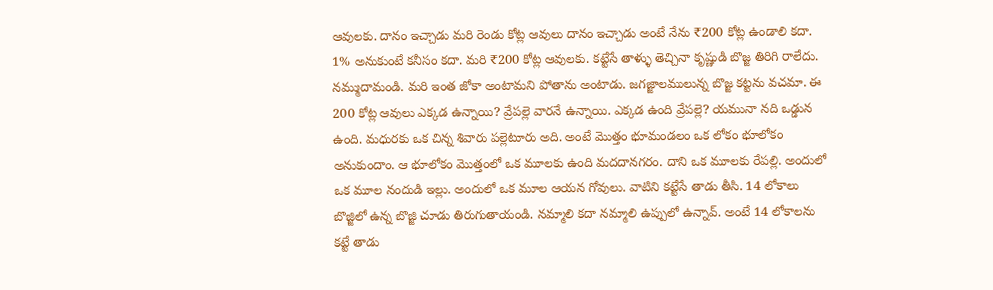ఆవులకు. దానం ఇచ్చాడు మరి రెండు కోట్ల ఆవులు దానం ఇచ్చాడు అంటే నేను ₹200 కోట్ల ఉండాలి కదా. 1% అనుకుంటే కనీసం కదా. మరి ₹200 కోట్ల ఆవులకు. కట్టేసే తాళ్ళు తెచ్చినా కృష్ణుడి బొజ్జ తిరిగి రాలేదు. నమ్ముదామండి. మరి ఇంత జోకా అంటామని పోతాను అంటాడు. జగజ్జాలములున్న బొజ్జ కట్టను వచమా. ఈ 200 కోట్ల ఆవులు ఎక్కడ ఉన్నాయి? వ్రేపల్లె వారనే ఉన్నాయి. ఎక్కడ ఉంది వ్రేపల్లె? యమునా నది ఒడ్డున ఉంది. మధురకు ఒక చిన్న శివారు పల్లెటూరు అది. అంటే మొత్తం భూమండలం ఒక లోకం భూలోకం అనుకుందాం. ఆ భూలోకం మొత్తంలో ఒక మూలకు ఉంది మదదానగరం. దాని ఒక మూలకు రేపల్లి. అందులో ఒక మూల నందుడి ఇల్లు. అందులో ఒక మూల ఆయన గోవులు. వాటిని కట్టేసే తాడు తీసి. 14 లోకాలు బొజ్జిలో ఉన్న బొజ్జి చూడు తిరుగుతాయండి. నమ్మాలి కదా నమ్మాలి ఉప్పులో ఉన్నావ్. అంటే 14 లోకాలను కట్టే తాడు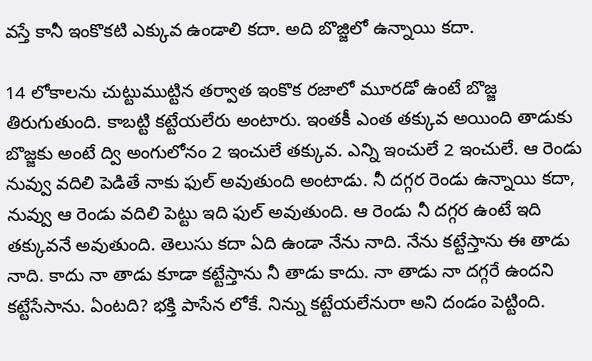వస్తే కానీ ఇంకొకటి ఎక్కువ ఉండాలి కదా. అది బొజ్జిలో ఉన్నాయి కదా.

14 లోకాలను చుట్టుముట్టిన తర్వాత ఇంకొక రజాలో మూరడో ఉంటే బొజ్జ తిరుగుతుంది. కాబట్టి కట్టేయలేరు అంటారు. ఇంతకీ ఎంత తక్కువ అయింది తాడుకు బొజ్జకు అంటే ద్వి అంగులోనం 2 ఇంచులే తక్కువ. ఎన్ని ఇంచులే 2 ఇంచులే. ఆ రెండు నువ్వు వదిలి పెడితే నాకు ఫుల్ అవుతుంది అంటాడు. నీ దగ్గర రెండు ఉన్నాయి కదా, నువ్వు ఆ రెండు వదిలి పెట్టు ఇది ఫుల్ అవుతుంది. ఆ రెండు నీ దగ్గర ఉంటే ఇది తక్కువనే అవుతుంది. తెలుసు కదా ఏది ఉండా నేను నాది. నేను కట్టేస్తాను ఈ తాడు నాది. కాదు నా తాడు కూడా కట్టేస్తాను నీ తాడు కాదు. నా తాడు నా దగ్గరే ఉందని కట్టేసేసాను. ఏంటది? భక్తి పాసేన లోకే. నిన్ను కట్టేయలేనురా అని దండం పెట్టింది.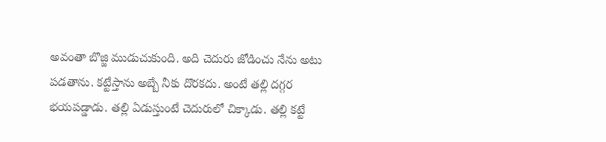అవంతా బొజ్జి ముడుచుకుంది. అది చెదురు జోడించు నేను అటు పడతాను. కట్టేస్తాను అబ్బే నీకు దొరకదు. అంటే తల్లి దగ్గర భయపడ్డాడు. తల్లి ఏడుస్తుంటే చెదురులో చిక్కాడు. తల్లి కట్టే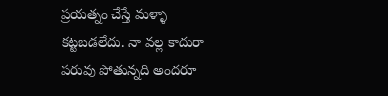ప్రయత్నం చేస్తే మళ్ళా కట్టబడలేదు. నా వల్ల కాదురా పరువు పోతున్నది అందరూ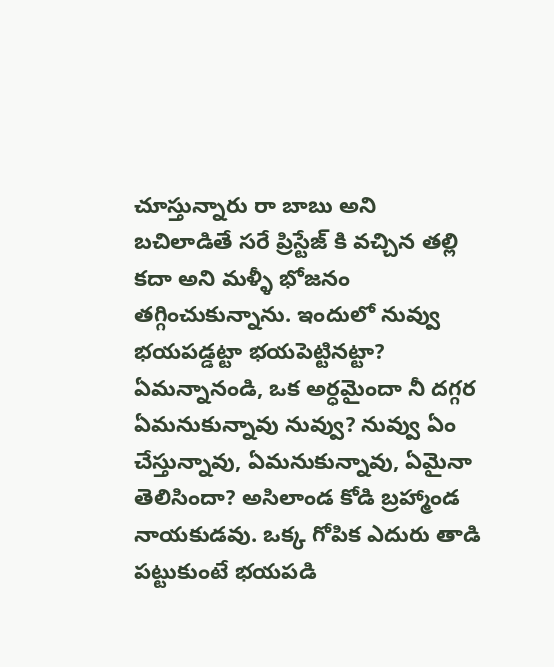చూస్తున్నారు రా బాబు అని బచిలాడితే సరే ప్రిస్టేజ్ కి వచ్చిన తల్లి కదా అని మళ్ళీ భోజనం తగ్గించుకున్నాను. ఇందులో నువ్వు భయపడ్డట్టా భయపెట్టినట్టా? ఏమన్నానండి, ఒక అర్ధమైందా నీ దగ్గర ఏమనుకున్నావు నువ్వు? నువ్వు ఏం చేస్తున్నావు, ఏమనుకున్నావు, ఏమైనా తెలిసిందా? అసిలాండ కోడి బ్రహ్మాండ నాయకుడవు. ఒక్క గోపిక ఎదురు తాడి పట్టుకుంటే భయపడి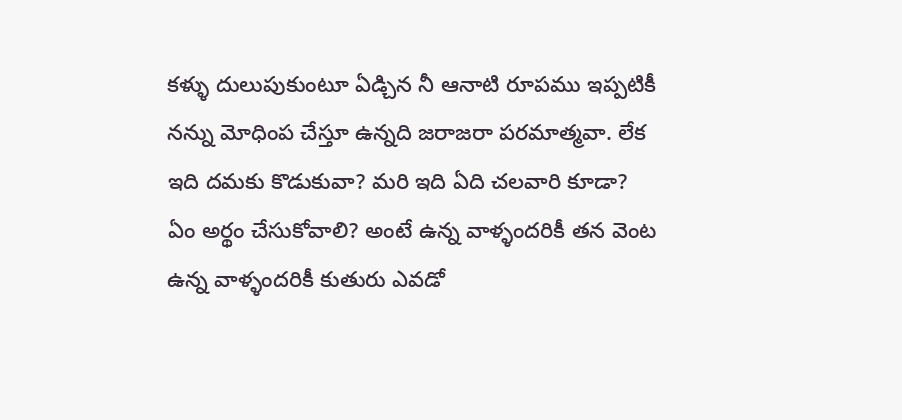కళ్ళు దులుపుకుంటూ ఏడ్చిన నీ ఆనాటి రూపము ఇప్పటికీ నన్ను మోధింప చేస్తూ ఉన్నది జరాజరా పరమాత్మవా. లేక ఇది దమకు కొడుకువా? మరి ఇది ఏది చలవారి కూడా? ఏం అర్థం చేసుకోవాలి? అంటే ఉన్న వాళ్ళందరికీ తన వెంట ఉన్న వాళ్ళందరికీ కుతురు ఎవడో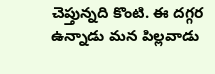చెప్తున్నది కొంటి. ఈ దగ్గర ఉన్నాడు మన పిల్లవాడు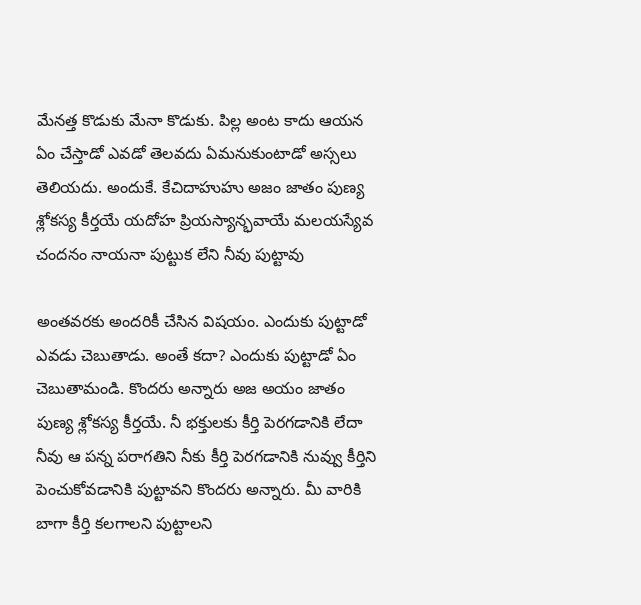మేనత్త కొడుకు మేనా కొడుకు. పిల్ల అంట కాదు ఆయన ఏం చేస్తాడో ఎవడో తెలవదు ఏమనుకుంటాడో అస్సలు తెలియదు. అందుకే. కేచిదాహుహు అజం జాతం పుణ్య శ్లోకస్య కీర్తయే యదోహ ప్రియస్యాన్భవాయే మలయస్యేవ చందనం నాయనా పుట్టుక లేని నీవు పుట్టావు

అంతవరకు అందరికీ చేసిన విషయం. ఎందుకు పుట్టాడో ఎవడు చెబుతాడు. అంతే కదా? ఎందుకు పుట్టాడో ఏం చెబుతామండి. కొందరు అన్నారు అజ అయం జాతం పుణ్య శ్లోకస్య కీర్తయే. నీ భక్తులకు కీర్తి పెరగడానికి లేదా నీవు ఆ పన్న పరాగతిని నీకు కీర్తి పెరగడానికి నువ్వు కీర్తిని పెంచుకోవడానికి పుట్టావని కొందరు అన్నారు. మీ వారికి బాగా కీర్తి కలగాలని పుట్టాలని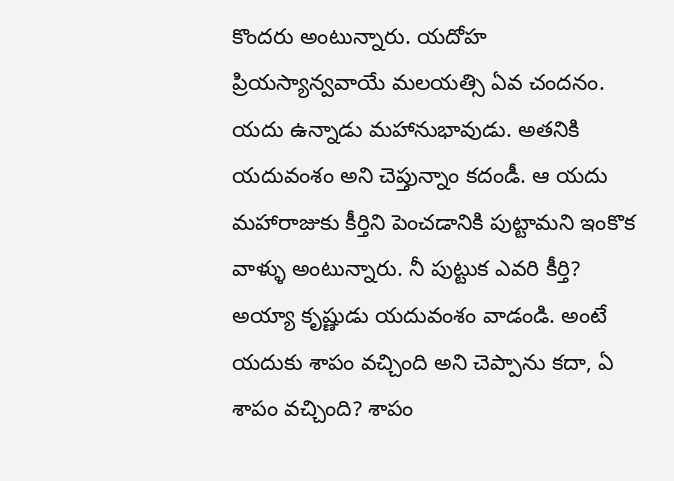కొందరు అంటున్నారు. యదోహ ప్రియస్యాన్వవాయే మలయత్సి ఏవ చందనం. యదు ఉన్నాడు మహానుభావుడు. అతనికి యదువంశం అని చెప్తున్నాం కదండీ. ఆ యదు మహారాజుకు కీర్తిని పెంచడానికి పుట్టామని ఇంకొక వాళ్ళు అంటున్నారు. నీ పుట్టుక ఎవరి కీర్తి? అయ్యా కృష్ణుడు యదువంశం వాడండి. అంటే యదుకు శాపం వచ్చింది అని చెప్పాను కదా, ఏ శాపం వచ్చింది? శాపం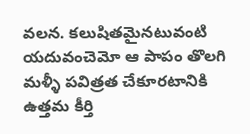వలన. కలుషితమైనటువంటి యదువంచెమో ఆ పాపం తొలగి మళ్ళీ పవిత్రత చేకూరటానికి ఉత్తమ కీర్తి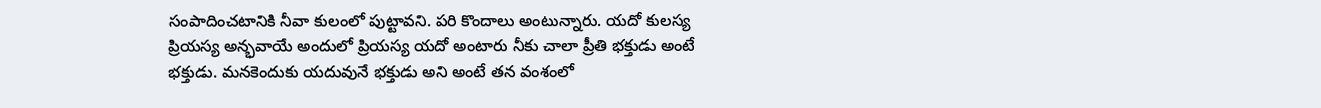సంపాదించటానికి నీవా కులంలో పుట్టావని. పరి కొందాలు అంటున్నారు. యదో కులస్య ప్రియస్య అన్భవాయే అందులో ప్రియస్య యదో అంటారు నీకు చాలా ప్రీతి భక్తుడు అంటే భక్తుడు. మనకెందుకు యదువునే భక్తుడు అని అంటే తన వంశంలో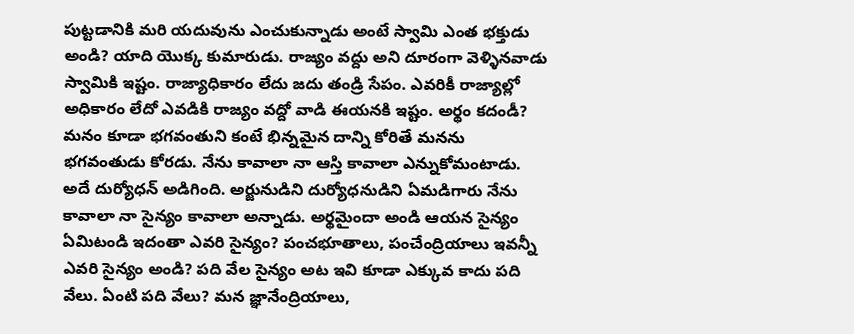పుట్టడానికి మరి యదువును ఎంచుకున్నాడు అంటే స్వామి ఎంత భక్తుడు అండి? యాది యొక్క కుమారుడు. రాజ్యం వద్దు అని దూరంగా వెళ్ళినవాడు స్వామికి ఇష్టం. రాజ్యాధికారం లేదు జదు తండ్రి సేపం. ఎవరికీ రాజ్యాల్లో అధికారం లేదో ఎవడికి రాజ్యం వద్దో వాడి ఈయనకి ఇష్టం. అర్థం కదండీ? మనం కూడా భగవంతుని కంటే భిన్నమైన దాన్ని కోరితే మనను భగవంతుడు కోరడు. నేను కావాలా నా ఆస్తి కావాలా ఎన్నుకోమంటాడు. అదే దుర్యోధన్ అడిగింది. అర్జునుడిని దుర్యోధనుడిని ఏమడిగారు నేను కావాలా నా సైన్యం కావాలా అన్నాడు. అర్థమైందా అండి ఆయన సైన్యం ఏమిటండి ఇదంతా ఎవరి సైన్యం? పంచభూతాలు, పంచేంద్రియాలు ఇవన్నీ ఎవరి సైన్యం అండి? పది వేల సైన్యం అట ఇవి కూడా ఎక్కువ కాదు పది వేలు. ఏంటి పది వేలు? మన జ్ఞానేంద్రియాలు,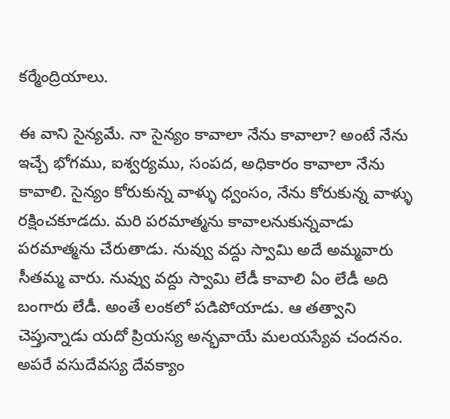కర్మేంద్రియాలు.

ఈ వాని సైన్యమే. నా సైన్యం కావాలా నేను కావాలా? అంటే నేను ఇచ్చే భోగము, ఐశ్వర్యము, సంపద, అధికారం కావాలా నేను కావాలి. సైన్యం కోరుకున్న వాళ్ళు ధ్వంసం, నేను కోరుకున్న వాళ్ళు రక్షించకూడదు. మరి పరమాత్మను కావాలనుకున్నవాడు పరమాత్మను చేరుతాడు. నువ్వు వద్దు స్వామి అదే అమ్మవారు సీతమ్మ వారు. నువ్వు వద్దు స్వామి లేడీ కావాలి ఏం లేడీ అది బంగారు లేడీ. అంతే లంకలో పడిపోయాడు. ఆ తత్వాని చెప్తున్నాడు యదో ప్రియస్య అన్భవాయే మలయస్యేవ చందనం. అపరే వసుదేవస్య దేవక్యాం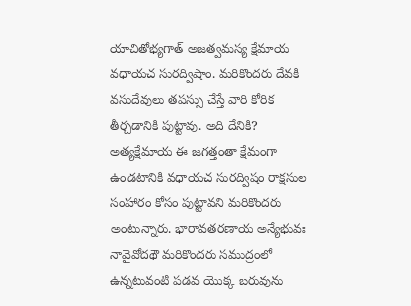యాచితోభ్యగాత్ అజత్వమస్య క్షేమాయ వధాయచ సురద్విషాం. మరికొందరు దేవకి వసుదేవులు తపస్సు చేస్తే వారి కోరిక తీర్చడానికి పుట్టావు. అది దేనికి? అత్యక్షేమాయ ఈ జగత్తంతా క్షేమంగా ఉండటానికి వధాయచ సురద్విషం రాక్షసుల సంహారం కోసం పుట్టావని మరికొందరు అంటున్నారు. భారావతరణాయ అన్యేభువః నావైవోదథౌ మరికొందరు సముద్రంలో ఉన్నటువంటి పడవ యొక్క బరువును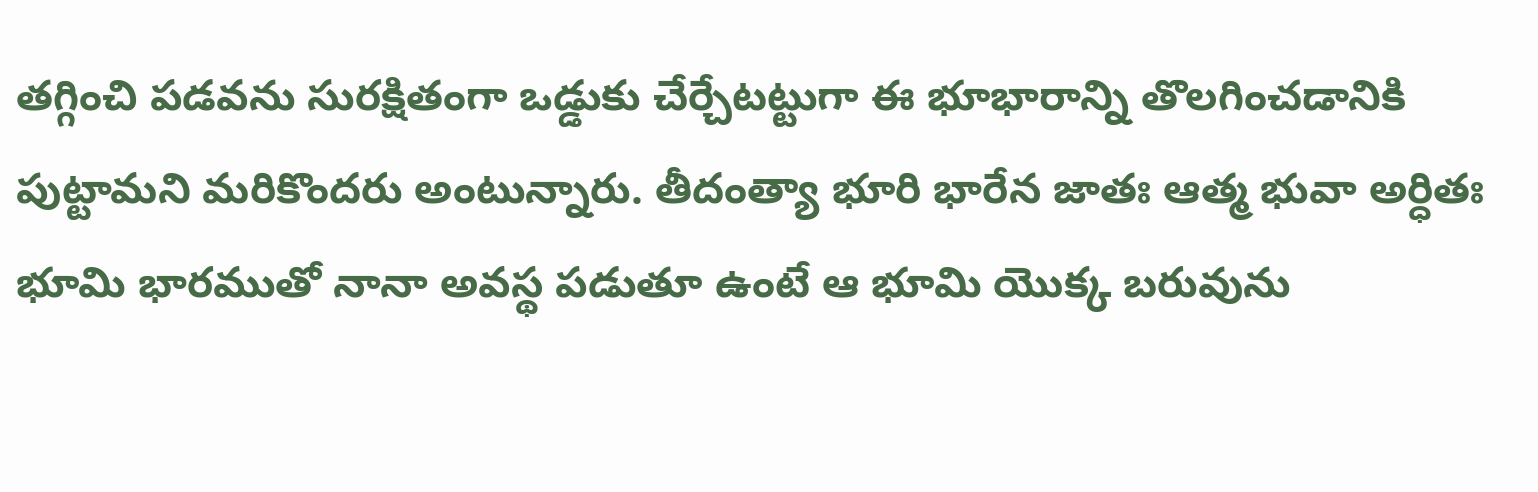తగ్గించి పడవను సురక్షితంగా ఒడ్డుకు చేర్చేటట్టుగా ఈ భూభారాన్ని తొలగించడానికి పుట్టామని మరికొందరు అంటున్నారు. తీదంత్యా భూరి భారేన జాతః ఆత్మ భువా అర్ధితః భూమి భారముతో నానా అవస్థ పడుతూ ఉంటే ఆ భూమి యొక్క బరువును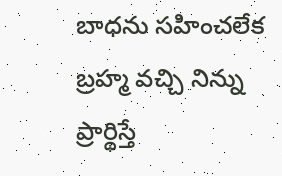బాధను సహించలేక బ్రహ్మ వచ్చి నిన్ను ప్రార్థిస్తే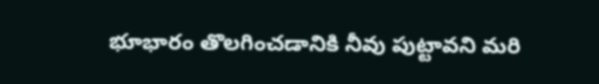భూభారం తొలగించడానికి నీవు పుట్టావని మరి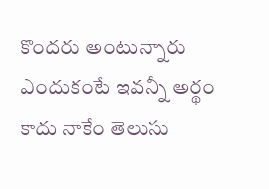కొందరు అంటున్నారు ఎందుకంటే ఇవన్నీ అర్థం కాదు నాకేం తెలుసు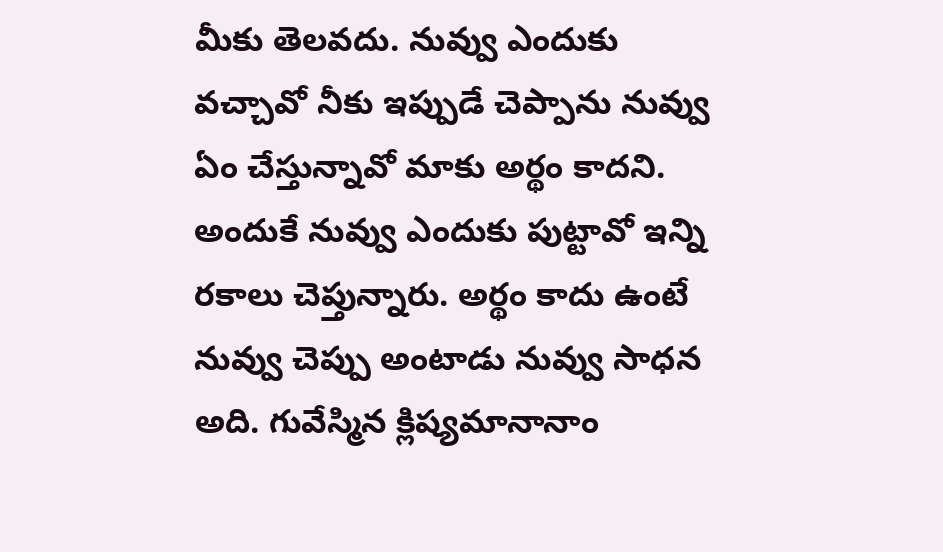మీకు తెలవదు. నువ్వు ఎందుకు వచ్చావో నీకు ఇప్పుడే చెప్పాను నువ్వు ఏం చేస్తున్నావో మాకు అర్థం కాదని. అందుకే నువ్వు ఎందుకు పుట్టావో ఇన్ని రకాలు చెప్తున్నారు. అర్థం కాదు ఉంటే నువ్వు చెప్పు అంటాడు నువ్వు సాధన అది. గువేస్మిన క్లిష్యమానానాం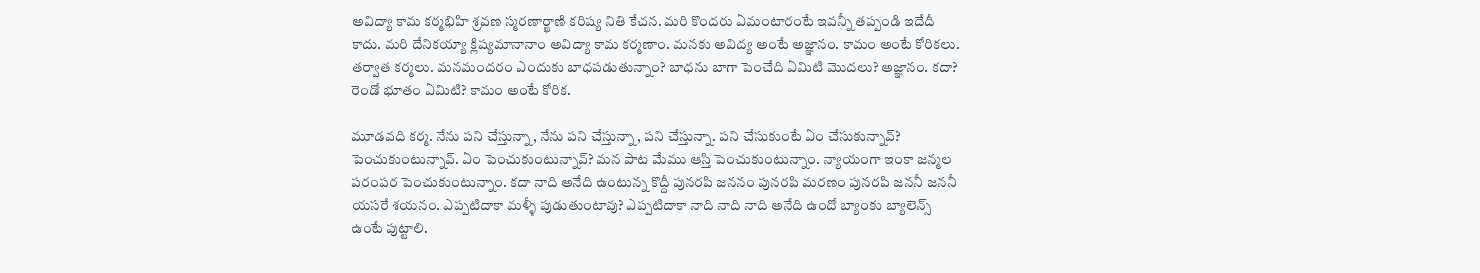అవిద్యా కామ కర్మభిహి శ్రవణ స్మరణార్ఖాణి కరిష్య నితి కేచన. మరి కొందరు ఏమంటారంటే ఇవన్నీ తప్పండి ఇదేదీ కాదు. మరి దేనికయ్యా క్లిష్యమానానాం అవిద్యా కామ కర్మణాం. మనకు అవిద్య అంటే అజ్ఞానం. కామం అంటే కోరికలు. తర్వాత కర్మలు. మనమందరం ఎందుకు బాధపడుతున్నాం? బాధను బాగా పెంచేది ఏమిటి మొదలు? అజ్ఞానం. కదా? రెండో భూతం ఏమిటి? కామం అంటే కోరిక.

మూడవది కర్మ. నేను పని చేస్తున్నా, నేను పని చేస్తున్నా, పని చేస్తున్నా. పని చేసుకుంటే ఏం చేసుకున్నావ్? పెంచుకుంటున్నావ్. ఏం పెంచుకుంటున్నావ్? మన పాట మేము ఆస్తి పెంచుకుంటున్నాం. న్యాయంగా ఇంకా జన్మల పరంపర పెంచుకుంటున్నాం. కదా నాది అనేది ఉంటున్న కొద్దీ పునరపి జననం పునరపి మరణం పునరపి జననీ జననీ యసరే శయనం. ఎప్పటిదాకా మళ్ళీ పుడుతుంటావు? ఎప్పటిదాకా నాది నాది నాది అనేది ఉందో బ్యాంకు బ్యాలెన్స్ ఉంటే పుట్టాలి.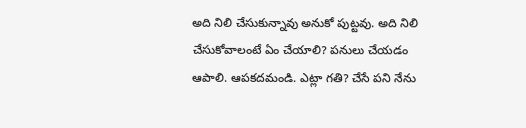అది నిలి చేసుకున్నావు అనుకో పుట్టవు. అది నిలి చేసుకోవాలంటే ఏం చేయాలి? పనులు చేయడం ఆపాలి. ఆపకదమండి. ఎట్లా గతి? చేసే పని నేను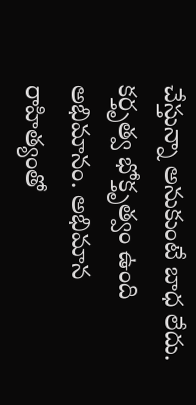చేస్తున్నా అనుకుంటే బాధ లేదు. కర్తృత్వ భోక్తృత్వం ఉంది అభిమానం. అభిమాన రాహిత్యంతో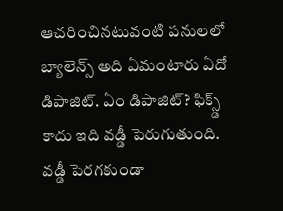ఆచరించినటువంటి పనులలో బ్యాలెన్స్ అది ఏమంటారు ఏదో డిపాజిట్. ఏం డిపాజిట్? ఫిక్స్డ్ కాదు ఇది వడ్డీ పెరుగుతుంది. వడ్డీ పెరగకుండా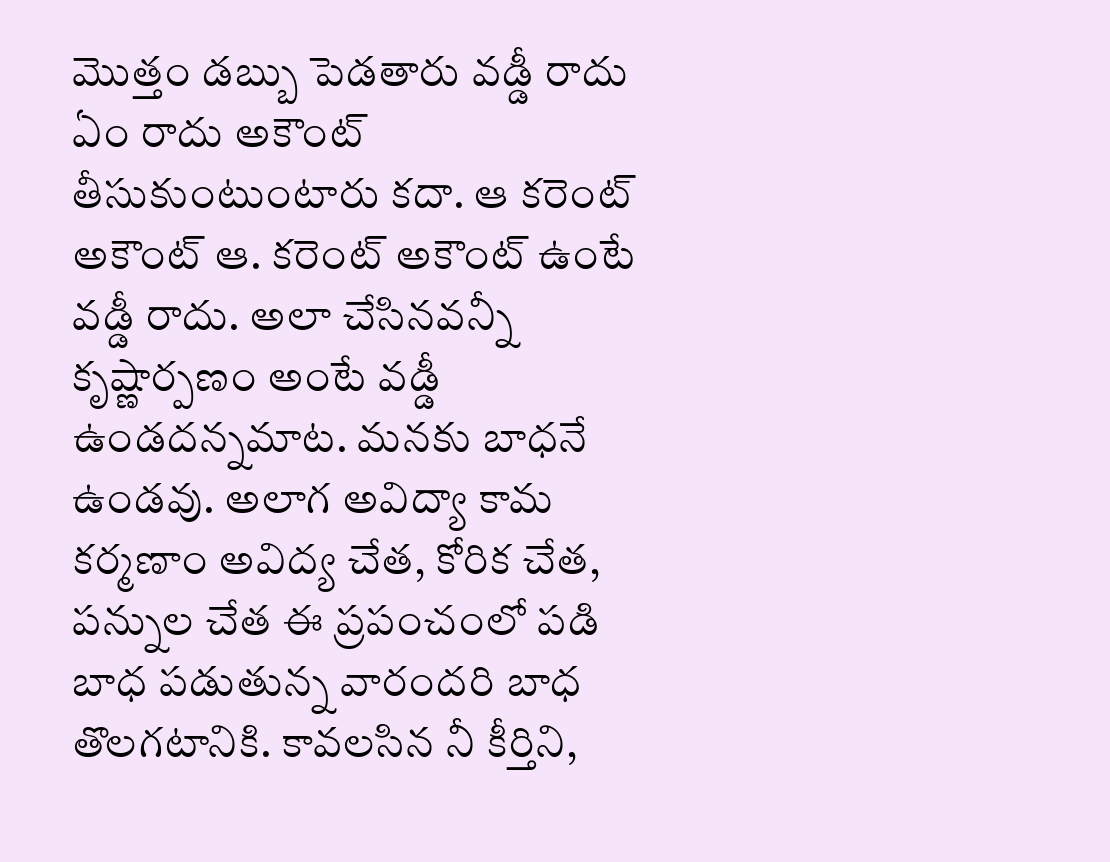మొత్తం డబ్బు పెడతారు వడ్డీ రాదు ఏం రాదు అకౌంట్ తీసుకుంటుంటారు కదా. ఆ కరెంట్ అకౌంట్ ఆ. కరెంట్ అకౌంట్ ఉంటే వడ్డీ రాదు. అలా చేసినవన్నీ కృష్ణార్పణం అంటే వడ్డీ ఉండదన్నమాట. మనకు బాధనే ఉండవు. అలాగ అవిద్యా కామ కర్మణాం అవిద్య చేత, కోరిక చేత, పన్నుల చేత ఈ ప్రపంచంలో పడి బాధ పడుతున్న వారందరి బాధ తొలగటానికి. కావలసిన నీ కీర్తిని,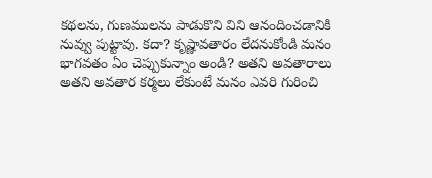కథలను, గుణములను పాడుకొని విని ఆనందించడానికి నువ్వు పుట్టావు. కదా? కృష్ణావతారం లేదనుకోండి మనం భాగవతం ఏం చెప్పుకున్నాం అండి? అతని అవతారాలు అతని అవతార కర్మలు లేకుంటే మనం ఎవరి గురించి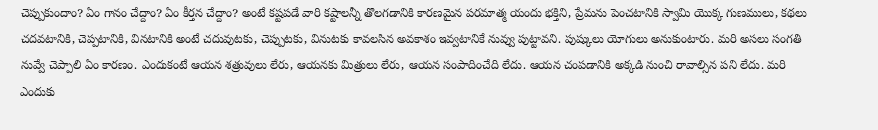చెప్పుకుందాం? ఏం గానం చేద్దాం? ఏం కీర్తన చేద్దాం? అంటే కష్టపడే వారి కష్టాలన్నీ తొలగడానికి కారణమైన పరమాత్మ యందు భక్తిని, ప్రేమను పెంచటానికి స్వామి యొక్క గుణములు, కథలు చదవటానికి, చెప్పటానికి, వినటానికి అంటే చదువుటకు, చెప్పుటకు, వినుటకు కావలసిన అవకాశం ఇవ్వటానికే నువ్వు పుట్టావని. పుష్కులు యోగులు అనుకుంటారు. మరి అసలు సంగతి నువ్వే చెప్పాలి ఏం కారణం. ఎందుకంటే ఆయన శత్రువులు లేరు, ఆయనకు మిత్రులు లేరు, ఆయన సంపాదించేది లేదు. ఆయన చంపడానికి అక్కడి నుంచి రావాల్సిన పని లేదు. మరి ఎందుకు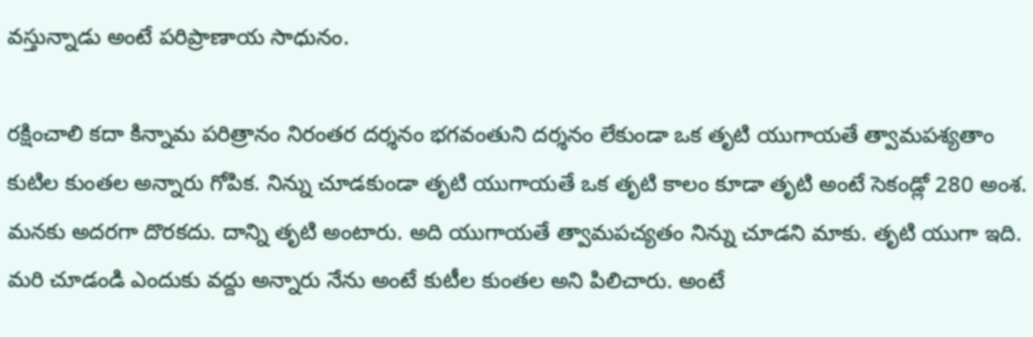వస్తున్నాడు అంటే పరిప్రాణాయ సాధునం.

రక్షించాలి కదా కిన్నామ పరిత్రానం నిరంతర దర్శనం భగవంతుని దర్శనం లేకుండా ఒక తృటి యుగాయతే త్వామపశ్యతాం కుటిల కుంతల అన్నారు గోపిక. నిన్ను చూడకుండా తృటి యుగాయతే ఒక తృటి కాలం కూడా తృటి అంటే సెకండ్లో 280 అంశ. మనకు అదరగా దొరకదు. దాన్ని తృటి అంటారు. అది యుగాయతే త్వామపచ్యతం నిన్ను చూడని మాకు. తృటి యుగా ఇది. మరి చూడండి ఎందుకు వద్దు అన్నారు నేను అంటే కుటీల కుంతల అని పిలిచారు. అంటే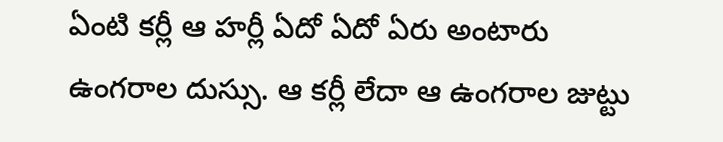ఏంటి కర్లీ ఆ హర్లీ ఏదో ఏదో ఏరు అంటారు ఉంగరాల దుస్సు. ఆ కర్లీ లేదా ఆ ఉంగరాల జుట్టు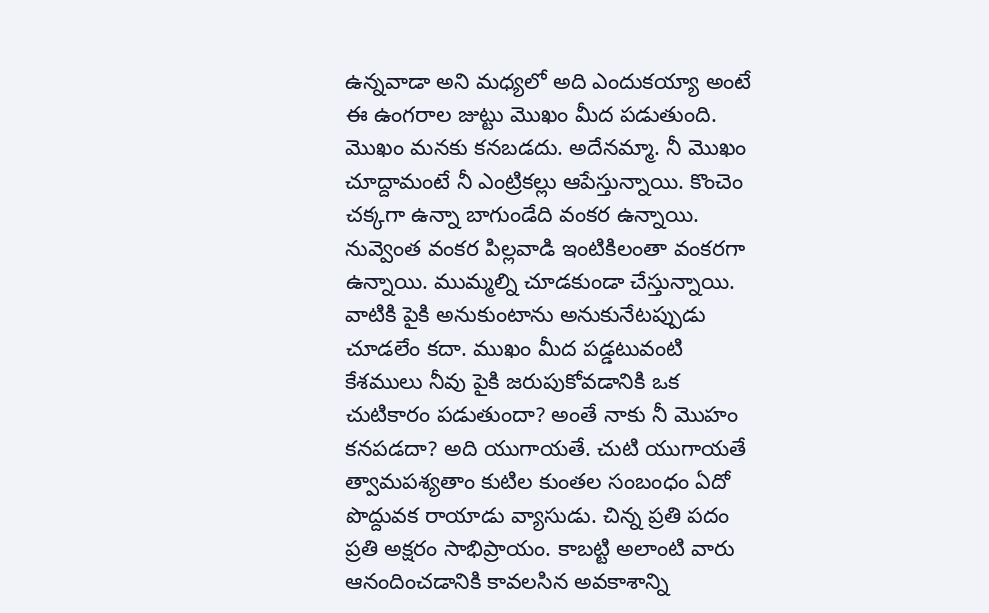ఉన్నవాడా అని మధ్యలో అది ఎందుకయ్యా అంటే ఈ ఉంగరాల జుట్టు మొఖం మీద పడుతుంది. మొఖం మనకు కనబడదు. అదేనమ్మా. నీ మొఖం చూద్దామంటే నీ ఎంట్రికల్లు ఆపేస్తున్నాయి. కొంచెం చక్కగా ఉన్నా బాగుండేది వంకర ఉన్నాయి. నువ్వెంత వంకర పిల్లవాడి ఇంటికిలంతా వంకరగా ఉన్నాయి. ముమ్మల్ని చూడకుండా చేస్తున్నాయి. వాటికి పైకి అనుకుంటాను అనుకునేటప్పుడు చూడలేం కదా. ముఖం మీద పడ్డటువంటి కేశములు నీవు పైకి జరుపుకోవడానికి ఒక చుటికారం పడుతుందా? అంతే నాకు నీ మొహం కనపడదా? అది యుగాయతే. చుటి యుగాయతే త్వామపశ్యతాం కుటిల కుంతల సంబంధం ఏదో పొద్దువక రాయాడు వ్యాసుడు. చిన్న ప్రతి పదం ప్రతి అక్షరం సాభిప్రాయం. కాబట్టి అలాంటి వారు ఆనందించడానికి కావలసిన అవకాశాన్ని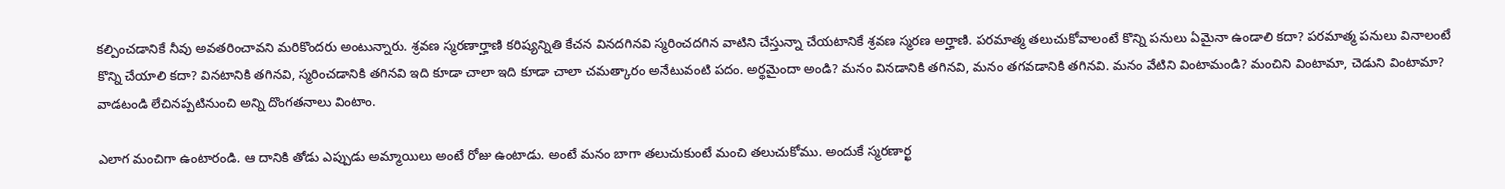కల్పించడానికే నీవు అవతరించావని మరికొందరు అంటున్నారు. శ్రవణ స్మరణార్హాణి కరిష్యన్నితి కేచన వినదగినవి స్మరించదగిన వాటిని చేస్తున్నా చేయటానికే శ్రవణ స్మరణ అర్హాణి. పరమాత్మ తలుచుకోవాలంటే కొన్ని పనులు ఏమైనా ఉండాలి కదా? పరమాత్మ పనులు వినాలంటే కొన్ని చేయాలి కదా? వినటానికి తగినవి, స్మరించడానికి తగినవి ఇది కూడా చాలా ఇది కూడా చాలా చమత్కారం అనేటువంటి పదం. అర్థమైందా అండి? మనం వినడానికి తగినవి, మనం తగవడానికి తగినవి. మనం వేటిని వింటామండి? మంచిని వింటామా, చెడుని వింటామా? వాడటండి లేచినప్పటినుంచి అన్ని దొంగతనాలు వింటాం.

ఎలాగ మంచిగా ఉంటారండి. ఆ దానికి తోడు ఎప్పుడు అమ్మాయిలు అంటే రోజు ఉంటాడు. అంటే మనం బాగా తలుచుకుంటే మంచి తలుచుకోము. అందుకే స్మరణార్ఖ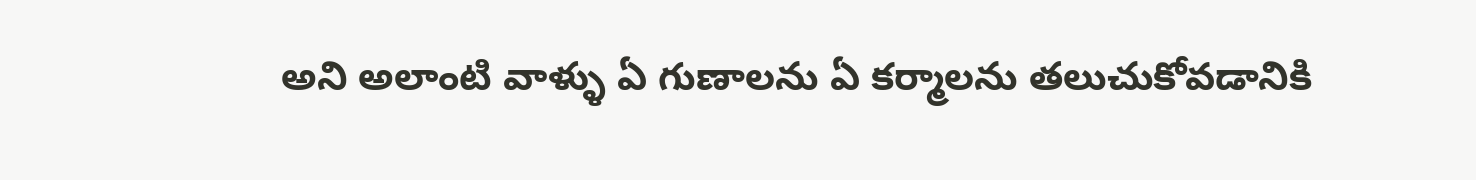అని అలాంటి వాళ్ళు ఏ గుణాలను ఏ కర్మాలను తలుచుకోవడానికి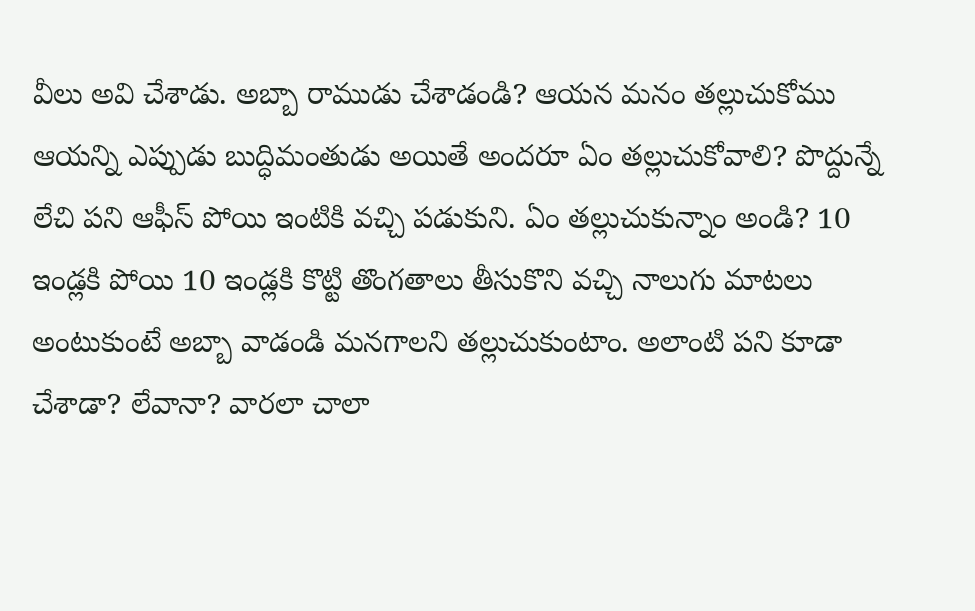వీలు అవి చేశాడు. అబ్బా రాముడు చేశాడండి? ఆయన మనం తల్లుచుకోము ఆయన్ని ఎప్పుడు బుద్ధిమంతుడు అయితే అందరూ ఏం తల్లుచుకోవాలి? పొద్దున్నే లేచి పని ఆఫీస్ పోయి ఇంటికి వచ్చి పడుకుని. ఏం తల్లుచుకున్నాం అండి? 10 ఇండ్లకి పోయి 10 ఇండ్లకి కొట్టి తొంగతాలు తీసుకొని వచ్చి నాలుగు మాటలు అంటుకుంటే అబ్బా వాడండి మనగాలని తల్లుచుకుంటాం. అలాంటి పని కూడా చేశాడా? లేవానా? వారలా చాలా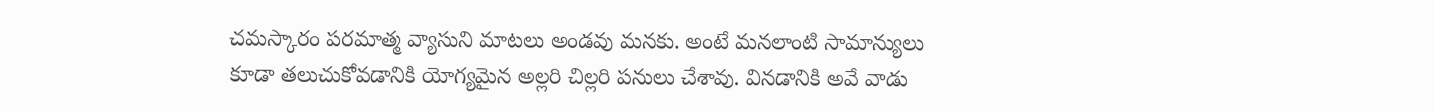చమస్కారం పరమాత్మ వ్యాసుని మాటలు అండవు మనకు. అంటే మనలాంటి సామాన్యులు కూడా తలుచుకోవడానికి యోగ్యమైన అల్లరి చిల్లరి పనులు చేశావు. వినడానికి అవే వాడు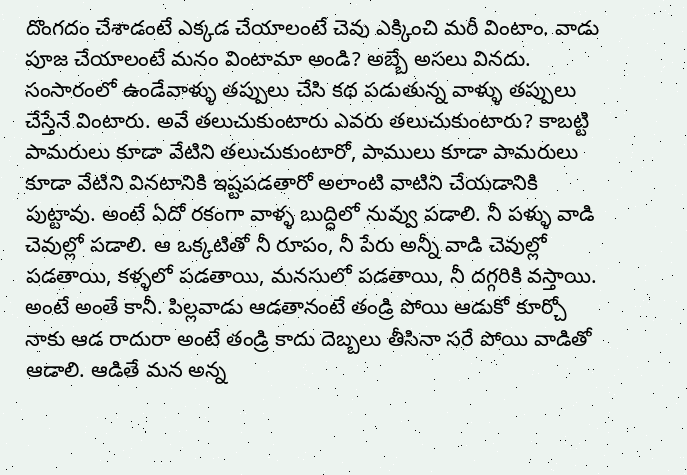దొంగదం చేశాడంటే ఎక్కడ చేయాలంటే చెవు ఎక్కించి మరీ వింటాం. వాడు పూజ చేయాలంటే మనం వింటామా అండి? అబ్బే అసలు వినదు. సంసారంలో ఉండేవాళ్ళు తప్పులు చేసి కథ పడుతున్న వాళ్ళు తప్పులు చేస్తేనే వింటారు. అవే తలుచుకుంటారు ఎవరు తలుచుకుంటారు? కాబట్టి పామరులు కూడా వేటిని తలుచుకుంటారో, పాములు కూడా పామరులు కూడా వేటిని వినటానికి ఇష్టపడతారో అలాంటి వాటిని చేయడానికి పుట్టావు. అంటే ఏదో రకంగా వాళ్ళ బుద్ధిలో నువ్వు పడాలి. నీ పళ్ళు వాడి చెవుల్లో పడాలి. ఆ ఒక్కటితో నీ రూపం, నీ పేరు అన్నీ వాడి చెవుల్లో పడతాయి, కళ్ళలో పడతాయి, మనసులో పడతాయి, నీ దగ్గరికి వస్తాయి. అంటే అంతే కానీ. పిల్లవాడు ఆడతానంటే తండ్రి పోయి ఆడుకో కూర్చో నాకు ఆడ రాదురా అంటే తండ్రి కాదు దెబ్బలు తీసినా సరే పోయి వాడితో ఆడాలి. ఆడితే మన అన్న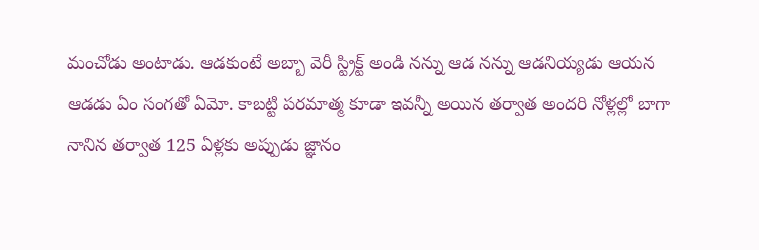మంచోడు అంటాడు. ఆడకుంటే అబ్బా వెరీ స్ట్రిక్ట్ అండి నన్ను ఆడ నన్ను ఆడనియ్యడు ఆయన ఆడడు ఏం సంగతో ఏమో. కాబట్టి పరమాత్మ కూడా ఇవన్నీ అయిన తర్వాత అందరి నోళ్లల్లో బాగా నానిన తర్వాత 125 ఏళ్లకు అప్పుడు జ్ఞానం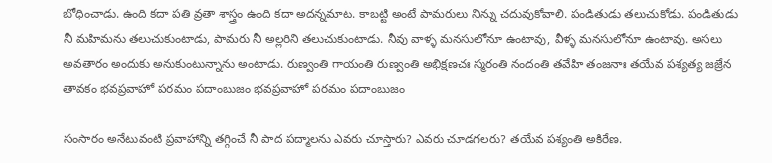బోధించాడు. ఉంది కదా పతి వ్రతా శాస్త్రం ఉంది కదా అదన్నమాట. కాబట్టి అంటే పామరులు నిన్ను చదువుకోవాలి. పండితుడు తలుచుకోడు. పండితుడు నీ మహిమను తలుచుకుంటాడు, పామరు నీ అల్లరిని తలుచుకుంటాడు. నీవు వాళ్ళ మనసులోనూ ఉంటావు, వీళ్ళ మనసులోనూ ఉంటావు. అసలు అవతారం అందుకు అనుకుంటున్నాను అంటాడు. రుణ్వంతి గాయంతి రుణ్వంతి అభిక్షణచః స్మరంతి నందంతి తవేహి తంజనాః తయేవ పశ్యత్య జజ్రేన తావకం భవప్రవాహో పరమం పదాంబుజం భవప్రవాహో పరమం పదాంబుజం

సంసారం అనేటువంటి ప్రవాహాన్ని తగ్గించే నీ పాద పద్మాలను ఎవరు చూస్తారు? ఎవరు చూడగలరు? తయేవ పశ్యంతి అకిరేణ.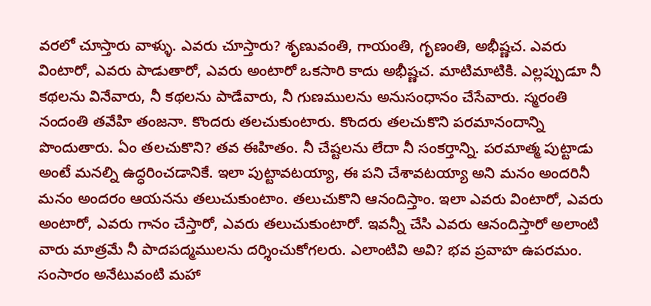వరలో చూస్తారు వాళ్ళు. ఎవరు చూస్తారు? శృణువంతి, గాయంతి, గృణంతి, అభీష్ణచ. ఎవరు వింటారో, ఎవరు పాడుతారో, ఎవరు అంటారో ఒకసారి కాదు అభీష్ణచ. మాటిమాటికి. ఎల్లప్పుడూ నీ కథలను వినేవారు, నీ కథలను పాడేవారు, నీ గుణములను అనుసంధానం చేసేవారు. స్మరంతి నందంతి తవేహి తంజనా. కొందరు తలచుకుంటారు. కొందరు తలచుకొని పరమానందాన్ని పొందుతారు. ఏం తలచుకొని? తవ ఈహితం. నీ చేష్టలను లేదా నీ సంకర్తాన్ని. పరమాత్మ పుట్టాడు అంటే మనల్ని ఉద్ధరించడానికే. ఇలా పుట్టావటయ్యా, ఈ పని చేశావటయ్యా అని మనం అందరినీ మనం అందరం ఆయనను తలుచుకుంటాం. తలుచుకొని ఆనందిస్తాం. ఇలా ఎవరు వింటారో, ఎవరు అంటారో, ఎవరు గానం చేస్తారో, ఎవరు తలుచుకుంటారో. ఇవన్నీ చేసి ఎవరు ఆనందిస్తారో అలాంటి వారు మాత్రమే నీ పాదపద్మములను దర్శించుకోగలరు. ఎలాంటివి అవి? భవ ప్రవాహ ఉపరమం. సంసారం అనేటువంటి మహా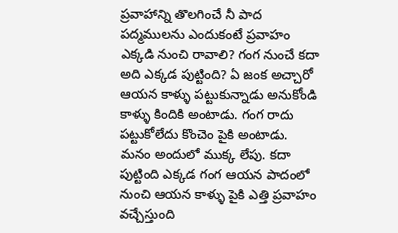ప్రవాహాన్ని తొలగించే నీ పాద పద్మములను ఎందుకంటే ప్రవాహం ఎక్కడి నుంచి రావాలి? గంగ నుంచే కదా అది ఎక్కడ పుట్టింది? ఏ జంక అచ్చారో ఆయన కాళ్ళు పట్టుకున్నాడు అనుకోండి కాళ్ళు కిందికి అంటాడు. గంగ రాదు పట్టుకోలేదు కొంచెం పైకి అంటాడు. మనం అందులో ముక్క లేపు. కదా పుట్టింది ఎక్కడ గంగ ఆయన పాదంలో నుంచి ఆయన కాళ్ళు పైకి ఎత్తి ప్రవాహం వచ్చేస్తుంది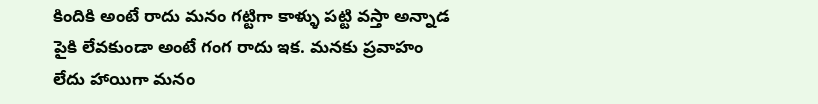కిందికి అంటే రాదు మనం గట్టిగా కాళ్ళు పట్టి వస్తా అన్నాడ పైకి లేవకుండా అంటే గంగ రాదు ఇక. మనకు ప్రవాహం లేదు హాయిగా మనం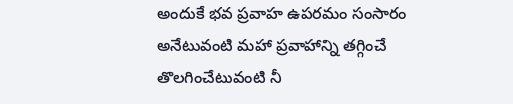అందుకే భవ ప్రవాహ ఉపరమం సంసారం అనేటువంటి మహా ప్రవాహాన్ని తగ్గించే తొలగించేటువంటి నీ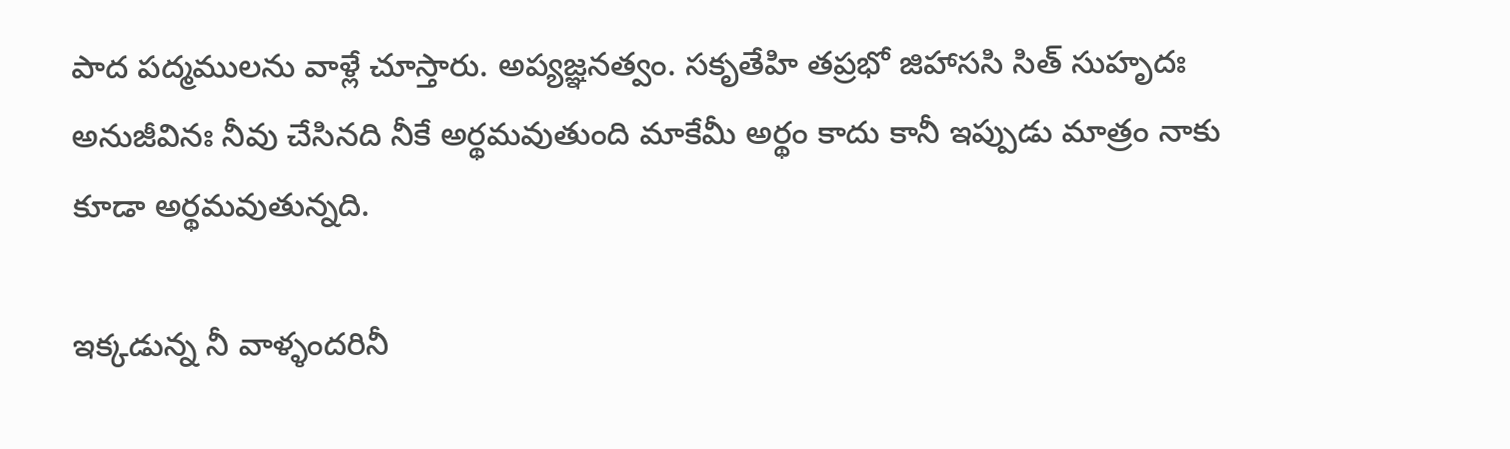పాద పద్మములను వాళ్లే చూస్తారు. అప్యజ్ఞనత్వం. సకృతేహి తప్రభో జిహాససి సిత్ సుహృదః అనుజీవినః నీవు చేసినది నీకే అర్థమవుతుంది మాకేమీ అర్థం కాదు కానీ ఇప్పుడు మాత్రం నాకు కూడా అర్థమవుతున్నది.

ఇక్కడున్న నీ వాళ్ళందరినీ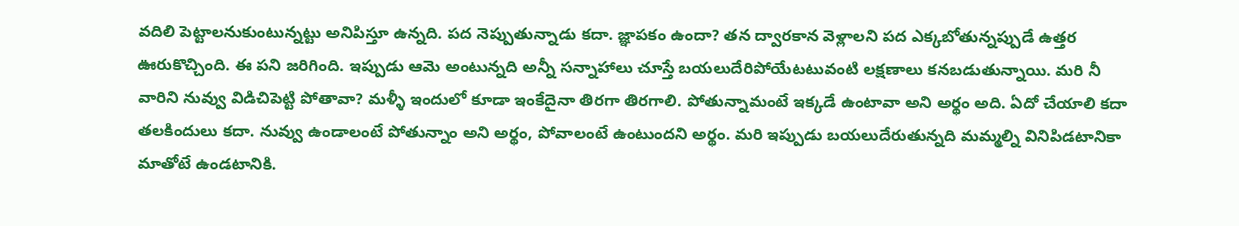వదిలి పెట్టాలనుకుంటున్నట్టు అనిపిస్తూ ఉన్నది. పద నెప్పుతున్నాడు కదా. జ్ఞాపకం ఉందా? తన ద్వారకాన వెళ్లాలని పద ఎక్కబోతున్నప్పుడే ఉత్తర ఊరుకొచ్చింది. ఈ పని జరిగింది. ఇప్పుడు ఆమె అంటున్నది అన్నీ సన్నాహాలు చూస్తే బయలుదేరిపోయేటటువంటి లక్షణాలు కనబడుతున్నాయి. మరి నీ వారిని నువ్వు విడిచిపెట్టి పోతావా? మళ్ళీ ఇందులో కూడా ఇంకేదైనా తిరగా తిరగాలి. పోతున్నామంటే ఇక్కడే ఉంటావా అని అర్థం అది. ఏదో చేయాలి కదా తలకిందులు కదా. నువ్వు ఉండాలంటే పోతున్నాం అని అర్థం, పోవాలంటే ఉంటుందని అర్థం. మరి ఇప్పుడు బయలుదేరుతున్నది మమ్మల్ని వినిపిడటానికా మాతోటే ఉండటానికి.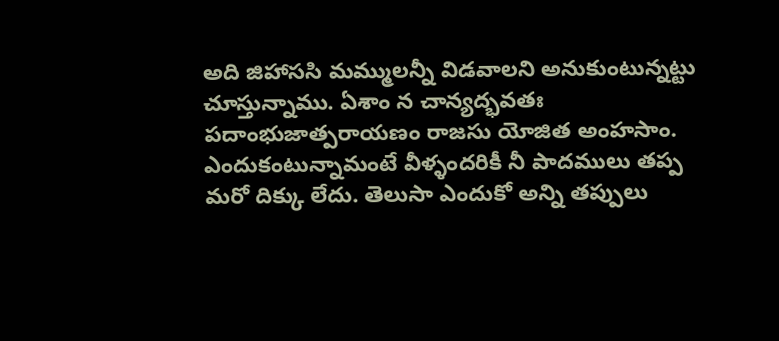అది జిహాససి మమ్ములన్నీ విడవాలని అనుకుంటున్నట్టు చూస్తున్నాము. ఏశాం న చాన్యద్భవతః పదాంభుజాత్పరాయణం రాజసు యోజిత అంహసాం. ఎందుకంటున్నామంటే వీళ్ళందరికీ నీ పాదములు తప్ప మరో దిక్కు లేదు. తెలుసా ఎందుకో అన్ని తప్పులు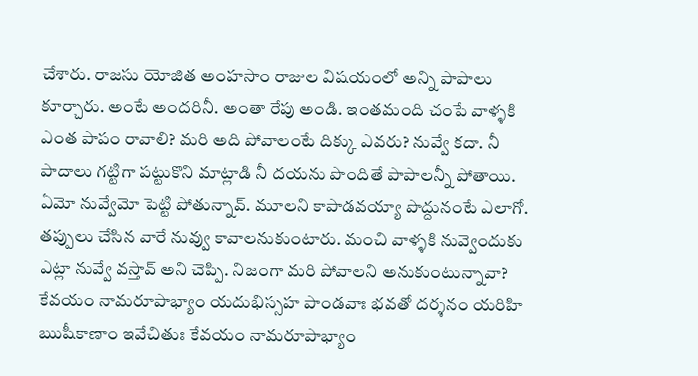చేశారు. రాజసు యోజిత అంహసాం రాజుల విషయంలో అన్ని పాపాలు కూర్చారు. అంటే అందరినీ. అంతా రేపు అండి. ఇంతమంది చంపే వాళ్ళకి ఎంత పాపం రావాలి? మరి అది పోవాలంటే దిక్కు ఎవరు? నువ్వే కదా. నీ పాదాలు గట్టిగా పట్టుకొని మాట్లాడి నీ దయను పొందితే పాపాలన్నీ పోతాయి. ఏమో నువ్వేమో పెట్టి పోతున్నావ్. మూలని కాపాడవయ్యా పొద్దునంటే ఎలాగో. తప్పులు చేసిన వారే నువ్వు కావాలనుకుంటారు. మంచి వాళ్ళకి నువ్వెందుకు ఎట్లా నువ్వే వస్తావ్ అని చెప్పి. నిజంగా మరి పోవాలని అనుకుంటున్నావా? కేవయం నామరూపాభ్యాం యదుభిస్సహ పాండవాః భవతో దర్శనం యరిహి ఋషీకాణాం ఇవేచితుః కేవయం నామరూపాభ్యాం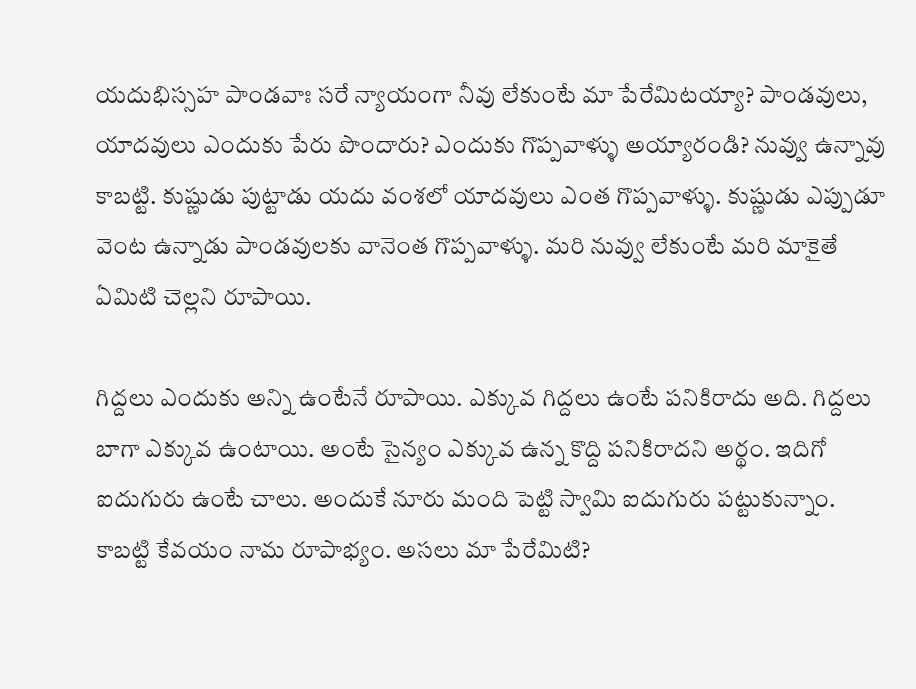యదుభిస్సహ పాండవాః సరే న్యాయంగా నీవు లేకుంటే మా పేరేమిటయ్యా? పాండవులు, యాదవులు ఎందుకు పేరు పొందారు? ఎందుకు గొప్పవాళ్ళు అయ్యారండి? నువ్వు ఉన్నావు కాబట్టి. కుష్ణుడు పుట్టాడు యదు వంశలో యాదవులు ఎంత గొప్పవాళ్ళు. కుష్ణుడు ఎప్పుడూ వెంట ఉన్నాడు పాండవులకు వానెంత గొప్పవాళ్ళు. మరి నువ్వు లేకుంటే మరి మాకైతే ఏమిటి చెల్లని రూపాయి.

గిద్దలు ఎందుకు అన్ని ఉంటేనే రూపాయి. ఎక్కువ గిద్దలు ఉంటే పనికిరాదు అది. గిద్దలు బాగా ఎక్కువ ఉంటాయి. అంటే సైన్యం ఎక్కువ ఉన్న కొద్ది పనికిరాదని అర్థం. ఇదిగో ఐదుగురు ఉంటే చాలు. అందుకే నూరు మంది పెట్టి స్వామి ఐదుగురు పట్టుకున్నాం. కాబట్టి కేవయం నామ రూపాభ్యం. అసలు మా పేరేమిటి?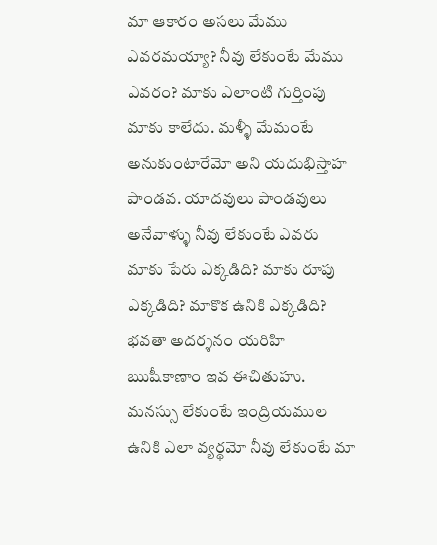మా ఆకారం అసలు మేము ఎవరమయ్యా? నీవు లేకుంటే మేము ఎవరం? మాకు ఎలాంటి గుర్తింపు మాకు కాలేదు. మళ్ళీ మేమంటే అనుకుంటారేమో అని యదుభిస్తాహ పాండవ. యాదవులు పాండవులు అనేవాళ్ళు నీవు లేకుంటే ఎవరు మాకు పేరు ఎక్కడిది? మాకు రూపు ఎక్కడిది? మాకొక ఉనికి ఎక్కడిది? భవతా అదర్శనం యరిహి ఋషీకాణాం ఇవ ఈచితుహు. మనస్సు లేకుంటే ఇంద్రియముల ఉనికి ఎలా వ్యర్థమో నీవు లేకుంటే మా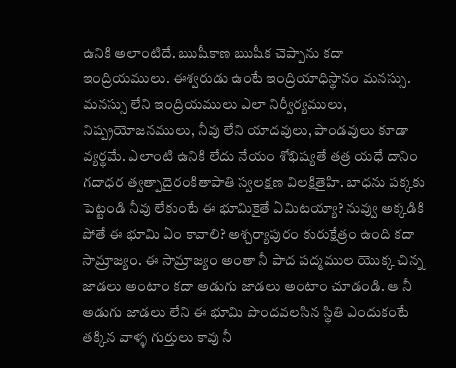ఉనికి అలాంటిదే. ఋషీకాణ ఋషీక చెప్పాను కదా ఇంద్రియములు. ఈశ్వరుడు ఉంటే ఇంద్రియాధిస్థానం మనస్సు. మనస్సు లేని ఇంద్రియములు ఎలా నిర్వీర్యములు, నిష్ప్రయోజనములు, నీవు లేని యాదవులు, పాండవులు కూడా వ్యర్థమే. ఎలాంటి ఉనికి లేదు నేయం శోభిష్యతే తత్ర యధే దానిం గదాధర త్వత్పాదైరంకితాపాతి స్వలక్షణ విలక్షితైహి. బాధను పక్కకు పెట్టండి నీవు లేకుంటే ఈ భూమికైతే ఏమిటయ్యా? నువ్వు అక్కడికి పోతే ఈ భూమి ఏం కావాలి? అశ్చర్యాపురం కురుక్షేత్రం ఉంది కదా సామ్రాజ్యం. ఈ సామ్రాజ్యం అంతా నీ పాద పద్మముల యొక్క చిన్న జాడలు అంటాం కదా అడుగు జాడలు అంటాం చూడండి. ఆ నీ అడుగు జాడలు లేని ఈ భూమి పొందవలసిన స్థితి ఎందుకంటే తక్కిన వాళ్ళ గుర్తులు కావు నీ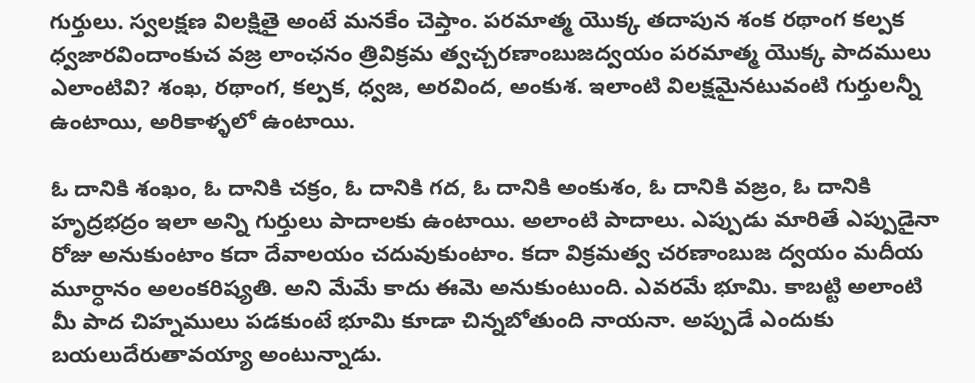గుర్తులు. స్వలక్షణ విలక్షితై అంటే మనకేం చెప్తాం. పరమాత్మ యొక్క తదాపున శంక రథాంగ కల్పక ధ్వజారవిందాంకుచ వజ్ర లాంఛనం త్రివిక్రమ త్వచ్చరణాంబుజద్వయం పరమాత్మ యొక్క పాదములు ఎలాంటివి? శంఖ, రథాంగ, కల్పక, ధ్వజ, అరవింద, అంకుశ. ఇలాంటి విలక్షమైనటువంటి గుర్తులన్నీ ఉంటాయి, అరికాళ్ళలో ఉంటాయి.

ఓ దానికి శంఖం, ఓ దానికి చక్రం, ఓ దానికి గద, ఓ దానికి అంకుశం, ఓ దానికి వజ్రం, ఓ దానికి హృద్రభద్రం ఇలా అన్ని గుర్తులు పాదాలకు ఉంటాయి. అలాంటి పాదాలు. ఎప్పుడు మారితే ఎప్పుడైనా రోజు అనుకుంటాం కదా దేవాలయం చదువుకుంటాం. కదా విక్రమత్వ చరణాంబుజ ద్వయం మదీయ మూర్ధానం అలంకరిష్యతి. అని మేమే కాదు ఈమె అనుకుంటుంది. ఎవరమే భూమి. కాబట్టి అలాంటి మీ పాద చిహ్నములు పడకుంటే భూమి కూడా చిన్నబోతుంది నాయనా. అప్పుడే ఎందుకు బయలుదేరుతావయ్యా అంటున్నాడు.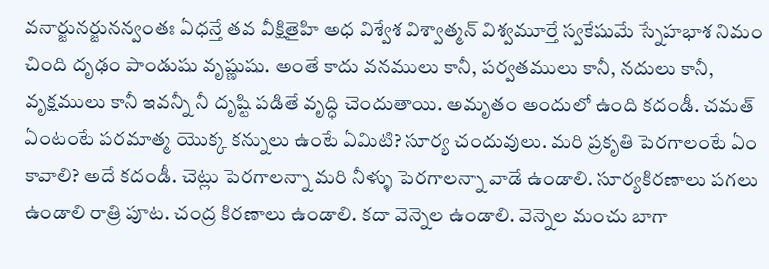వనార్జునర్జునన్వంతః ఏధన్తే తవ వీక్షితైహి అధ విశ్వేశ విశ్వాత్మన్ విశ్వమూర్తే స్వకేషుమే స్నేహభాశ నిమం చింది దృఢం పాండుషు వృష్ణుషు. అంతే కాదు వనములు కానీ, పర్వతములు కానీ, నదులు కానీ, వృక్షములు కానీ ఇవన్నీ నీ దృష్టి పడితే వృద్ధి చెందుతాయి. అమృతం అందులో ఉంది కదండీ. చమత్ ఏంటంటే పరమాత్మ యొక్క కన్నులు ఉంటే ఏమిటి? సూర్య చందువులు. మరి ప్రకృతి పెరగాలంటే ఏం కావాలి? అదే కదండీ. చెట్లు పెరగాలన్నా మరి నీళ్ళు పెరగాలన్నా వాడే ఉండాలి. సూర్యకిరణాలు పగలు ఉండాలి రాత్రి పూట. చంద్ర కిరణాలు ఉండాలి. కదా వెన్నెల ఉండాలి. వెన్నెల మంచు బాగా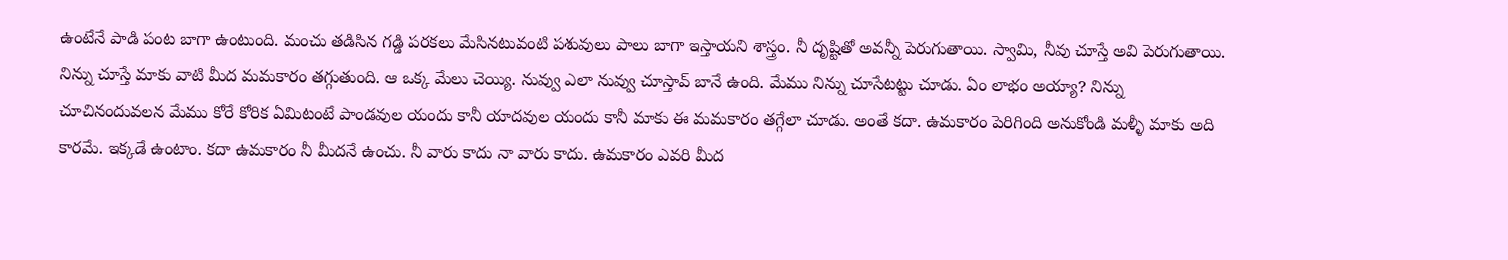ఉంటేనే పాడి పంట బాగా ఉంటుంది. మంచు తడిసిన గడ్డి పరకలు మేసినటువంటి పశువులు పాలు బాగా ఇస్తాయని శాస్త్రం. నీ దృష్టితో అవన్నీ పెరుగుతాయి. స్వామి, నీవు చూస్తే అవి పెరుగుతాయి. నిన్ను చూస్తే మాకు వాటి మీద మమకారం తగ్గుతుంది. ఆ ఒక్క మేలు చెయ్యి. నువ్వు ఎలా నువ్వు చూస్తావ్ బానే ఉంది. మేము నిన్ను చూసేటట్టు చూడు. ఏం లాభం అయ్యా? నిన్ను చూచినందువలన మేము కోరే కోరిక ఏమిటంటే పాండవుల యందు కానీ యాదవుల యందు కానీ మాకు ఈ మమకారం తగ్గేలా చూడు. అంతే కదా. ఉమకారం పెరిగింది అనుకోండి మళ్ళీ మాకు అది కారమే. ఇక్కడే ఉంటాం. కదా ఉమకారం నీ మీదనే ఉంచు. నీ వారు కాదు నా వారు కాదు. ఉమకారం ఎవరి మీద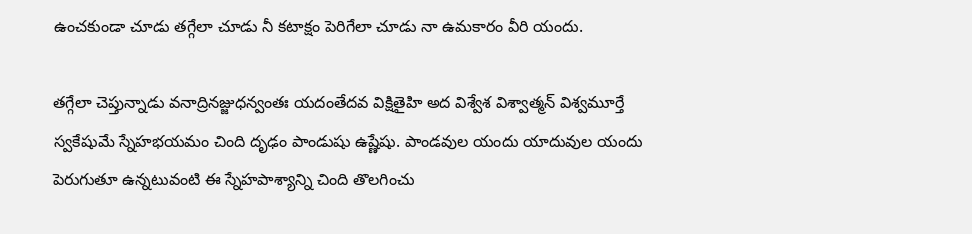ఉంచకుండా చూడు తగ్గేలా చూడు నీ కటాక్షం పెరిగేలా చూడు నా ఉమకారం వీరి యందు.

తగ్గేలా చెప్తున్నాడు వనాద్రినజ్జుధన్వంతః యదంతేదవ విక్షితైహి అద విశ్వేశ విశ్వాత్మన్ విశ్వమూర్తే స్వకేషుమే స్నేహభయమం చింది దృఢం పాండుషు ఉష్ణేషు. పాండవుల యందు యాదువుల యందు పెరుగుతూ ఉన్నటువంటి ఈ స్నేహపాశ్యాన్ని చింది తొలగించు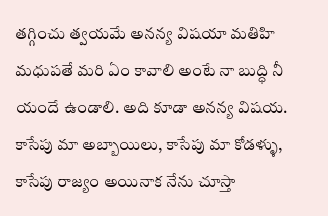తగ్గించు త్వయమే అనన్య విషయా మతిహి మధుపతే మరి ఏం కావాలి అంటే నా బుద్ధి నీ యందే ఉండాలి. అది కూడా అనన్య విషయ. కాసేపు మా అబ్బాయిలు, కాసేపు మా కోడళ్ళు, కాసేపు రాజ్యం అయినాక నేను చూస్తా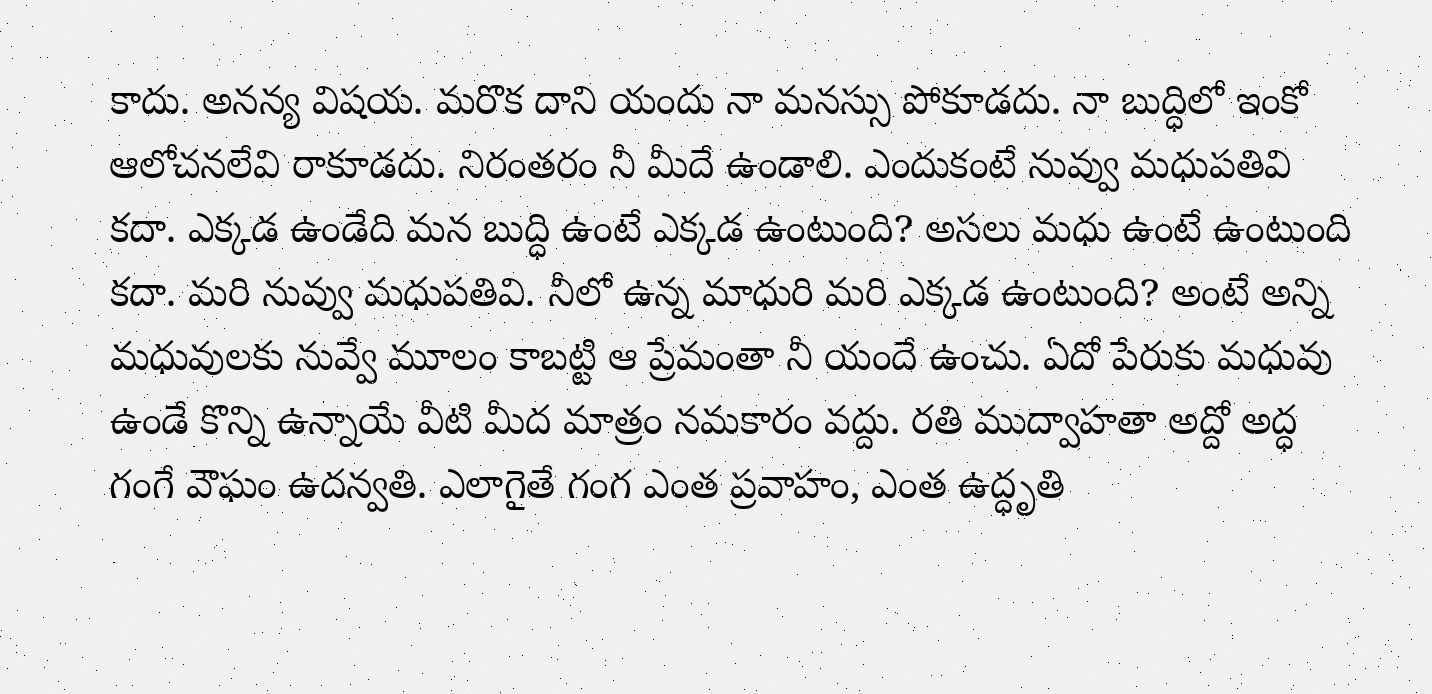కాదు. అనన్య విషయ. మరొక దాని యందు నా మనస్సు పోకూడదు. నా బుద్ధిలో ఇంకో ఆలోచనలేవి రాకూడదు. నిరంతరం నీ మీదే ఉండాలి. ఎందుకంటే నువ్వు మధుపతివి కదా. ఎక్కడ ఉండేది మన బుద్ధి ఉంటే ఎక్కడ ఉంటుంది? అసలు మధు ఉంటే ఉంటుంది కదా. మరి నువ్వు మధుపతివి. నీలో ఉన్న మాధురి మరి ఎక్కడ ఉంటుంది? అంటే అన్ని మధువులకు నువ్వే మూలం కాబట్టి ఆ ప్రేమంతా నీ యందే ఉంచు. ఏదో పేరుకు మధువు ఉండే కొన్ని ఉన్నాయే వీటి మీద మాత్రం నమకారం వద్దు. రతి ముద్వాహతా అద్దో అద్ధ గంగే వౌఘం ఉదన్వతి. ఎలాగైతే గంగ ఎంత ప్రవాహం, ఎంత ఉద్ధృతి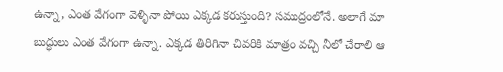ఉన్నా, ఎంత వేగంగా వెళ్ళినా పోయి ఎక్కడ కరుస్తుంది? సముద్రంలోనే. అలాగే మా బుద్ధులు ఎంత వేగంగా ఉన్నా. ఎక్కడ తిరిగినా చివరికి మాత్రం వచ్చి నీలో చేరాలి ఆ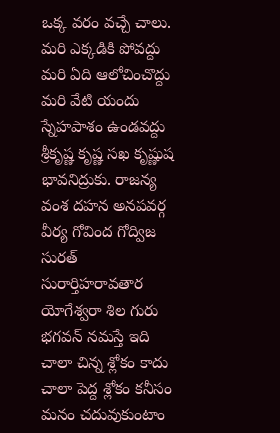ఒక్క వరం వచ్చే చాలు. మరి ఎక్కడికి పోవద్దు మరి ఏది ఆలోచించొద్దు మరి వేటి యందు స్నేహపాశం ఉండవద్దు శ్రీకృష్ణ కృష్ణ సఖ కృష్ణుష భావనిద్రుకు. రాజన్య వంశ దహన అనపవర్గ వీర్య గోవింద గోద్విజ సురత్ సురార్తిహరావతార యోగేశ్వరా శిల గురు భగవన్ నమస్తే ఇది చాలా చిన్న శ్లోకం కాదు చాలా పెద్ద శ్లోకం కనీసం మనం చదువుకుంటాం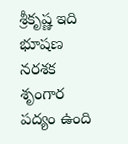శ్రీకృష్ణ ఇది భూషణ నరశక శృంగార పద్యం ఉంది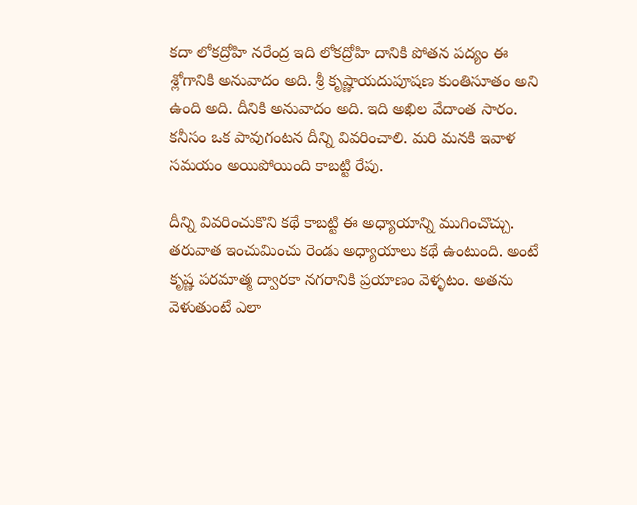కదా లోకద్రోహి నరేంద్ర ఇది లోకద్రోహి దానికి పోతన పద్యం ఈ శ్లోగానికి అనువాదం అది. శ్రీ కృష్ణాయదుపూషణ కుంతిసూతం అని ఉంది అది. దీనికి అనువాదం అది. ఇది అఖిల వేదాంత సారం. కనీసం ఒక పావుగంటన దీన్ని వివరించాలి. మరి మనకి ఇవాళ సమయం అయిపోయింది కాబట్టి రేపు.

దీన్ని వివరించుకొని కథే కాబట్టి ఈ అధ్యాయాన్ని ముగించొచ్చు. తరువాత ఇంచుమించు రెండు అధ్యాయాలు కథే ఉంటుంది. అంటే కృష్ణ పరమాత్మ ద్వారకా నగరానికి ప్రయాణం వెళ్ళటం. అతను వెళుతుంటే ఎలా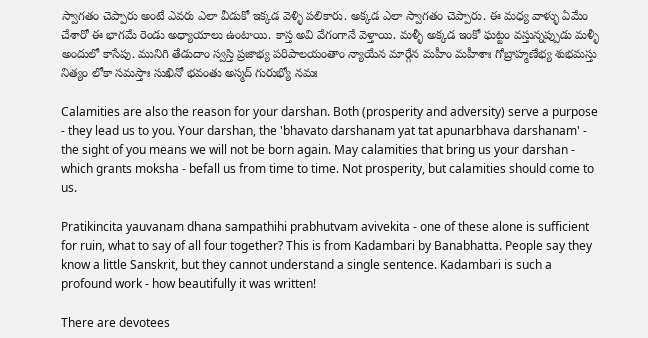స్వాగతం చెప్పారు అంటే ఎవరు ఎలా వీడుకో ఇక్కడ వెళ్ళి పలికారు. అక్కడ ఎలా స్వాగతం చెప్పారు. ఈ మధ్య వాళ్ళు ఏమేం చేశారో ఈ భాగమే రెండు అధ్యాయాలు ఉంటాయి. కాస్త అవి వేగంగానే వెళ్తాయి. మళ్ళీ అక్కడ ఇంకో ఘట్టం వస్తున్నప్పుడు మళ్ళీ అందులో కాసేపు. మునిగి తేడుదాం స్వస్తి ప్రజాభ్య పరిపాలయంతాం న్యాయేన మార్గేన మహీం మహీశాః గోబ్రాహ్మణేభ్య శుభమస్తు నిత్యం లోకా సమస్తాః సుఖినో భవంతు అస్మద్ గురుభ్యో నమః

Calamities are also the reason for your darshan. Both (prosperity and adversity) serve a purpose - they lead us to you. Your darshan, the 'bhavato darshanam yat tat apunarbhava darshanam' - the sight of you means we will not be born again. May calamities that bring us your darshan - which grants moksha - befall us from time to time. Not prosperity, but calamities should come to us.

Pratikincita yauvanam dhana sampathihi prabhutvam avivekita - one of these alone is sufficient for ruin, what to say of all four together? This is from Kadambari by Banabhatta. People say they know a little Sanskrit, but they cannot understand a single sentence. Kadambari is such a profound work - how beautifully it was written!

There are devotees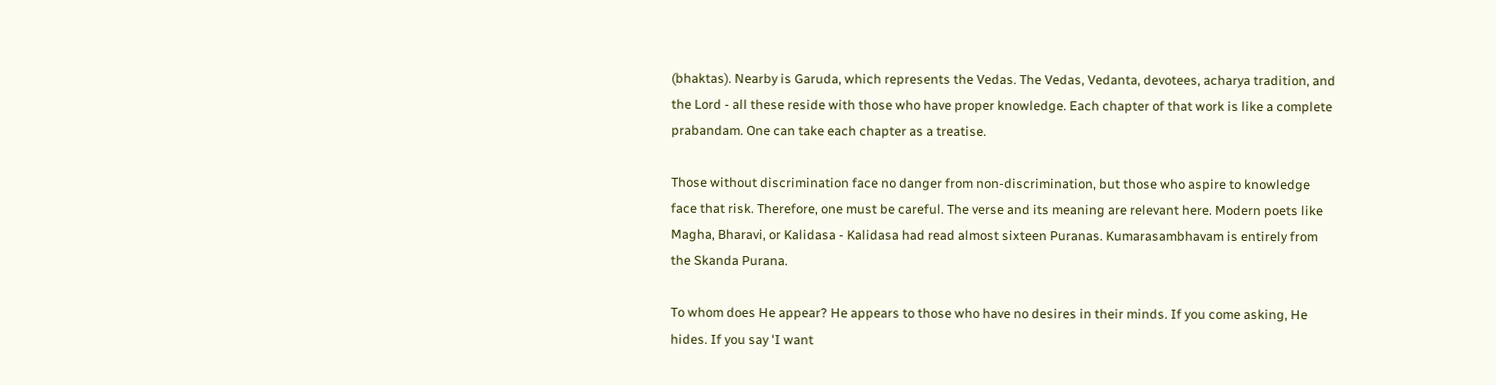(bhaktas). Nearby is Garuda, which represents the Vedas. The Vedas, Vedanta, devotees, acharya tradition, and the Lord - all these reside with those who have proper knowledge. Each chapter of that work is like a complete prabandam. One can take each chapter as a treatise.

Those without discrimination face no danger from non-discrimination, but those who aspire to knowledge face that risk. Therefore, one must be careful. The verse and its meaning are relevant here. Modern poets like Magha, Bharavi, or Kalidasa - Kalidasa had read almost sixteen Puranas. Kumarasambhavam is entirely from the Skanda Purana.

To whom does He appear? He appears to those who have no desires in their minds. If you come asking, He hides. If you say 'I want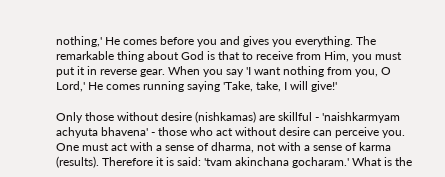nothing,' He comes before you and gives you everything. The remarkable thing about God is that to receive from Him, you must put it in reverse gear. When you say 'I want nothing from you, O Lord,' He comes running saying 'Take, take, I will give!'

Only those without desire (nishkamas) are skillful - 'naishkarmyam achyuta bhavena' - those who act without desire can perceive you. One must act with a sense of dharma, not with a sense of karma (results). Therefore it is said: 'tvam akinchana gocharam.' What is the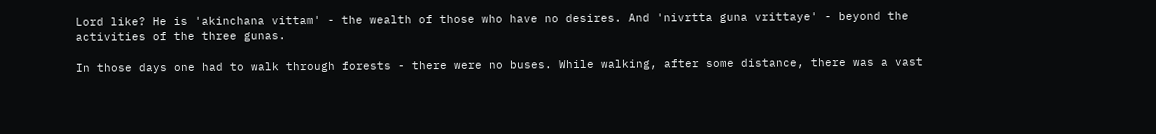Lord like? He is 'akinchana vittam' - the wealth of those who have no desires. And 'nivrtta guna vrittaye' - beyond the activities of the three gunas.

In those days one had to walk through forests - there were no buses. While walking, after some distance, there was a vast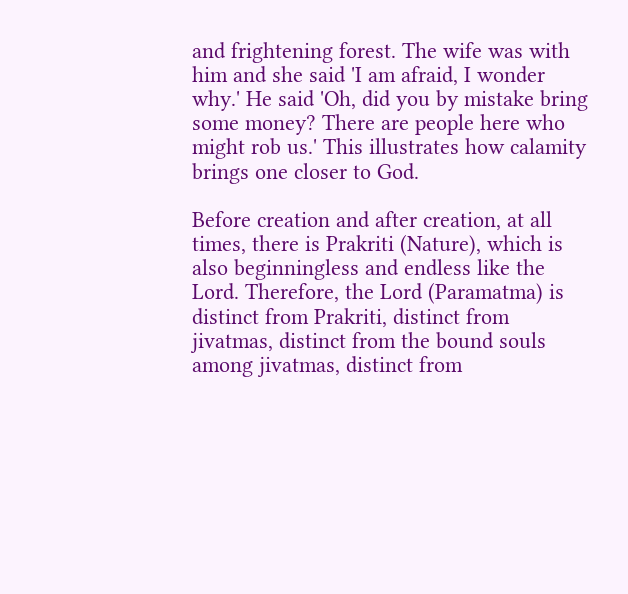and frightening forest. The wife was with him and she said 'I am afraid, I wonder why.' He said 'Oh, did you by mistake bring some money? There are people here who might rob us.' This illustrates how calamity brings one closer to God.

Before creation and after creation, at all times, there is Prakriti (Nature), which is also beginningless and endless like the Lord. Therefore, the Lord (Paramatma) is distinct from Prakriti, distinct from jivatmas, distinct from the bound souls among jivatmas, distinct from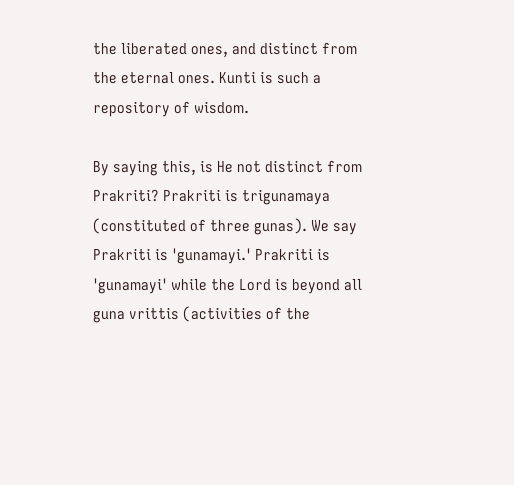the liberated ones, and distinct from the eternal ones. Kunti is such a repository of wisdom.

By saying this, is He not distinct from Prakriti? Prakriti is trigunamaya (constituted of three gunas). We say Prakriti is 'gunamayi.' Prakriti is 'gunamayi' while the Lord is beyond all guna vrittis (activities of the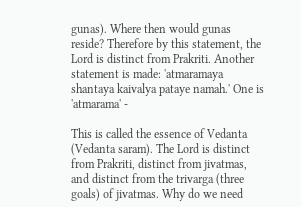gunas). Where then would gunas reside? Therefore by this statement, the Lord is distinct from Prakriti. Another statement is made: 'atmaramaya shantaya kaivalya pataye namah.' One is 'atmarama' -

This is called the essence of Vedanta (Vedanta saram). The Lord is distinct from Prakriti, distinct from jivatmas, and distinct from the trivarga (three goals) of jivatmas. Why do we need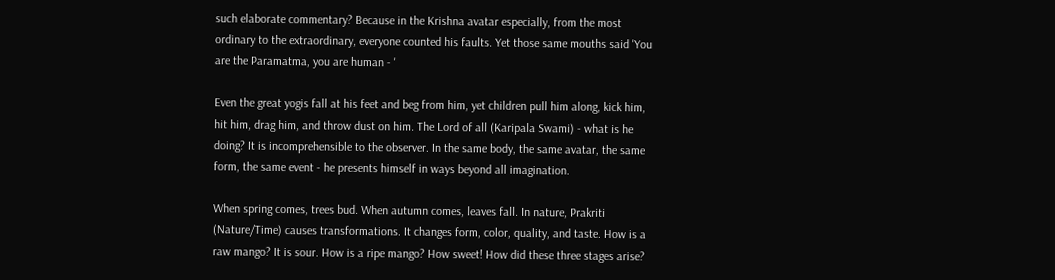such elaborate commentary? Because in the Krishna avatar especially, from the most ordinary to the extraordinary, everyone counted his faults. Yet those same mouths said 'You are the Paramatma, you are human - '

Even the great yogis fall at his feet and beg from him, yet children pull him along, kick him, hit him, drag him, and throw dust on him. The Lord of all (Karipala Swami) - what is he doing? It is incomprehensible to the observer. In the same body, the same avatar, the same form, the same event - he presents himself in ways beyond all imagination.

When spring comes, trees bud. When autumn comes, leaves fall. In nature, Prakriti (Nature/Time) causes transformations. It changes form, color, quality, and taste. How is a raw mango? It is sour. How is a ripe mango? How sweet! How did these three stages arise?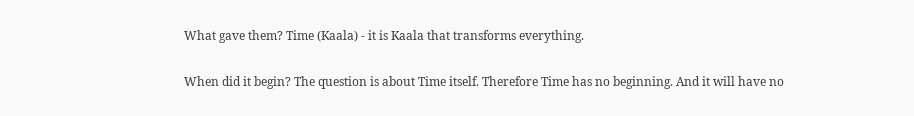What gave them? Time (Kaala) - it is Kaala that transforms everything.

When did it begin? The question is about Time itself. Therefore Time has no beginning. And it will have no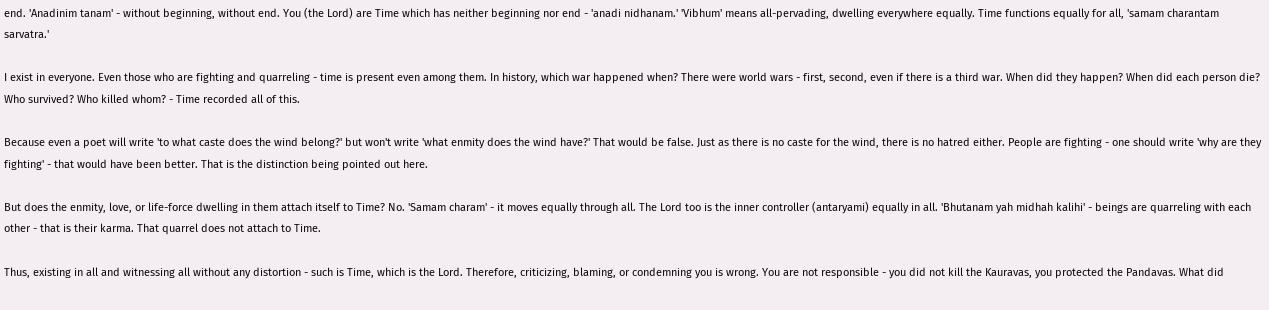end. 'Anadinim tanam' - without beginning, without end. You (the Lord) are Time which has neither beginning nor end - 'anadi nidhanam.' 'Vibhum' means all-pervading, dwelling everywhere equally. Time functions equally for all, 'samam charantam sarvatra.'

I exist in everyone. Even those who are fighting and quarreling - time is present even among them. In history, which war happened when? There were world wars - first, second, even if there is a third war. When did they happen? When did each person die? Who survived? Who killed whom? - Time recorded all of this.

Because even a poet will write 'to what caste does the wind belong?' but won't write 'what enmity does the wind have?' That would be false. Just as there is no caste for the wind, there is no hatred either. People are fighting - one should write 'why are they fighting' - that would have been better. That is the distinction being pointed out here.

But does the enmity, love, or life-force dwelling in them attach itself to Time? No. 'Samam charam' - it moves equally through all. The Lord too is the inner controller (antaryami) equally in all. 'Bhutanam yah midhah kalihi' - beings are quarreling with each other - that is their karma. That quarrel does not attach to Time.

Thus, existing in all and witnessing all without any distortion - such is Time, which is the Lord. Therefore, criticizing, blaming, or condemning you is wrong. You are not responsible - you did not kill the Kauravas, you protected the Pandavas. What did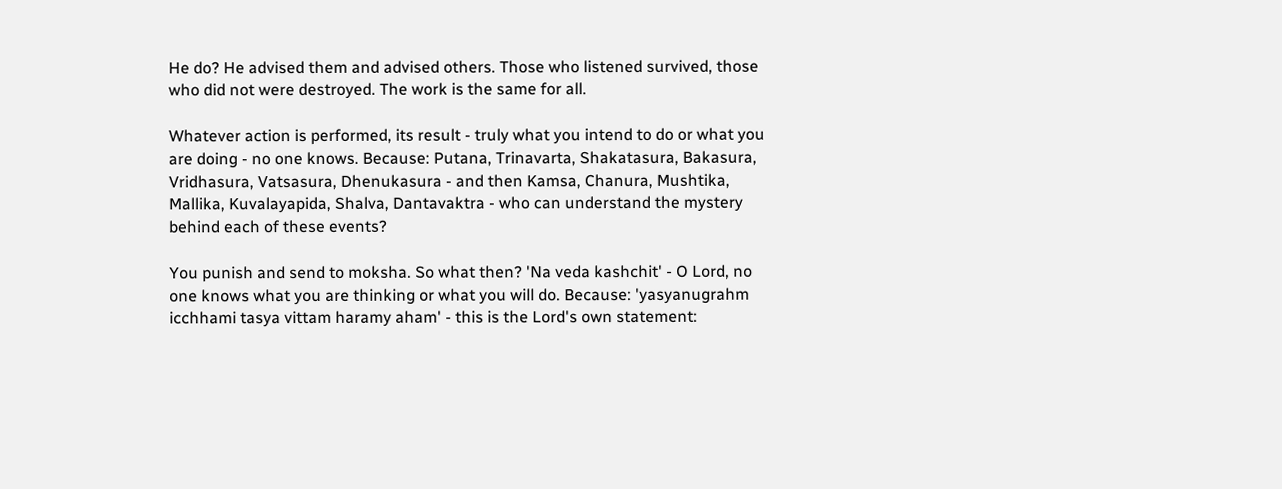He do? He advised them and advised others. Those who listened survived, those who did not were destroyed. The work is the same for all.

Whatever action is performed, its result - truly what you intend to do or what you are doing - no one knows. Because: Putana, Trinavarta, Shakatasura, Bakasura, Vridhasura, Vatsasura, Dhenukasura - and then Kamsa, Chanura, Mushtika, Mallika, Kuvalayapida, Shalva, Dantavaktra - who can understand the mystery behind each of these events?

You punish and send to moksha. So what then? 'Na veda kashchit' - O Lord, no one knows what you are thinking or what you will do. Because: 'yasyanugrahm icchhami tasya vittam haramy aham' - this is the Lord's own statement: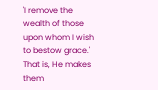'I remove the wealth of those upon whom I wish to bestow grace.' That is, He makes them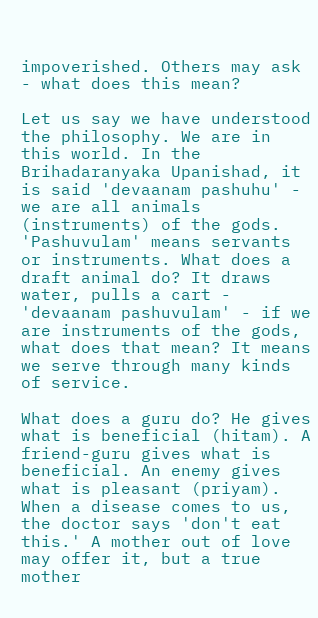impoverished. Others may ask - what does this mean?

Let us say we have understood the philosophy. We are in this world. In the Brihadaranyaka Upanishad, it is said 'devaanam pashuhu' - we are all animals (instruments) of the gods. 'Pashuvulam' means servants or instruments. What does a draft animal do? It draws water, pulls a cart - 'devaanam pashuvulam' - if we are instruments of the gods, what does that mean? It means we serve through many kinds of service.

What does a guru do? He gives what is beneficial (hitam). A friend-guru gives what is beneficial. An enemy gives what is pleasant (priyam). When a disease comes to us, the doctor says 'don't eat this.' A mother out of love may offer it, but a true mother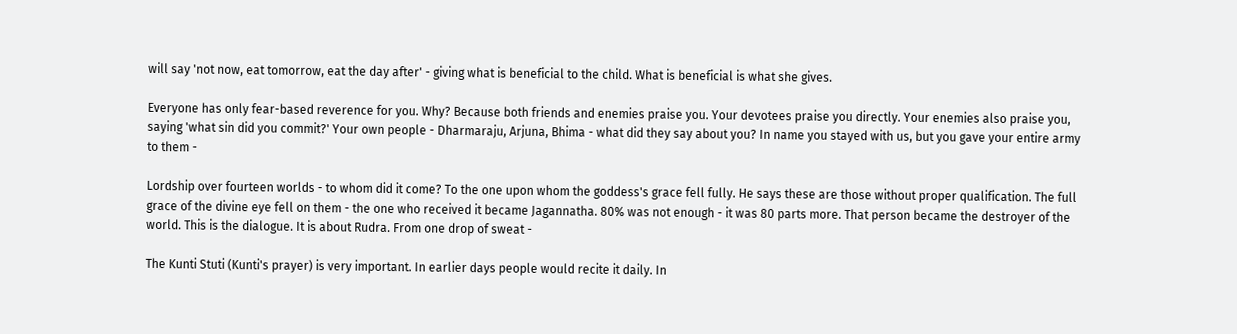will say 'not now, eat tomorrow, eat the day after' - giving what is beneficial to the child. What is beneficial is what she gives.

Everyone has only fear-based reverence for you. Why? Because both friends and enemies praise you. Your devotees praise you directly. Your enemies also praise you, saying 'what sin did you commit?' Your own people - Dharmaraju, Arjuna, Bhima - what did they say about you? In name you stayed with us, but you gave your entire army to them -

Lordship over fourteen worlds - to whom did it come? To the one upon whom the goddess's grace fell fully. He says these are those without proper qualification. The full grace of the divine eye fell on them - the one who received it became Jagannatha. 80% was not enough - it was 80 parts more. That person became the destroyer of the world. This is the dialogue. It is about Rudra. From one drop of sweat -

The Kunti Stuti (Kunti's prayer) is very important. In earlier days people would recite it daily. In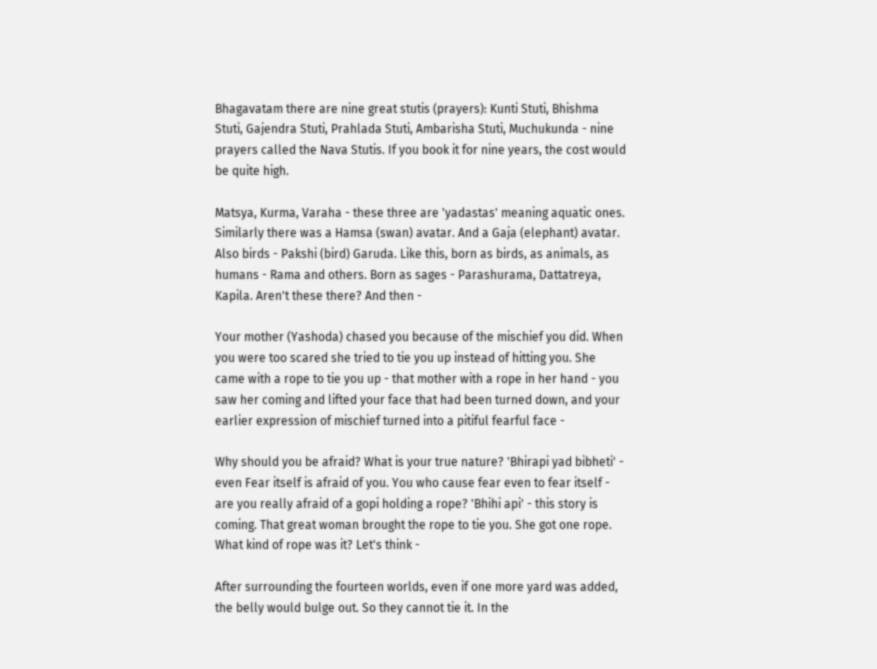Bhagavatam there are nine great stutis (prayers): Kunti Stuti, Bhishma Stuti, Gajendra Stuti, Prahlada Stuti, Ambarisha Stuti, Muchukunda - nine prayers called the Nava Stutis. If you book it for nine years, the cost would be quite high.

Matsya, Kurma, Varaha - these three are 'yadastas' meaning aquatic ones. Similarly there was a Hamsa (swan) avatar. And a Gaja (elephant) avatar. Also birds - Pakshi (bird) Garuda. Like this, born as birds, as animals, as humans - Rama and others. Born as sages - Parashurama, Dattatreya, Kapila. Aren't these there? And then -

Your mother (Yashoda) chased you because of the mischief you did. When you were too scared she tried to tie you up instead of hitting you. She came with a rope to tie you up - that mother with a rope in her hand - you saw her coming and lifted your face that had been turned down, and your earlier expression of mischief turned into a pitiful fearful face -

Why should you be afraid? What is your true nature? 'Bhirapi yad bibheti' - even Fear itself is afraid of you. You who cause fear even to fear itself - are you really afraid of a gopi holding a rope? 'Bhihi api' - this story is coming. That great woman brought the rope to tie you. She got one rope. What kind of rope was it? Let's think -

After surrounding the fourteen worlds, even if one more yard was added, the belly would bulge out. So they cannot tie it. In the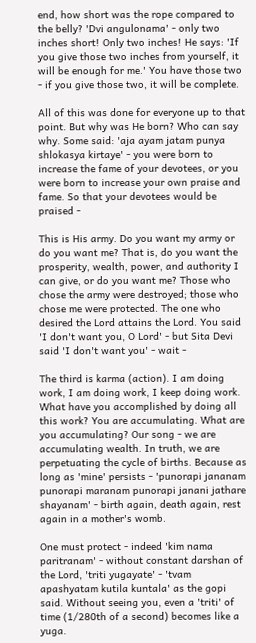end, how short was the rope compared to the belly? 'Dvi angulonama' - only two inches short! Only two inches! He says: 'If you give those two inches from yourself, it will be enough for me.' You have those two - if you give those two, it will be complete.

All of this was done for everyone up to that point. But why was He born? Who can say why. Some said: 'aja ayam jatam punya shlokasya kirtaye' - you were born to increase the fame of your devotees, or you were born to increase your own praise and fame. So that your devotees would be praised -

This is His army. Do you want my army or do you want me? That is, do you want the prosperity, wealth, power, and authority I can give, or do you want me? Those who chose the army were destroyed; those who chose me were protected. The one who desired the Lord attains the Lord. You said 'I don't want you, O Lord' - but Sita Devi said 'I don't want you' - wait -

The third is karma (action). I am doing work, I am doing work, I keep doing work. What have you accomplished by doing all this work? You are accumulating. What are you accumulating? Our song - we are accumulating wealth. In truth, we are perpetuating the cycle of births. Because as long as 'mine' persists - 'punorapi jananam punorapi maranam punorapi janani jathare shayanam' - birth again, death again, rest again in a mother's womb.

One must protect - indeed 'kim nama paritranam' - without constant darshan of the Lord, 'triti yugayate' - 'tvam apashyatam kutila kuntala' as the gopi said. Without seeing you, even a 'triti' of time (1/280th of a second) becomes like a yuga.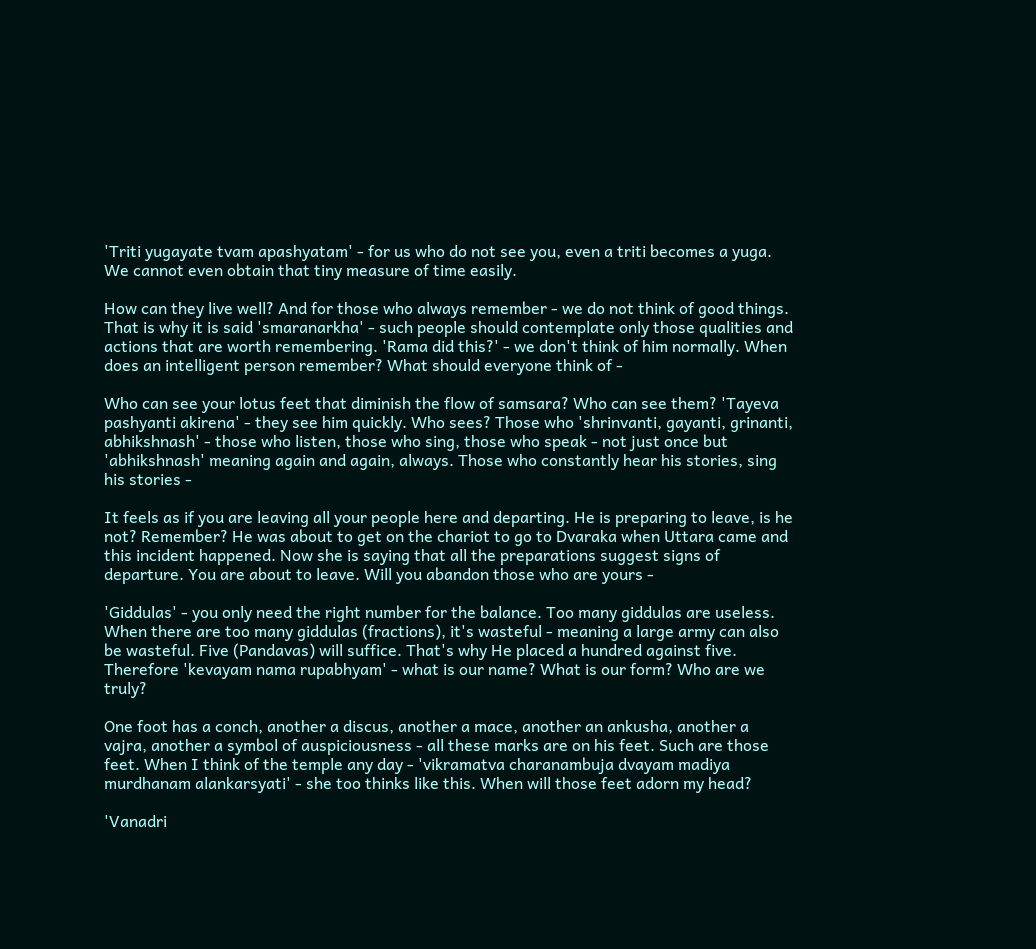'Triti yugayate tvam apashyatam' - for us who do not see you, even a triti becomes a yuga. We cannot even obtain that tiny measure of time easily.

How can they live well? And for those who always remember - we do not think of good things. That is why it is said 'smaranarkha' - such people should contemplate only those qualities and actions that are worth remembering. 'Rama did this?' - we don't think of him normally. When does an intelligent person remember? What should everyone think of -

Who can see your lotus feet that diminish the flow of samsara? Who can see them? 'Tayeva pashyanti akirena' - they see him quickly. Who sees? Those who 'shrinvanti, gayanti, grinanti, abhikshnash' - those who listen, those who sing, those who speak - not just once but 'abhikshnash' meaning again and again, always. Those who constantly hear his stories, sing his stories -

It feels as if you are leaving all your people here and departing. He is preparing to leave, is he not? Remember? He was about to get on the chariot to go to Dvaraka when Uttara came and this incident happened. Now she is saying that all the preparations suggest signs of departure. You are about to leave. Will you abandon those who are yours -

'Giddulas' - you only need the right number for the balance. Too many giddulas are useless. When there are too many giddulas (fractions), it's wasteful - meaning a large army can also be wasteful. Five (Pandavas) will suffice. That's why He placed a hundred against five. Therefore 'kevayam nama rupabhyam' - what is our name? What is our form? Who are we truly?

One foot has a conch, another a discus, another a mace, another an ankusha, another a vajra, another a symbol of auspiciousness - all these marks are on his feet. Such are those feet. When I think of the temple any day - 'vikramatva charanambuja dvayam madiya murdhanam alankarsyati' - she too thinks like this. When will those feet adorn my head?

'Vanadri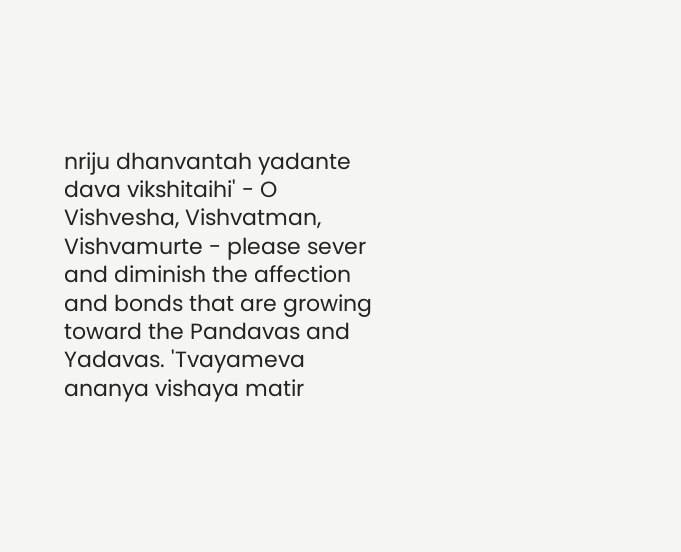nriju dhanvantah yadante dava vikshitaihi' - O Vishvesha, Vishvatman, Vishvamurte - please sever and diminish the affection and bonds that are growing toward the Pandavas and Yadavas. 'Tvayameva ananya vishaya matir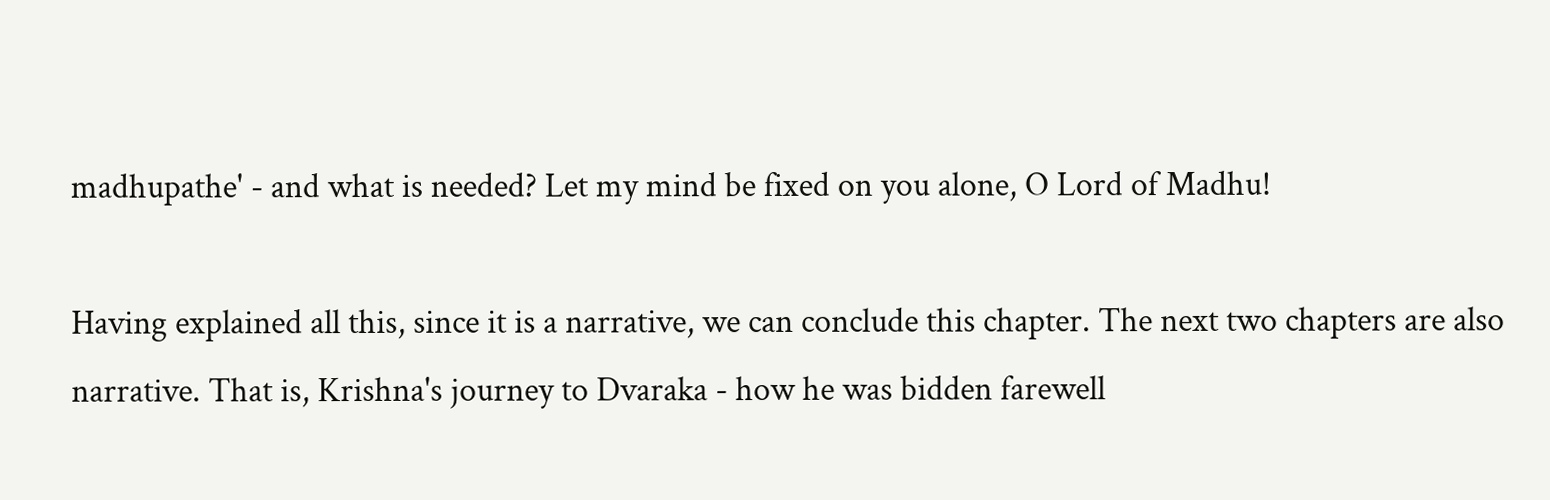madhupathe' - and what is needed? Let my mind be fixed on you alone, O Lord of Madhu!

Having explained all this, since it is a narrative, we can conclude this chapter. The next two chapters are also narrative. That is, Krishna's journey to Dvaraka - how he was bidden farewell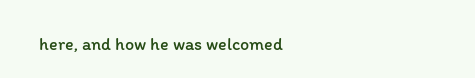here, and how he was welcomed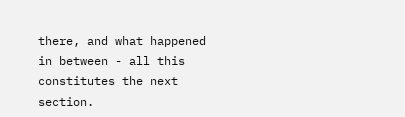there, and what happened in between - all this constitutes the next section.